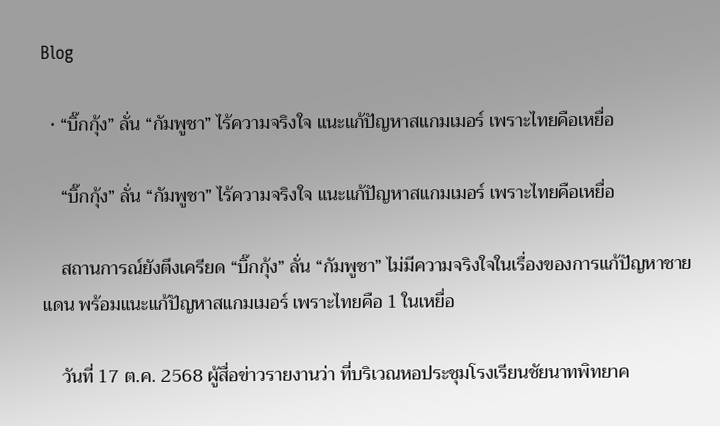Blog

  • “บิ๊กกุ้ง” ลั่น “กัมพูชา” ไร้ความจริงใจ แนะแก้ปัญหาสแกมเมอร์ เพราะไทยคือเหยื่อ

    “บิ๊กกุ้ง” ลั่น “กัมพูชา” ไร้ความจริงใจ แนะแก้ปัญหาสแกมเมอร์ เพราะไทยคือเหยื่อ

    สถานการณ์ยังตึงเครียด “บิ๊กกุ้ง” ลั่น “กัมพูชา” ไม่มีความจริงใจในเรื่องของการแก้ปัญหาชายแดน พร้อมแนะแก้ปัญหาสแกมเมอร์ เพราะไทยคือ 1 ในเหยื่อ

    วันที่ 17 ต.ค. 2568 ผู้สื่อข่าวรายงานว่า ที่บริเวณหอประชุมโรงเรียนชัยนาทพิทยาค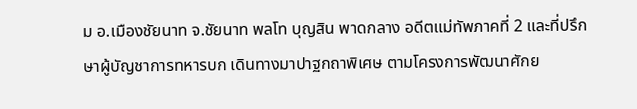ม อ.เมืองชัยนาท จ.ชัยนาท พลโท บุญสิน พาดกลาง อดีตแม่ทัพภาคที่ 2 และที่ปรึกษาผู้บัญชาการทหารบก เดินทางมาปาฐกถาพิเศษ ตามโครงการพัฒนาศักย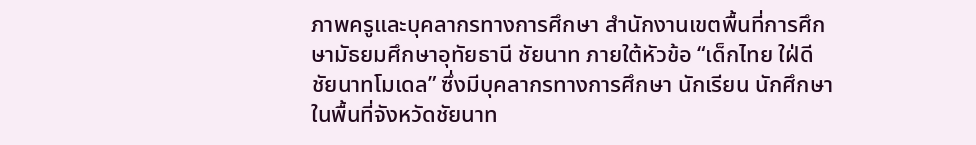ภาพครูและบุคลากรทางการศึกษา สำนักงานเขตพื้นที่การศึกษามัธยมศึกษาอุทัยธานี ชัยนาท ภายใต้หัวข้อ “เด็กไทย ใฝ่ดี ชัยนาทโมเดล” ซึ่งมีบุคลากรทางการศึกษา นักเรียน นักศึกษา ในพื้นที่จังหวัดชัยนาท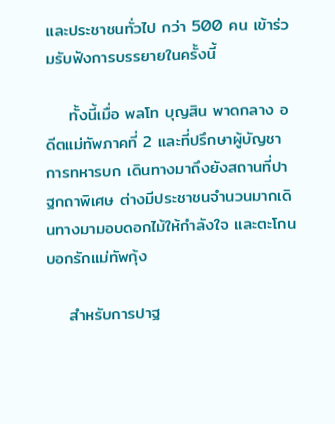และประชาชนทั่วไป กว่า 500 คน เข้าร่วมรับฟังการบรรยายในครั้งนี้

    ทั้งนี้เมื่อ พลโท บุญสิน พาดกลาง อดีตแม่ทัพภาคที่ 2 และที่ปรึกษาผู้บัญชาการทหารบก เดินทางมาถึงยังสถานที่ปาฐกถาพิเศษ ต่างมีประชาชนจำนวนมากเดินทางมามอบดอกไม้ให้กำลังใจ และตะโกนบอกรักแม่ทัพกุ้ง

    สำหรับการปาฐ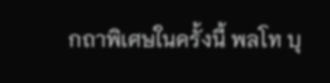กถาพิเศษในครั้งนี้ พลโท บุ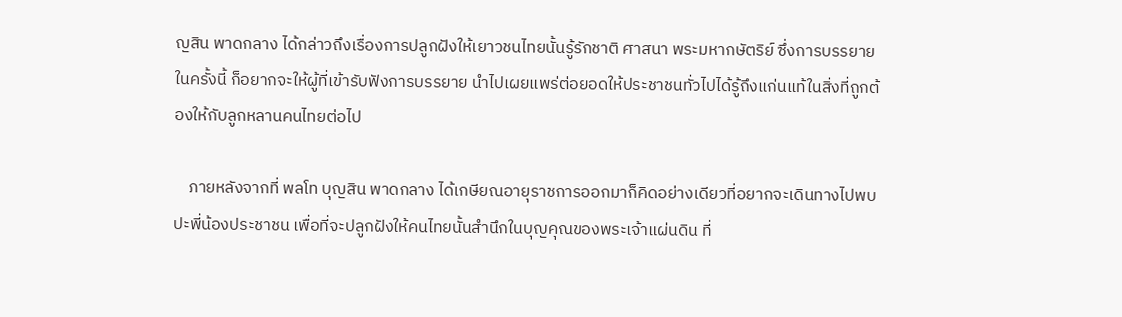ญสิน พาดกลาง ได้กล่าวถึงเรื่องการปลูกฝังให้เยาวชนไทยนั้นรู้รักชาติ ศาสนา พระมหากษัตริย์ ซึ่งการบรรยายในครั้งนี้ ก็อยากจะให้ผู้ที่เข้ารับฟังการบรรยาย นำไปเผยแพร่ต่อยอดให้ประชาชนทั่วไปได้รู้ถึงแก่นแท้ในสิ่งที่ถูกต้องให้กับลูกหลานคนไทยต่อไป

    ภายหลังจากที่ พลโท บุญสิน พาดกลาง ได้เกษียณอายุราชการออกมาก็คิดอย่างเดียวที่อยากจะเดินทางไปพบปะพี่น้องประชาชน เพื่อที่จะปลูกฝังให้คนไทยนั้นสำนึกในบุญคุณของพระเจ้าแผ่นดิน ที่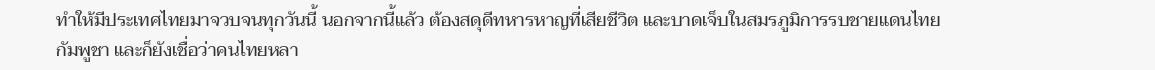ทำให้มีประเทศไทยมาจวบจนทุกวันนี้ นอกจากนี้แล้ว ต้องสดุดีทหารหาญที่เสียชีวิต และบาดเจ็บในสมรภูมิการรบชายแดนไทย กัมพูชา และก็ยังเชื่อว่าคนไทยหลา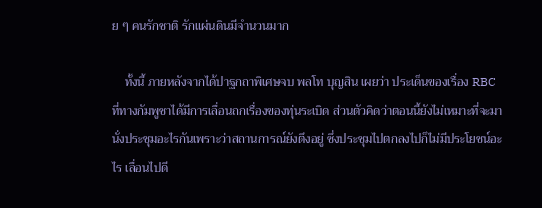ย ๆ คนรักชาติ รักแผ่นดินมีจำนวนมาก

    ทั้งนี้ ภายหลังจากได้ปาฐกถาพิเศษจบ พลโท บุญสิน เผยว่า ประเด็นของเรื่อง RBC ที่ทางกัมพูชาได้มีการเลื่อนถกเรื่องของทุ่นระเบิด ส่วนตัวคิดว่าตอนนี้ยังไม่เหมาะที่จะมานั่งประชุมอะไรกันเพราะว่าสถานการณ์ยังตึงอยู่ ซึ่งประชุมไปตกลงไปก็ไม่มีประโยชน์อะไร เลื่อนไปดี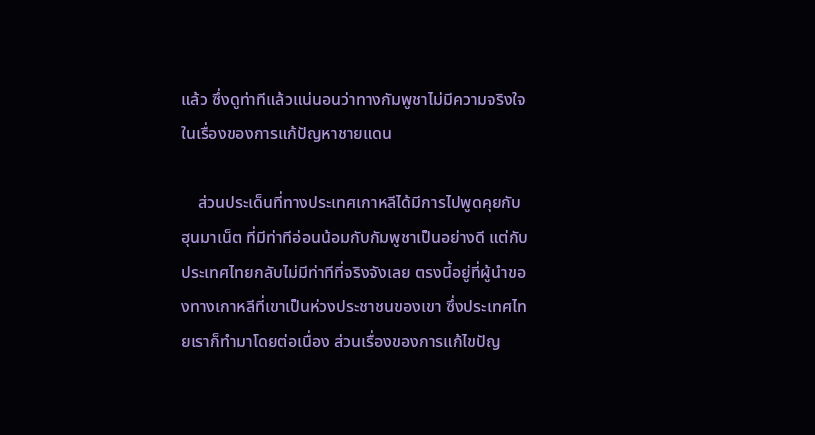แล้ว ซึ่งดูท่าทีแล้วแน่นอนว่าทางกัมพูชาไม่มีความจริงใจในเรื่องของการแก้ปัญหาชายแดน

    ส่วนประเด็นที่ทางประเทศเกาหลีได้มีการไปพูดคุยกับ ฮุนมาเน็ต ที่มีท่าทีอ่อนน้อมกับกัมพูชาเป็นอย่างดี แต่กับประเทศไทยกลับไม่มีท่าทีที่จริงจังเลย ตรงนี้อยู่ที่ผู้นำของทางเกาหลีที่เขาเป็นห่วงประชาชนของเขา ซึ่งประเทศไทยเราก็ทำมาโดยต่อเนื่อง ส่วนเรื่องของการแก้ไขปัญ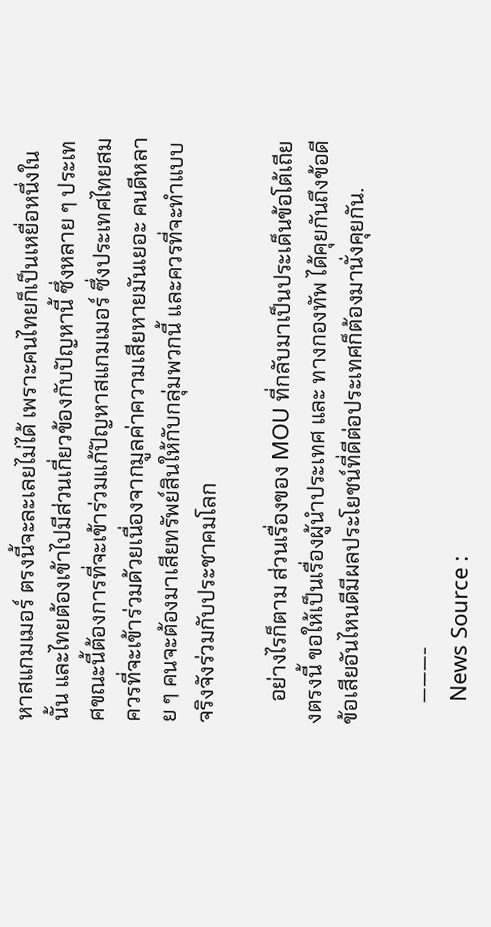หาสแกมเมอร์ ตรงนี้จะละเลยไม่ได้ เพราะคนไทยก็เป็นเหยื่อหนึ่งในนั้น และไทยต้องเข้าไปมีส่วนเกี่ยวข้องกับปัญหานี้ ซึ่งหลาย ๆ ประเทศขณะนี้ต้องการที่จะเข้าร่วมแก้ปัญหาสแกมเมอร์ ซึ่งประเทศไทยสมควรที่จะเข้าร่วมด้วยเนื่องจากมูลค่าความเสียหายมันเยอะ คนดีหลาย ๆ คนจะต้องมาเสียทรัพย์สินให้กับกลุ่มพวกนี้ และควรที่จะทำแบบจริงจังร่วมกับประชาคมโลก

    อย่างไรก็ตาม ส่วนเรื่องของ MOU ที่กลับมาเป็นประเด็นข้อโต้เถียงตรงนี้ ขอให้เป็นเรื่องผู้นำประเทศ และ ทางกองทัพ ได้คุยกันถึงข้อดีข้อเสียอันไหนดีมีผลประโยชน์ที่ดีต่อประเทศก็ต้องมานั่งคุยกัน.

    ———-
    News Source :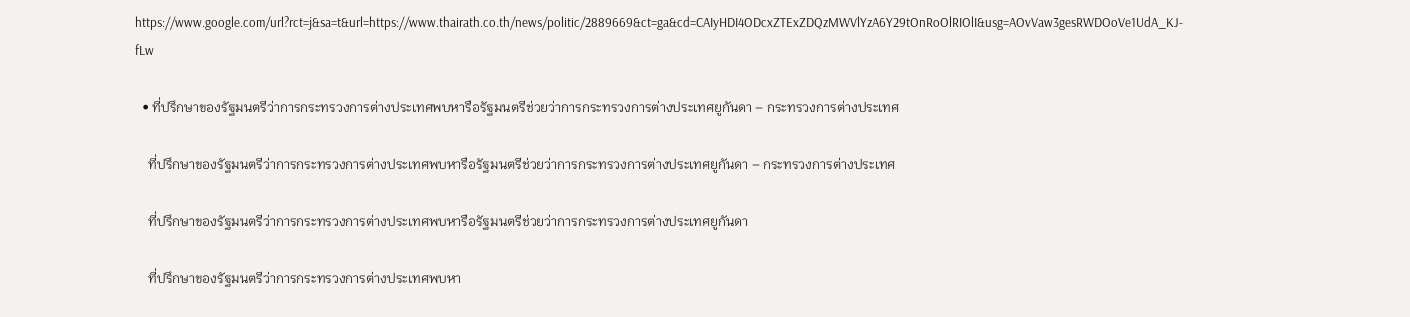https://www.google.com/url?rct=j&sa=t&url=https://www.thairath.co.th/news/politic/2889669&ct=ga&cd=CAIyHDI4ODcxZTExZDQzMWVlYzA6Y29tOnRoOlRIOlI&usg=AOvVaw3gesRWDOoVe1UdA_KJ-fLw

  • ที่ปรึกษาของรัฐมนตรีว่าการกระทรวงการต่างประเทศพบหารือรัฐมนตรีช่วยว่าการกระทรวงการต่างประเทศยูกันดา – กระทรวงการต่างประเทศ

    ที่ปรึกษาของรัฐมนตรีว่าการกระทรวงการต่างประเทศพบหารือรัฐมนตรีช่วยว่าการกระทรวงการต่างประเทศยูกันดา – กระทรวงการต่างประเทศ

    ที่ปรึกษาของรัฐมนตรีว่าการกระทรวงการต่างประเทศพบหารือรัฐมนตรีช่วยว่าการกระทรวงการต่างประเทศยูกันดา

    ที่ปรึกษาของรัฐมนตรีว่าการกระทรวงการต่างประเทศพบหา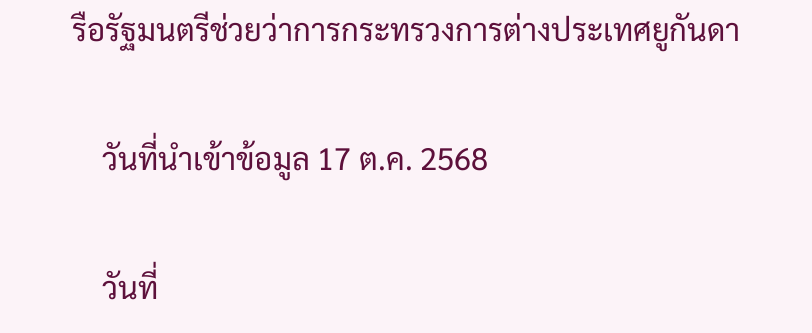รือรัฐมนตรีช่วยว่าการกระทรวงการต่างประเทศยูกันดา

    วันที่นำเข้าข้อมูล 17 ต.ค. 2568

    วันที่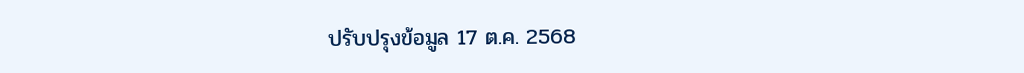ปรับปรุงข้อมูล 17 ต.ค. 2568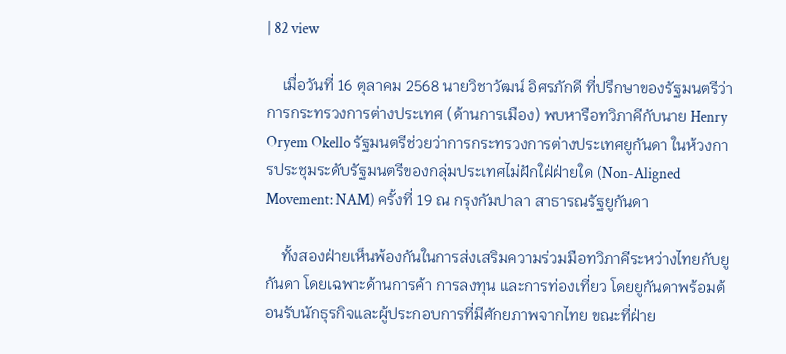| 82 view

    เมื่อวันที่ 16 ตุลาคม 2568 นายวิชาวัฒน์ อิศรภักดี ที่ปรึกษาของรัฐมนตรีว่าการกระทรวงการต่างประเทศ (ด้านการเมือง) พบหารือทวิภาคีกับนาย Henry Oryem Okello รัฐมนตรีช่วยว่าการกระทรวงการต่างประเทศยูกันดา ในห้วงการประชุมระดับรัฐมนตรีของกลุ่มประเทศไม่ฝักใฝ่ฝ่ายใด (Non-Aligned Movement: NAM) ครั้งที่ 19 ณ กรุงกัมปาลา สาธารณรัฐยูกันดา

    ทั้งสองฝ่ายเห็นพ้องกันในการส่งเสริมความร่วมมือทวิภาคีระหว่างไทยกับยูกันดา โดยเฉพาะด้านการค้า การลงทุน และการท่องเที่ยว โดยยูกันดาพร้อมต้อนรับนักธุรกิจและผู้ประกอบการที่มีศักยภาพจากไทย ขณะที่ฝ่าย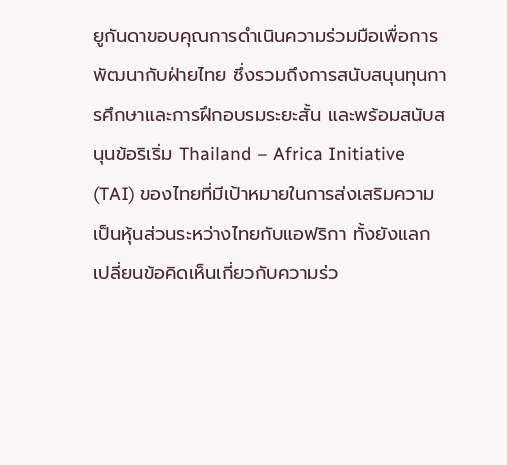ยูกันดาขอบคุณการดำเนินความร่วมมือเพื่อการพัฒนากับฝ่ายไทย ซึ่งรวมถึงการสนับสนุนทุนการศึกษาและการฝึกอบรมระยะสั้น และพร้อมสนับสนุนข้อริเริ่ม Thailand – Africa Initiative (TAI) ของไทยที่มีเป้าหมายในการส่งเสริมความเป็นหุ้นส่วนระหว่างไทยกับแอฟริกา ทั้งยังแลกเปลี่ยนข้อคิดเห็นเกี่ยวกับความร่ว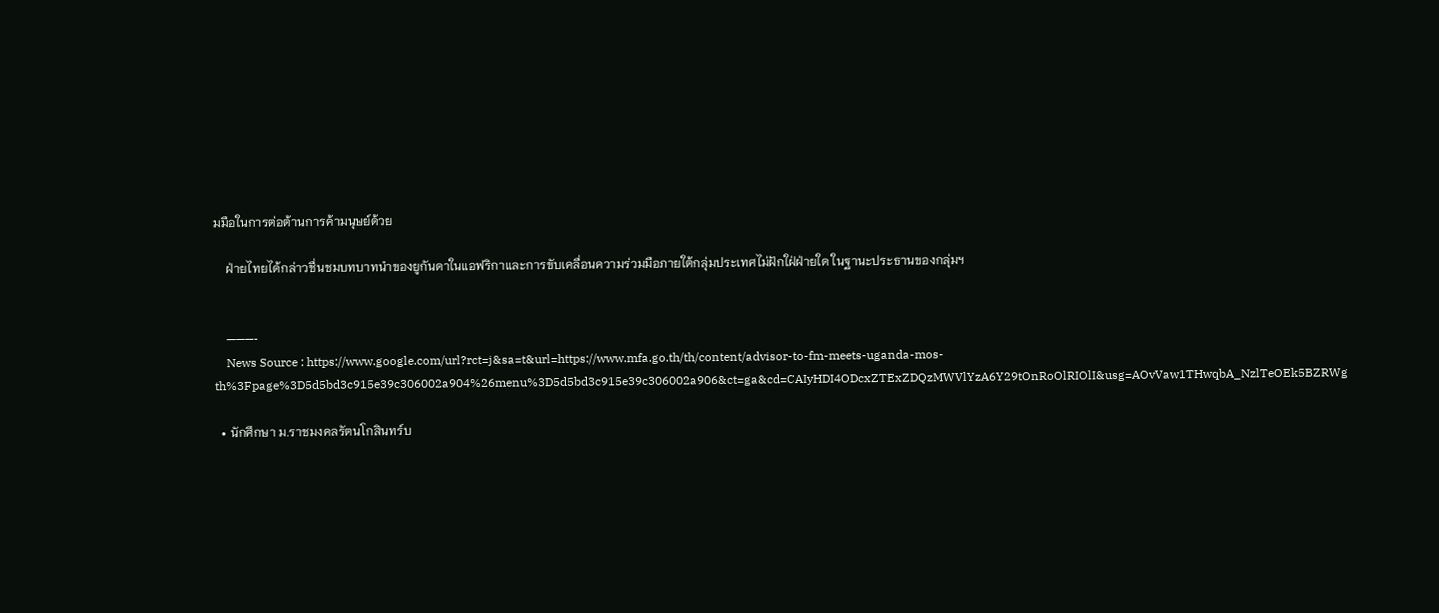มมือในการต่อต้านการค้ามนุษย์ด้วย

    ฝ่ายไทยได้กล่าวชื่นชมบทบาทนำของยูกันดาในแอฟริกาและการขับเคลื่อนความร่วมมือภายใต้กลุ่มประเทศไม่ฝักใฝ่ฝ่ายใด ในฐานะประธานของกลุ่มฯ


    ———-
    News Source : https://www.google.com/url?rct=j&sa=t&url=https://www.mfa.go.th/th/content/advisor-to-fm-meets-uganda-mos-th%3Fpage%3D5d5bd3c915e39c306002a904%26menu%3D5d5bd3c915e39c306002a906&ct=ga&cd=CAIyHDI4ODcxZTExZDQzMWVlYzA6Y29tOnRoOlRIOlI&usg=AOvVaw1THwqbA_NzlTeOEk5BZRWg

  • นักศึกษา ม.ราชมงคลรัตนโกสินทร์บ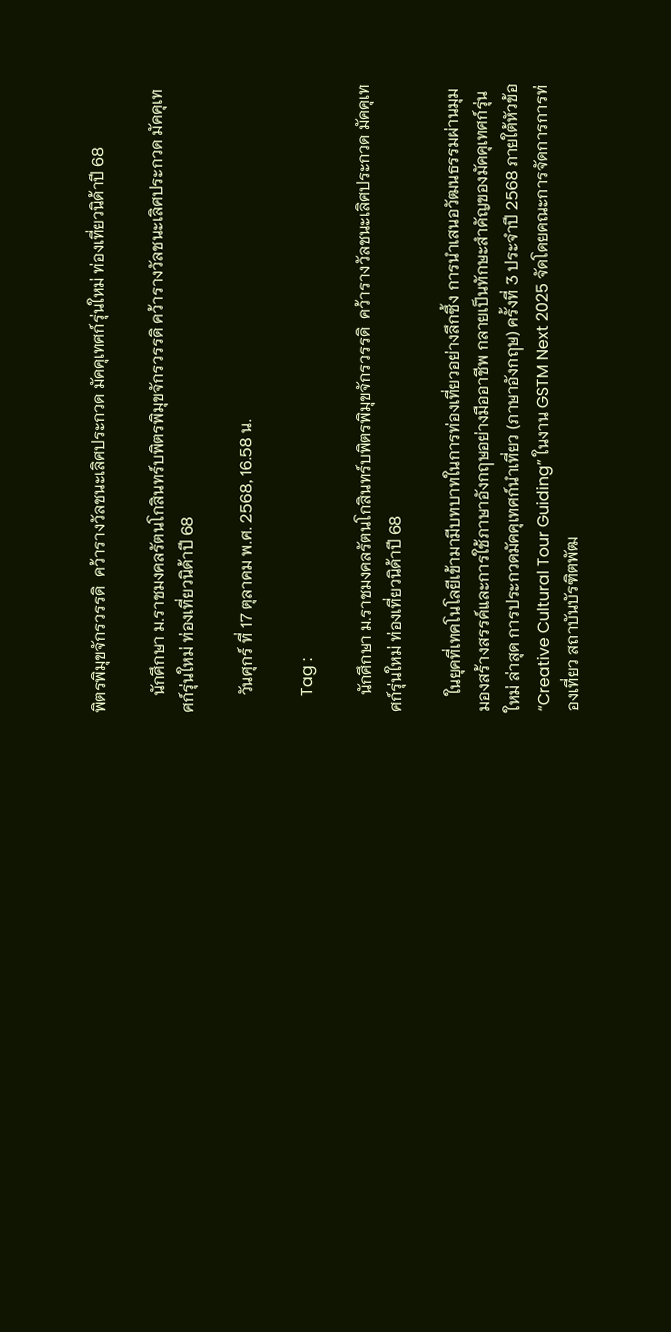พิตรพิมุขจักรวรรดิ  คว้ารางวัลชนะเลิศประกวด มัคคุเทศก์รุ่นใหม่ ท่องเที่ยวนิด้าปี 68

    นักศึกษา ม.ราชมงคลรัตนโกสินทร์บพิตรพิมุขจักรวรรดิ คว้ารางวัลชนะเลิศประกวด มัคคุเทศก์รุ่นใหม่ ท่องเที่ยวนิด้าปี 68

    วันศุกร์ ที่ 17 ตุลาคม พ.ศ. 2568, 16.58 น.

    Tag :

    นักศึกษา ม.ราชมงคลรัตนโกสินทร์บพิตรพิมุขจักรวรรดิ  คว้ารางวัลชนะเลิศประกวด มัคคุเทศก์รุ่นใหม่ ท่องเที่ยวนิด้าปี 68

    ในยุคที่เทคโนโลยีเข้ามามีบทบาทในการท่องเที่ยวอย่างลึกซึ้ง การนำเสนอวัฒนธรรมผ่านมุมมองสร้างสรรค์และการใช้ภาษาอังกฤษอย่างมืออาชีพ กลายเป็นทักษะสำคัญของมัคคุเทศก์รุ่นใหม่ ล่าสุด การประกวดมัคคุเทศก์นำเที่ยว (ภาษาอังกฤษ) ครั้งที่ 3 ประจำปี 2568 ภายใต้หัวข้อ “Creative Cultural Tour Guiding” ในงาน GSTM Next 2025 จัดโดยคณะการจัดการการท่องเที่ยว สถาบันบัรฑิตพัฒ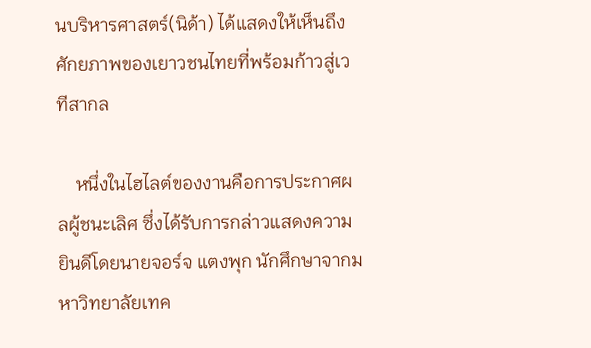นบริหารศาสตร์(นิด้า) ได้แสดงให้เห็นถึงศักยภาพของเยาวชนไทยที่พร้อมก้าวสู่เวทีสากล

    หนึ่งในไฮไลต์ของงานคือการประกาศผลผู้ชนะเลิศ ซึ่งได้รับการกล่าวแสดงความยินดีโดยนายจอร์จ แตงพุก นักศึกษาจากมหาวิทยาลัยเทค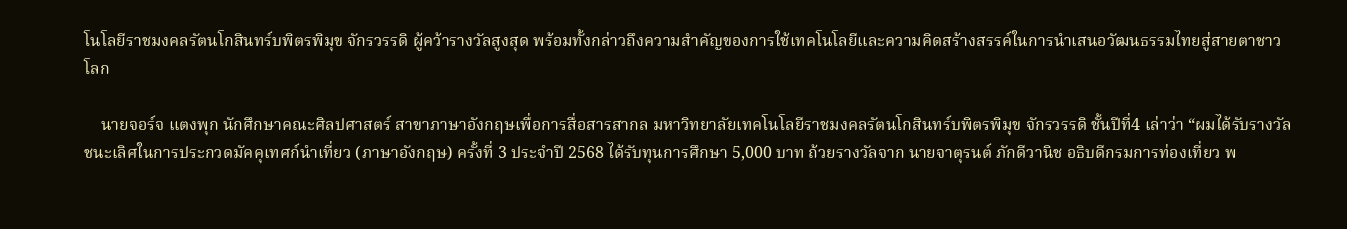โนโลยีราชมงคลรัตนโกสินทร์บพิตรพิมุข จักรวรรดิ ผู้คว้ารางวัลสูงสุด พร้อมทั้งกล่าวถึงความสำคัญของการใช้เทคโนโลยีและความคิดสร้างสรรค์ในการนำเสนอวัฒนธรรมไทยสู่สายตาชาวโลก

    นายจอร์จ แตงพุก นักศึกษาคณะศิลปศาสตร์ สาขาภาษาอังกฤษเพื่อการสื่อสารสากล มหาวิทยาลัยเทคโนโลยีราชมงคลรัตนโกสินทร์บพิตรพิมุข จักรวรรดิ ชั้นปีที่4 เล่าว่า “ผมได้รับรางวัลชนะเลิศในการประกวดมัคคุเทศก์นำเที่ยว (ภาษาอังกฤษ) ครั้งที่ 3 ประจำปี 2568 ได้รับทุนการศึกษา 5,000 บาท ถ้วยรางวัลจาก นายจาตุรนต์ ภักดีวานิช อธิบดีกรมการท่องเที่ยว พ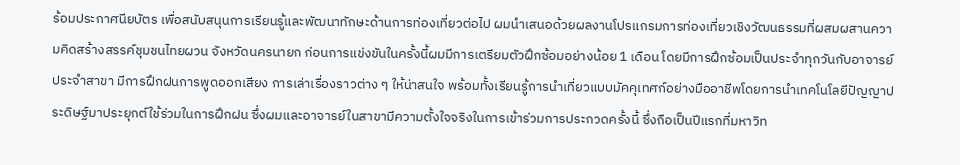ร้อมประกาศนียบัตร เพื่อสนับสนุนการเรียนรู้และพัฒนาทักษะด้านการท่องเที่ยวต่อไป ผมนำเสนอด้วยผลงานโปรแกรมการท่องเที่ยวเชิงวัฒนธรรมที่ผสมผสานความคิดสร้างสรรค์ชุมชนไทยผวน จังหวัดนครนายก ก่อนการแข่งขันในครั้งนี้ผมมีการเตรียมตัวฝึกซ้อมอย่างน้อย 1 เดือน โดยมีการฝึกซ้อมเป็นประจำทุกวันกับอาจารย์ประจำสาขา มีการฝึกฝนการพูดออกเสียง การเล่าเรื่องราวต่าง ๆ ให้น่าสนใจ พร้อมทั้งเรียนรู้การนำเที่ยวแบบมัคคุเทศก์อย่างมืออาชีพโดยการนำเทคโนโลยีปัญญาประดิษฐ์มาประยุกต์ใช้ร่วมในการฝึกฝน ซึ่งผมและอาจารย์ในสาขามีความตั้งใจจริงในการเข้าร่วมการประกวดครั้งนี้ ซึ่งถือเป็นปีแรกที่มหาวิท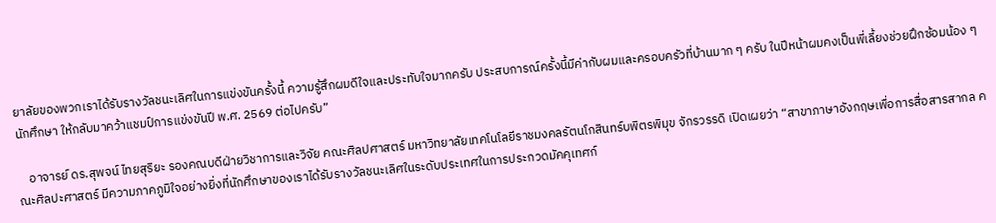ยาลัยของพวกเราได้รับรางวัลชนะเลิศในการแข่งขันครั้งนี้ ความรู้สึกผมดีใจและประทับใจมากครับ ประสบการณ์ครั้งนี้มีค่ากับผมและครอบครัวที่บ้านมาก ๆ ครับ ในปีหน้าผมคงเป็นพี่เลี้ยงช่วยฝึกซ้อมน้อง ๆ นักศึกษา ให้กลับมาคว้าแชมป์การแข่งขันปี พ.ศ. 2569 ต่อไปครับ”

    อาจารย์ ดร.สุพจน์ ไทยสุริยะ รองคณบดีฝ่ายวิชาการและวิจัย คณะศิลปศาสตร์ มหาวิทยาลัยเทคโนโลยีราชมงคลรัตนโกสินทร์บพิตรพิมุข จักรวรรดิ เปิดเผยว่า “สาขาภาษาอังกฤษเพื่อการสื่อสารสากล คณะศิลปะศาสตร์ มีความภาคภูมิใจอย่างยิ่งที่นักศึกษาของเราได้รับรางวัลชนะเลิศในระดับประเทศในการประกวดมัคคุเทศก์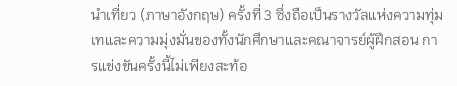นำเที่ยว (ภาษาอังกฤษ) ครั้งที่ 3 ซึ่งถือเป็นรางวัลแห่งความทุ่มเทและความมุ่งมั่นของทั้งนักศึกษาและคณาจารย์ผู้ฝึกสอน การแข่งขันครั้งนี้ไม่เพียงสะท้อ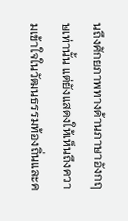นถึงศักยภาพทางด้านภาษาอังกฤษเท่านั้น แต่ยังแสดงให้เห็นถึงความเข้าใจในวัฒนธรรมท้องถิ่นและค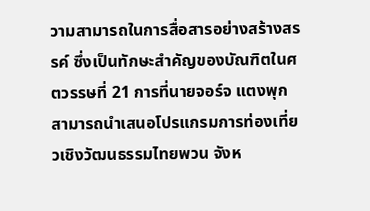วามสามารถในการสื่อสารอย่างสร้างสรรค์ ซึ่งเป็นทักษะสำคัญของบัณฑิตในศตวรรษที่ 21 การที่นายจอร์จ แตงพุก สามารถนำเสนอโปรแกรมการท่องเที่ยวเชิงวัฒนธรรมไทยพวน จังห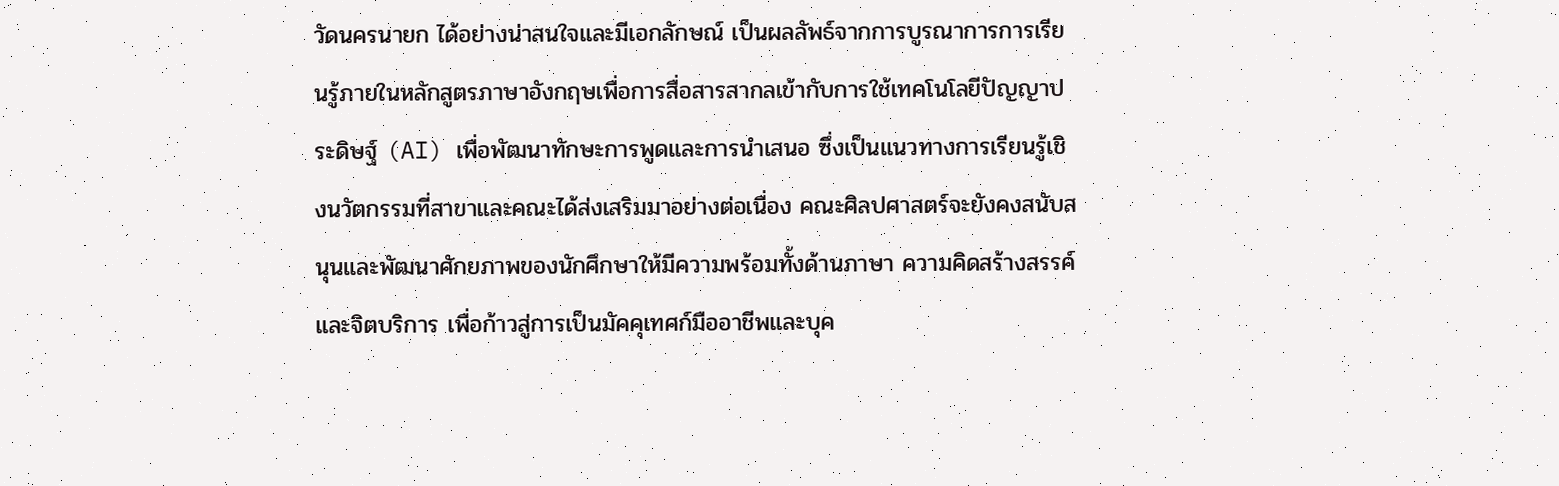วัดนครนายก ได้อย่างน่าสนใจและมีเอกลักษณ์ เป็นผลลัพธ์จากการบูรณาการการเรียนรู้ภายในหลักสูตรภาษาอังกฤษเพื่อการสื่อสารสากลเข้ากับการใช้เทคโนโลยีปัญญาประดิษฐ์ (AI) เพื่อพัฒนาทักษะการพูดและการนำเสนอ ซึ่งเป็นแนวทางการเรียนรู้เชิงนวัตกรรมที่สาขาและคณะได้ส่งเสริมมาอย่างต่อเนื่อง คณะศิลปศาสตร์จะยังคงสนับสนุนและพัฒนาศักยภาพของนักศึกษาให้มีความพร้อมทั้งด้านภาษา ความคิดสร้างสรรค์ และจิตบริการ เพื่อก้าวสู่การเป็นมัคคุเทศก์มืออาชีพและบุค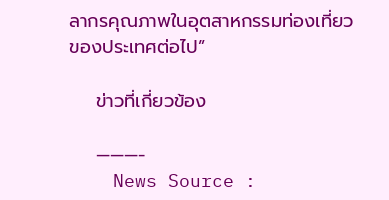ลากรคุณภาพในอุตสาหกรรมท่องเที่ยวของประเทศต่อไป”

    ข่าวที่เกี่ยวข้อง

    ———-
    News Source :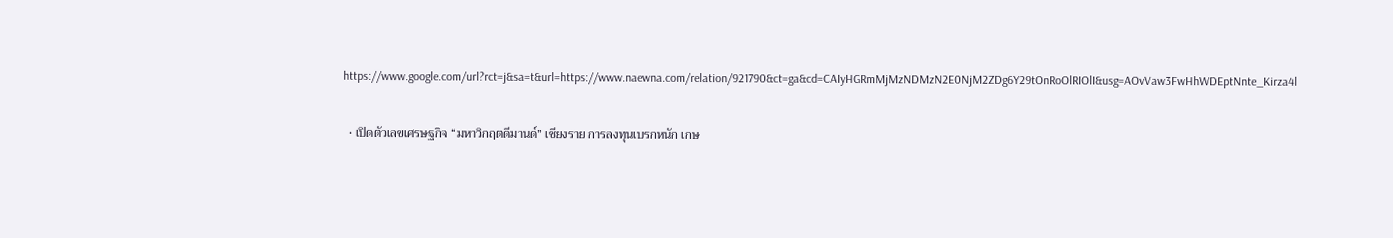https://www.google.com/url?rct=j&sa=t&url=https://www.naewna.com/relation/921790&ct=ga&cd=CAIyHGRmMjMzNDMzN2E0NjM2ZDg6Y29tOnRoOlRIOlI&usg=AOvVaw3FwHhWDEptNnte_Kirza4l

  • เปิดตัวเลขเศรษฐกิจ “มหาวิกฤตดีมานด์” เชียงราย การลงทุนเบรกหนัก เกษ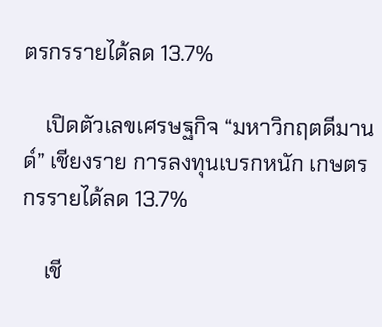ตรกรรายได้ลด 13.7%

    เปิดตัวเลขเศรษฐกิจ “มหาวิกฤตดีมานด์” เชียงราย การลงทุนเบรกหนัก เกษตรกรรายได้ลด 13.7%

    เชี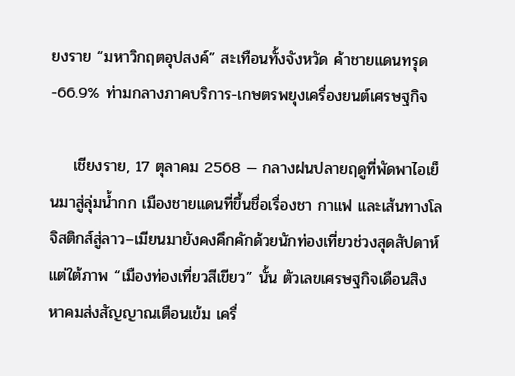ยงราย “มหาวิกฤตอุปสงค์” สะเทือนทั้งจังหวัด ค้าชายแดนทรุด -66.9% ท่ามกลางภาคบริการ-เกษตรพยุงเครื่องยนต์เศรษฐกิจ

    เชียงราย, 17 ตุลาคม 2568 — กลางฝนปลายฤดูที่พัดพาไอเย็นมาสู่ลุ่มน้ำกก เมืองชายแดนที่ขึ้นชื่อเรื่องชา กาแฟ และเส้นทางโลจิสติกส์สู่ลาว–เมียนมายังคงคึกคักด้วยนักท่องเที่ยวช่วงสุดสัปดาห์ แต่ใต้ภาพ “เมืองท่องเที่ยวสีเขียว” นั้น ตัวเลขเศรษฐกิจเดือนสิงหาคมส่งสัญญาณเตือนเข้ม เครื่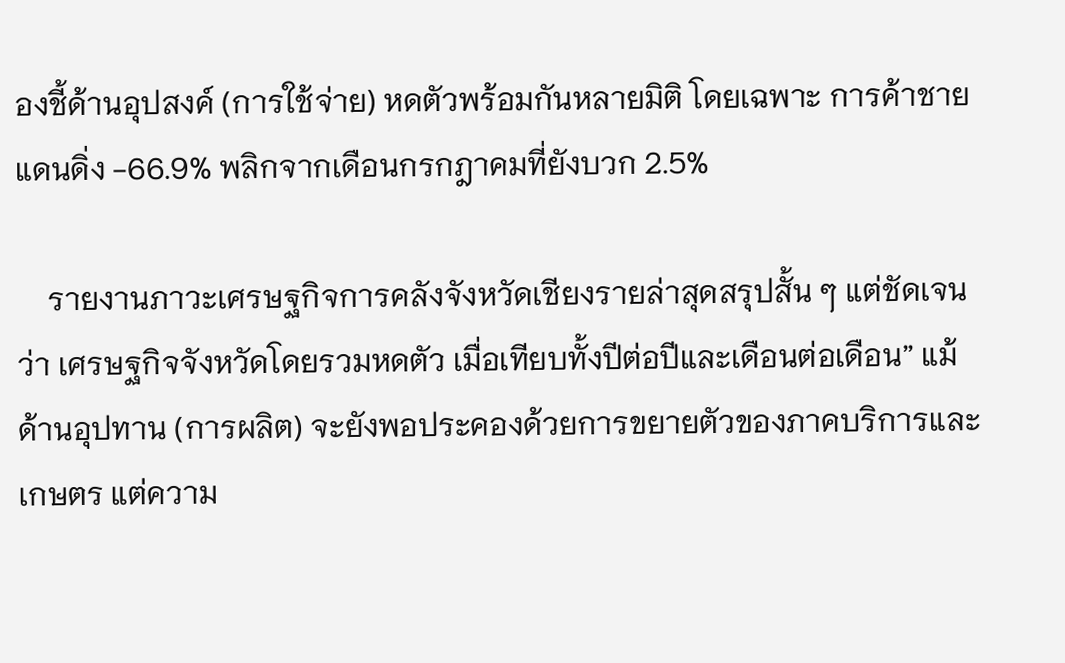องชี้ด้านอุปสงค์ (การใช้จ่าย) หดตัวพร้อมกันหลายมิติ โดยเฉพาะ การค้าชายแดนดิ่ง -66.9% พลิกจากเดือนกรกฎาคมที่ยังบวก 2.5%

    รายงานภาวะเศรษฐกิจการคลังจังหวัดเชียงรายล่าสุดสรุปสั้น ๆ แต่ชัดเจนว่า เศรษฐกิจจังหวัดโดยรวมหดตัว เมื่อเทียบทั้งปีต่อปีและเดือนต่อเดือน” แม้ ด้านอุปทาน (การผลิต) จะยังพอประคองด้วยการขยายตัวของภาคบริการและเกษตร แต่ความ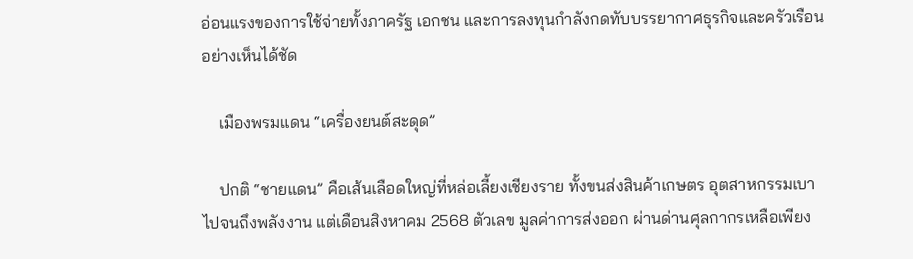อ่อนแรงของการใช้จ่ายทั้งภาครัฐ เอกชน และการลงทุนกำลังกดทับบรรยากาศธุรกิจและครัวเรือนอย่างเห็นได้ชัด

    เมืองพรมแดน “เครื่องยนต์สะดุด”

    ปกติ “ชายแดน” คือเส้นเลือดใหญ่ที่หล่อเลี้ยงเชียงราย ทั้งขนส่งสินค้าเกษตร อุตสาหกรรมเบา ไปจนถึงพลังงาน แต่เดือนสิงหาคม 2568 ตัวเลข มูลค่าการส่งออก ผ่านด่านศุลกากรเหลือเพียง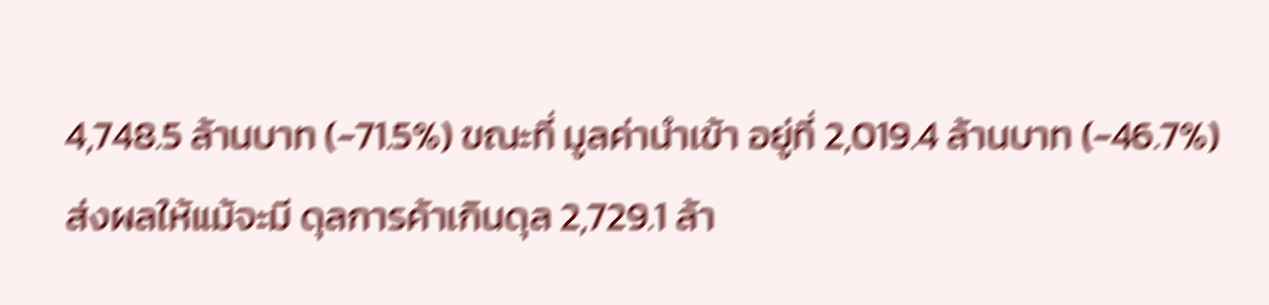4,748.5 ล้านบาท (-71.5%) ขณะที่ มูลค่านำเข้า อยู่ที่ 2,019.4 ล้านบาท (-46.7%) ส่งผลให้แม้จะมี ดุลการค้าเกินดุล 2,729.1 ล้า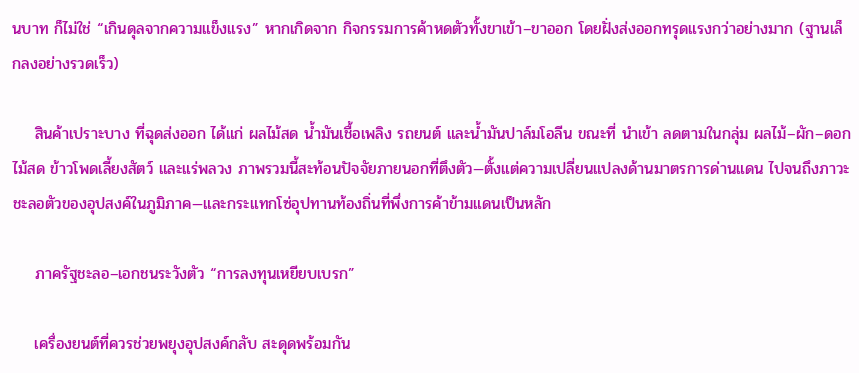นบาท ก็ไม่ใช่ “เกินดุลจากความแข็งแรง” หากเกิดจาก กิจกรรมการค้าหดตัวทั้งขาเข้า–ขาออก โดยฝั่งส่งออกทรุดแรงกว่าอย่างมาก (ฐานเล็กลงอย่างรวดเร็ว)

    สินค้าเปราะบาง ที่ฉุดส่งออก ได้แก่ ผลไม้สด น้ำมันเชื้อเพลิง รถยนต์ และน้ำมันปาล์มโอลีน ขณะที่ นำเข้า ลดตามในกลุ่ม ผลไม้–ผัก–ดอกไม้สด ข้าวโพดเลี้ยงสัตว์ และแร่พลวง ภาพรวมนี้สะท้อนปัจจัยภายนอกที่ตึงตัว—ตั้งแต่ความเปลี่ยนแปลงด้านมาตรการด่านแดน ไปจนถึงภาวะชะลอตัวของอุปสงค์ในภูมิภาค—และกระแทกโซ่อุปทานท้องถิ่นที่พึ่งการค้าข้ามแดนเป็นหลัก

    ภาครัฐชะลอ–เอกชนระวังตัว “การลงทุนเหยียบเบรก”

    เครื่องยนต์ที่ควรช่วยพยุงอุปสงค์กลับ สะดุดพร้อมกัน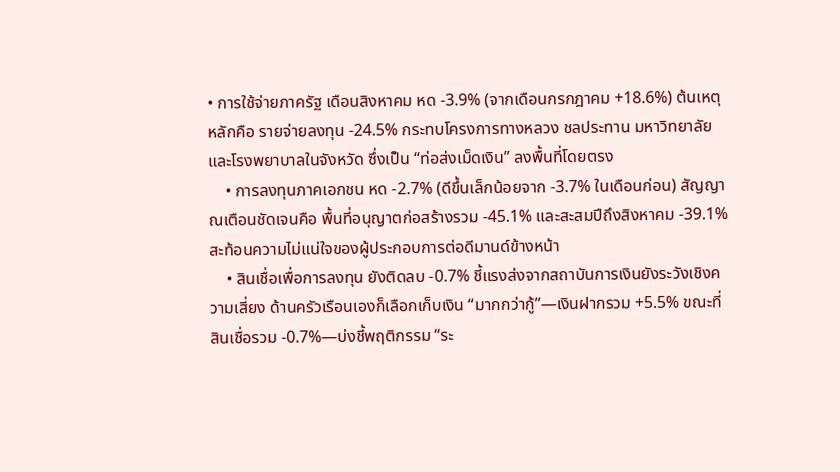• การใช้จ่ายภาครัฐ เดือนสิงหาคม หด -3.9% (จากเดือนกรกฎาคม +18.6%) ต้นเหตุหลักคือ รายจ่ายลงทุน -24.5% กระทบโครงการทางหลวง ชลประทาน มหาวิทยาลัย และโรงพยาบาลในจังหวัด ซึ่งเป็น “ท่อส่งเม็ดเงิน” ลงพื้นที่โดยตรง
    • การลงทุนภาคเอกชน หด -2.7% (ดีขึ้นเล็กน้อยจาก -3.7% ในเดือนก่อน) สัญญาณเตือนชัดเจนคือ พื้นที่อนุญาตก่อสร้างรวม -45.1% และสะสมปีถึงสิงหาคม -39.1% สะท้อนความไม่แน่ใจของผู้ประกอบการต่อดีมานด์ข้างหน้า
    • สินเชื่อเพื่อการลงทุน ยังติดลบ -0.7% ชี้แรงส่งจากสถาบันการเงินยังระวังเชิงความเสี่ยง ด้านครัวเรือนเองก็เลือกเก็บเงิน “มากกว่ากู้”—เงินฝากรวม +5.5% ขณะที่ สินเชื่อรวม -0.7%—บ่งชี้พฤติกรรม “ระ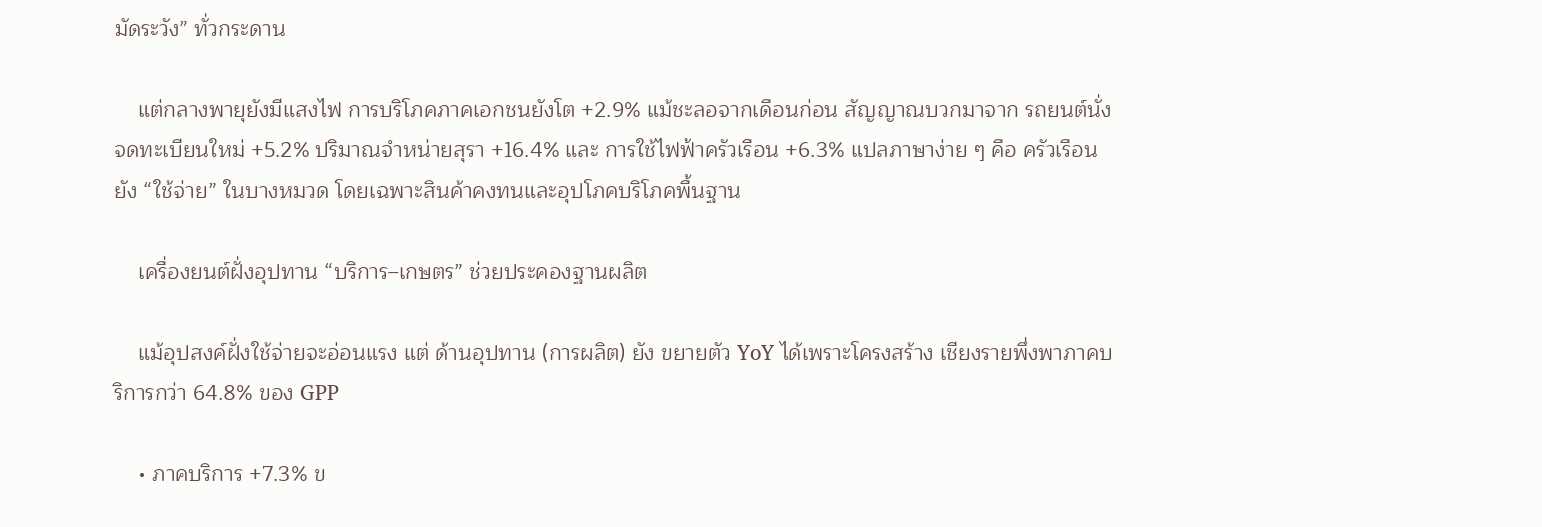มัดระวัง” ทั่วกระดาน

    แต่กลางพายุยังมีแสงไฟ การบริโภคภาคเอกชนยังโต +2.9% แม้ชะลอจากเดือนก่อน สัญญาณบวกมาจาก รถยนต์นั่งจดทะเบียนใหม่ +5.2% ปริมาณจำหน่ายสุรา +16.4% และ การใช้ไฟฟ้าครัวเรือน +6.3% แปลภาษาง่าย ๆ คือ ครัวเรือนยัง “ใช้จ่าย” ในบางหมวด โดยเฉพาะสินค้าคงทนและอุปโภคบริโภคพื้นฐาน

    เครื่องยนต์ฝั่งอุปทาน “บริการ–เกษตร” ช่วยประคองฐานผลิต

    แม้อุปสงค์ฝั่งใช้จ่ายจะอ่อนแรง แต่ ด้านอุปทาน (การผลิต) ยัง ขยายตัว YoY ได้เพราะโครงสร้าง เชียงรายพึ่งพาภาคบริการกว่า 64.8% ของ GPP

    • ภาคบริการ +7.3% ข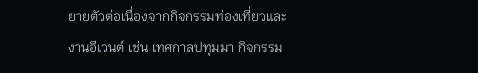ยายตัวต่อเนื่องจากกิจกรรมท่องเที่ยวและงานอีเวนต์ เช่น เทศกาลปทุมมา กิจกรรม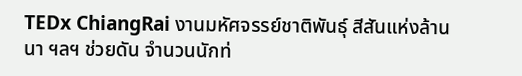TEDx ChiangRai งานมหัศจรรย์ชาติพันธุ์ สีสันแห่งล้านนา ฯลฯ ช่วยดัน จำนวนนักท่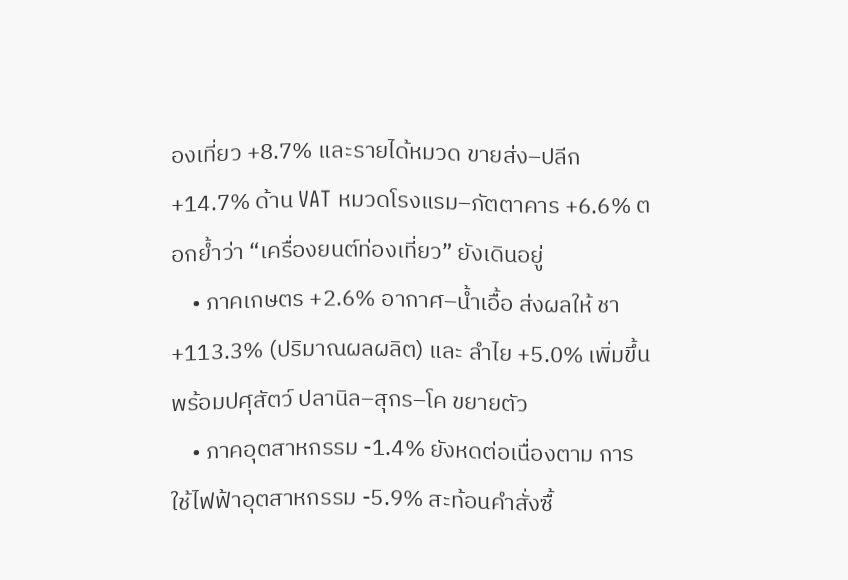องเที่ยว +8.7% และรายได้หมวด ขายส่ง–ปลีก +14.7% ด้าน VAT หมวดโรงแรม–ภัตตาคาร +6.6% ตอกย้ำว่า “เครื่องยนต์ท่องเที่ยว” ยังเดินอยู่
    • ภาคเกษตร +2.6% อากาศ–น้ำเอื้อ ส่งผลให้ ชา +113.3% (ปริมาณผลผลิต) และ ลำไย +5.0% เพิ่มขึ้น พร้อมปศุสัตว์ ปลานิล–สุกร–โค ขยายตัว
    • ภาคอุตสาหกรรม -1.4% ยังหดต่อเนื่องตาม การใช้ไฟฟ้าอุตสาหกรรม -5.9% สะท้อนคำสั่งซื้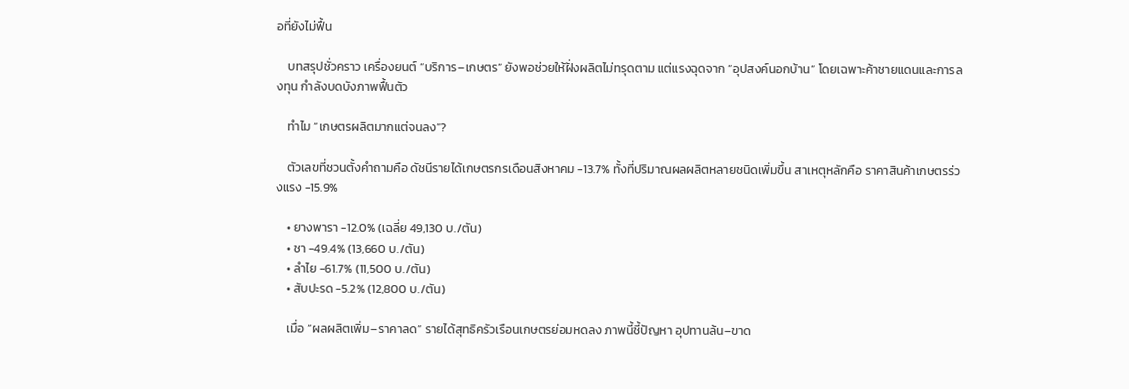อที่ยังไม่ฟื้น

    บทสรุปชั่วคราว เครื่องยนต์ “บริการ–เกษตร” ยังพอช่วยให้ฝั่งผลิตไม่ทรุดตาม แต่แรงฉุดจาก “อุปสงค์นอกบ้าน” โดยเฉพาะค้าชายแดนและการลงทุน กำลังบดบังภาพฟื้นตัว

    ทำไม “เกษตรผลิตมากแต่จนลง”?

    ตัวเลขที่ชวนตั้งคำถามคือ ดัชนีรายได้เกษตรกรเดือนสิงหาคม -13.7% ทั้งที่ปริมาณผลผลิตหลายชนิดเพิ่มขึ้น สาเหตุหลักคือ ราคาสินค้าเกษตรร่วงแรง -15.9%

    • ยางพารา -12.0% (เฉลี่ย 49,130 บ./ตัน)
    • ชา -49.4% (13,660 บ./ตัน)
    • ลำไย -61.7% (11,500 บ./ตัน)
    • สับปะรด -5.2% (12,800 บ./ตัน)

    เมื่อ “ผลผลิตเพิ่ม–ราคาลด” รายได้สุทธิครัวเรือนเกษตรย่อมหดลง ภาพนี้ชี้ปัญหา อุปทานล้น–ขาด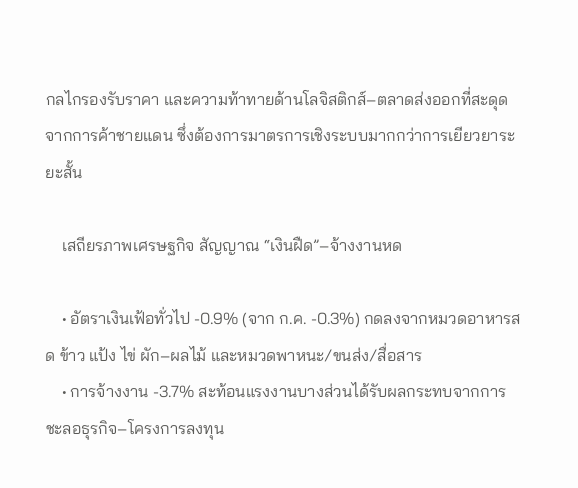กลไกรองรับราคา และความท้าทายด้านโลจิสติกส์–ตลาดส่งออกที่สะดุดจากการค้าชายแดน ซึ่งต้องการมาตรการเชิงระบบมากกว่าการเยียวยาระยะสั้น

    เสถียรภาพเศรษฐกิจ สัญญาณ “เงินฝืด”–จ้างงานหด

    • อัตราเงินเฟ้อทั่วไป -0.9% (จาก ก.ค. -0.3%) กดลงจากหมวดอาหารสด ข้าว แป้ง ไข่ ผัก–ผลไม้ และหมวดพาหนะ/ขนส่ง/สื่อสาร
    • การจ้างงาน -3.7% สะท้อนแรงงานบางส่วนได้รับผลกระทบจากการชะลอธุรกิจ–โครงการลงทุน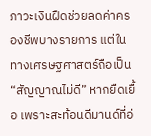ภาวะเงินฝืดช่วยลดค่าครองชีพบางรายการ แต่ในทางเศรษฐศาสตร์ถือเป็น “สัญญาณไม่ดี” หากยืดเยื้อ เพราะสะท้อนดีมานด์ที่อ่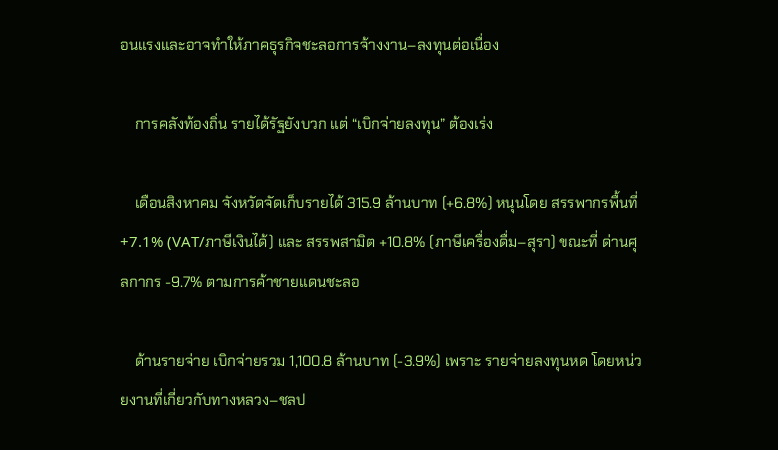อนแรงและอาจทำให้ภาคธุรกิจชะลอการจ้างงาน–ลงทุนต่อเนื่อง

    การคลังท้องถิ่น รายได้รัฐยังบวก แต่ “เบิกจ่ายลงทุน” ต้องเร่ง

    เดือนสิงหาคม จังหวัดจัดเก็บรายได้ 315.9 ล้านบาท (+6.8%) หนุนโดย สรรพากรพื้นที่ +7.1% (VAT/ภาษีเงินได้) และ สรรพสามิต +10.8% (ภาษีเครื่องดื่ม–สุรา) ขณะที่ ด่านศุลกากร -9.7% ตามการค้าชายแดนชะลอ

    ด้านรายจ่าย เบิกจ่ายรวม 1,100.8 ล้านบาท (-3.9%) เพราะ รายจ่ายลงทุนหด โดยหน่วยงานที่เกี่ยวกับทางหลวง–ชลป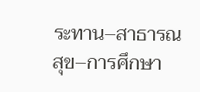ระทาน–สาธารณสุข–การศึกษา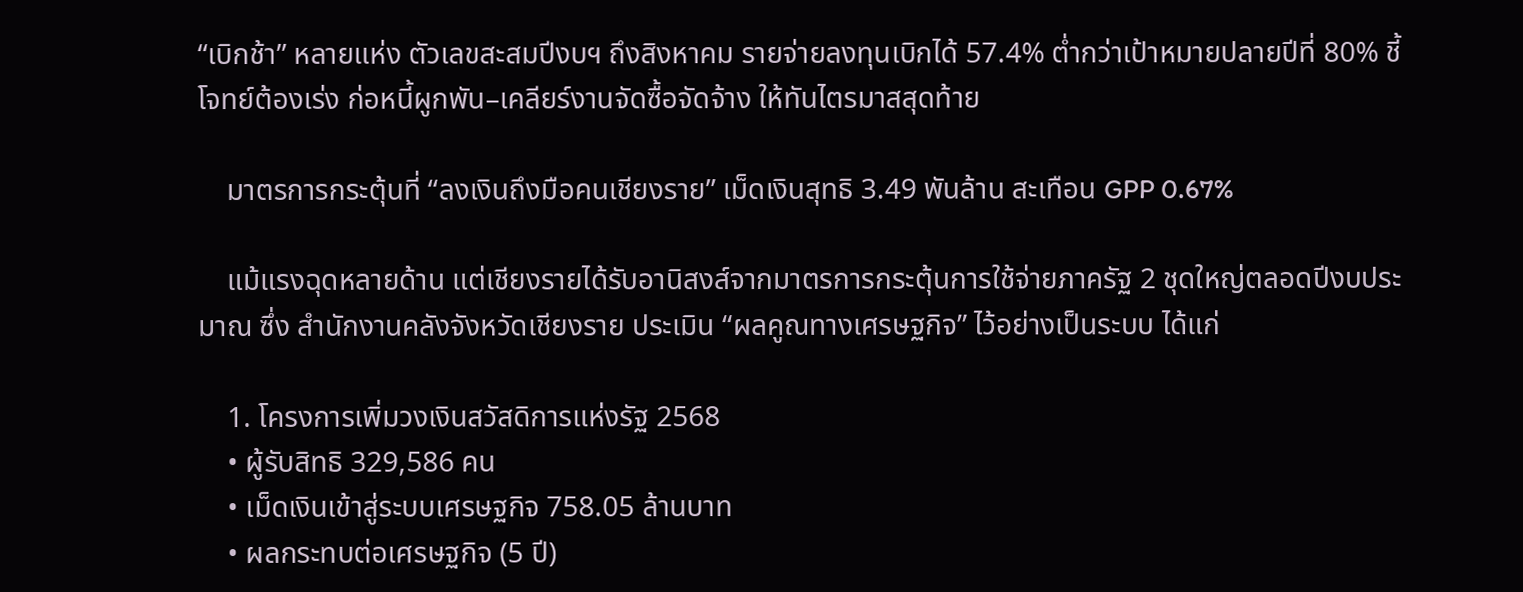“เบิกช้า” หลายแห่ง ตัวเลขสะสมปีงบฯ ถึงสิงหาคม รายจ่ายลงทุนเบิกได้ 57.4% ต่ำกว่าเป้าหมายปลายปีที่ 80% ชี้โจทย์ต้องเร่ง ก่อหนี้ผูกพัน–เคลียร์งานจัดซื้อจัดจ้าง ให้ทันไตรมาสสุดท้าย

    มาตรการกระตุ้นที่ “ลงเงินถึงมือคนเชียงราย” เม็ดเงินสุทธิ 3.49 พันล้าน สะเทือน GPP 0.67%

    แม้แรงฉุดหลายด้าน แต่เชียงรายได้รับอานิสงส์จากมาตรการกระตุ้นการใช้จ่ายภาครัฐ 2 ชุดใหญ่ตลอดปีงบประมาณ ซึ่ง สำนักงานคลังจังหวัดเชียงราย ประเมิน “ผลคูณทางเศรษฐกิจ” ไว้อย่างเป็นระบบ ได้แก่

    1. โครงการเพิ่มวงเงินสวัสดิการแห่งรัฐ 2568
    • ผู้รับสิทธิ 329,586 คน
    • เม็ดเงินเข้าสู่ระบบเศรษฐกิจ 758.05 ล้านบาท
    • ผลกระทบต่อเศรษฐกิจ (5 ปี)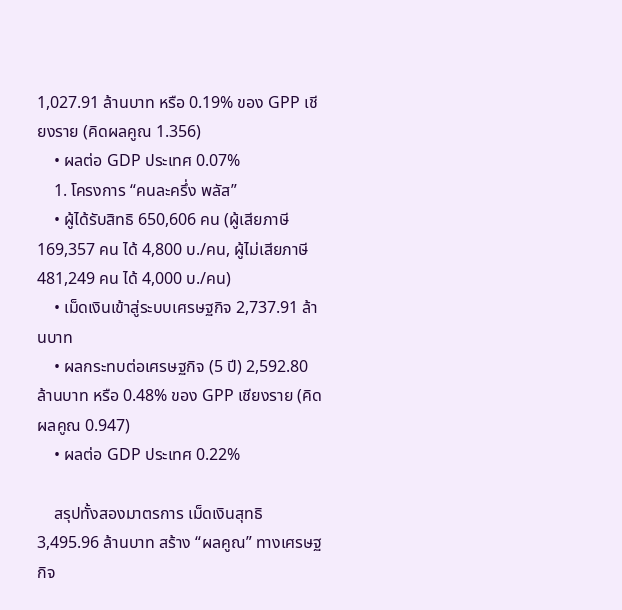1,027.91 ล้านบาท หรือ 0.19% ของ GPP เชียงราย (คิดผลคูณ 1.356)
    • ผลต่อ GDP ประเทศ 0.07%
    1. โครงการ “คนละครึ่ง พลัส”
    • ผู้ได้รับสิทธิ 650,606 คน (ผู้เสียภาษี 169,357 คน ได้ 4,800 บ./คน, ผู้ไม่เสียภาษี 481,249 คน ได้ 4,000 บ./คน)
    • เม็ดเงินเข้าสู่ระบบเศรษฐกิจ 2,737.91 ล้านบาท
    • ผลกระทบต่อเศรษฐกิจ (5 ปี) 2,592.80 ล้านบาท หรือ 0.48% ของ GPP เชียงราย (คิดผลคูณ 0.947)
    • ผลต่อ GDP ประเทศ 0.22%

    สรุปทั้งสองมาตรการ เม็ดเงินสุทธิ 3,495.96 ล้านบาท สร้าง “ผลคูณ” ทางเศรษฐกิจ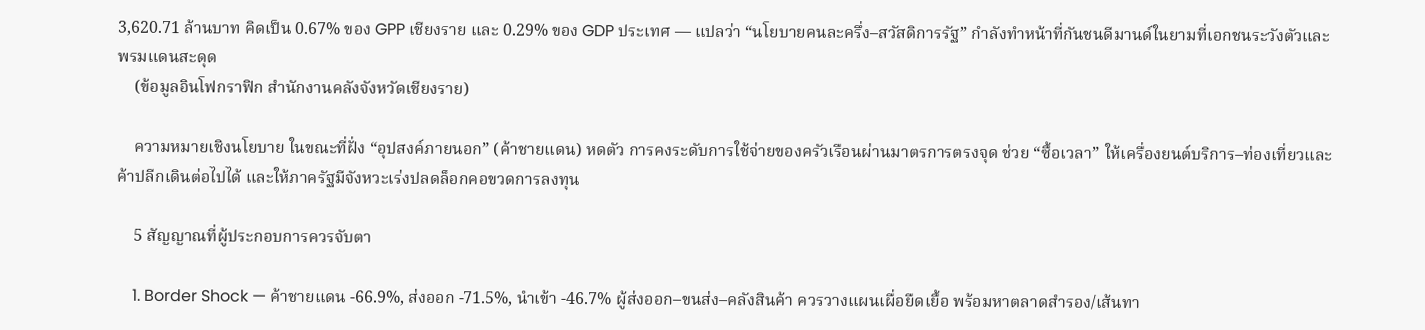3,620.71 ล้านบาท คิดเป็น 0.67% ของ GPP เชียงราย และ 0.29% ของ GDP ประเทศ — แปลว่า “นโยบายคนละครึ่ง–สวัสดิการรัฐ” กำลังทำหน้าที่กันชนดีมานด์ในยามที่เอกชนระวังตัวและพรมแดนสะดุด
    (ข้อมูลอินโฟกราฟิก สำนักงานคลังจังหวัดเชียงราย)

    ความหมายเชิงนโยบาย ในขณะที่ฝั่ง “อุปสงค์ภายนอก” (ค้าชายแดน) หดตัว การคงระดับการใช้จ่ายของครัวเรือนผ่านมาตรการตรงจุด ช่วย “ซื้อเวลา” ให้เครื่องยนต์บริการ–ท่องเที่ยวและค้าปลีกเดินต่อไปได้ และให้ภาครัฐมีจังหวะเร่งปลดล็อกคอขวดการลงทุน

    5 สัญญาณที่ผู้ประกอบการควรจับตา

    1. Border Shock — ค้าชายแดน -66.9%, ส่งออก -71.5%, นำเข้า -46.7% ผู้ส่งออก–ขนส่ง–คลังสินค้า ควรวางแผนเผื่อยืดเยื้อ พร้อมหาตลาดสำรอง/เส้นทา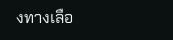งทางเลือ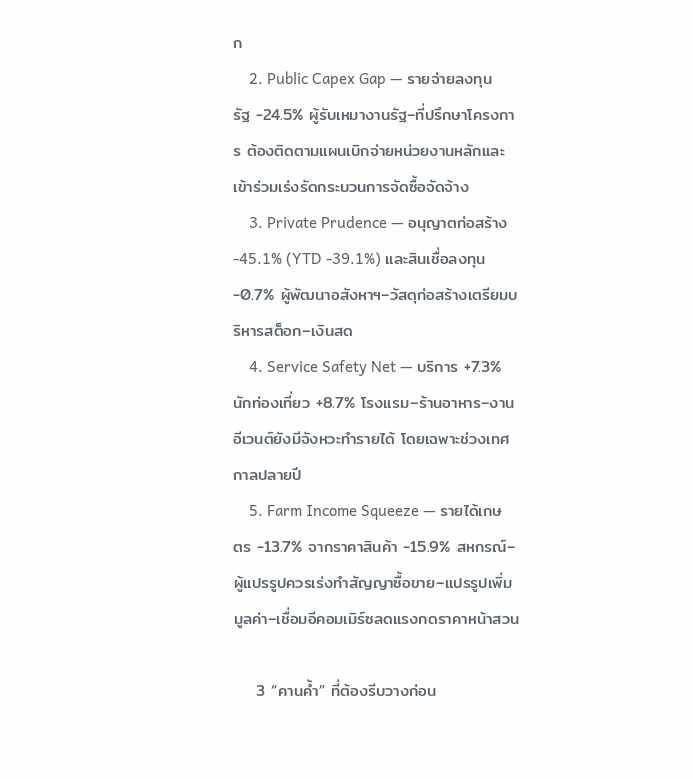ก
    2. Public Capex Gap — รายจ่ายลงทุนรัฐ -24.5% ผู้รับเหมางานรัฐ–ที่ปรึกษาโครงการ ต้องติดตามแผนเบิกจ่ายหน่วยงานหลักและเข้าร่วมเร่งรัดกระบวนการจัดซื้อจัดจ้าง
    3. Private Prudence — อนุญาตก่อสร้าง -45.1% (YTD -39.1%) และสินเชื่อลงทุน -0.7% ผู้พัฒนาอสังหาฯ–วัสดุก่อสร้างเตรียมบริหารสต็อก–เงินสด
    4. Service Safety Net — บริการ +7.3% นักท่องเที่ยว +8.7% โรงแรม–ร้านอาหาร–งานอีเวนต์ยังมีจังหวะทำรายได้ โดยเฉพาะช่วงเทศกาลปลายปี
    5. Farm Income Squeeze — รายได้เกษตร -13.7% จากราคาสินค้า -15.9% สหกรณ์–ผู้แปรรูปควรเร่งทำสัญญาซื้อขาย–แปรรูปเพิ่มมูลค่า–เชื่อมอีคอมเมิร์ซลดแรงกดราคาหน้าสวน

    3 “คานค้ำ” ที่ต้องรีบวางก่อน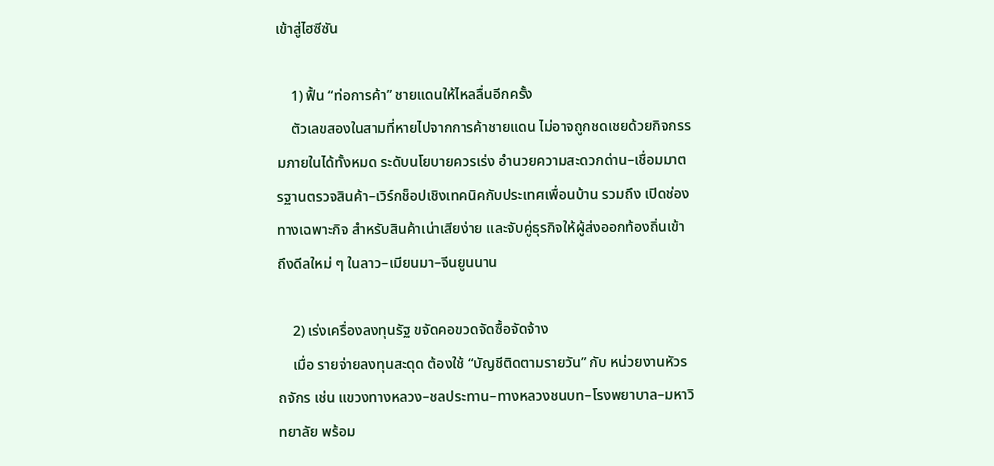เข้าสู่ไฮซีซัน

    1) ฟื้น “ท่อการค้า” ชายแดนให้ไหลลื่นอีกครั้ง
    ตัวเลขสองในสามที่หายไปจากการค้าชายแดน ไม่อาจถูกชดเชยด้วยกิจกรรมภายในได้ทั้งหมด ระดับนโยบายควรเร่ง อำนวยความสะดวกด่าน–เชื่อมมาตรฐานตรวจสินค้า–เวิร์กช็อปเชิงเทคนิคกับประเทศเพื่อนบ้าน รวมถึง เปิดช่องทางเฉพาะกิจ สำหรับสินค้าเน่าเสียง่าย และจับคู่ธุรกิจให้ผู้ส่งออกท้องถิ่นเข้าถึงดีลใหม่ ๆ ในลาว–เมียนมา–จีนยูนนาน

    2) เร่งเครื่องลงทุนรัฐ ขจัดคอขวดจัดซื้อจัดจ้าง
    เมื่อ รายจ่ายลงทุนสะดุด ต้องใช้ “บัญชีติดตามรายวัน” กับ หน่วยงานหัวรถจักร เช่น แขวงทางหลวง–ชลประทาน–ทางหลวงชนบท–โรงพยาบาล–มหาวิทยาลัย พร้อม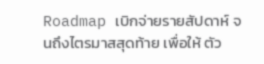Roadmap เบิกจ่ายรายสัปดาห์ จนถึงไตรมาสสุดท้าย เพื่อให้ ตัว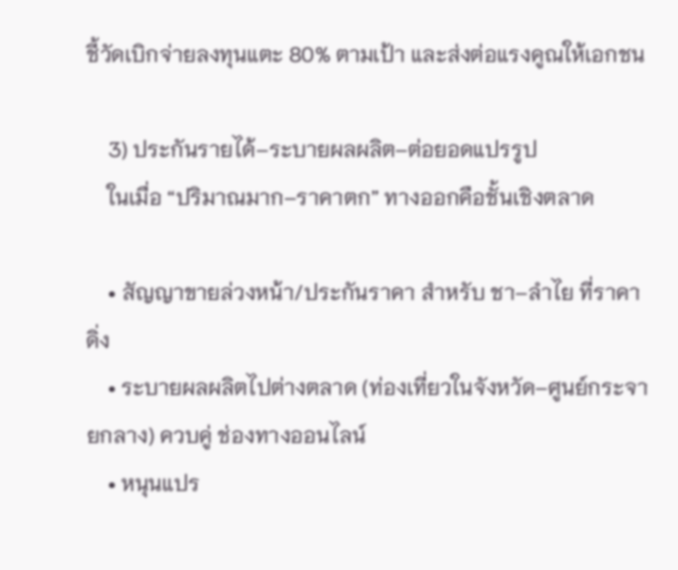ชี้วัดเบิกจ่ายลงทุนแตะ 80% ตามเป้า และส่งต่อแรงคูณให้เอกชน

    3) ประกันรายได้–ระบายผลผลิต–ต่อยอดแปรรูป
    ในเมื่อ “ปริมาณมาก–ราคาตก” ทางออกคือชั้นเชิงตลาด

    • สัญญาขายล่วงหน้า/ประกันราคา สำหรับ ชา–ลำไย ที่ราคาดิ่ง
    • ระบายผลผลิตไปต่างตลาด (ท่องเที่ยวในจังหวัด–ศูนย์กระจายกลาง) ควบคู่ ช่องทางออนไลน์
    • หนุนแปร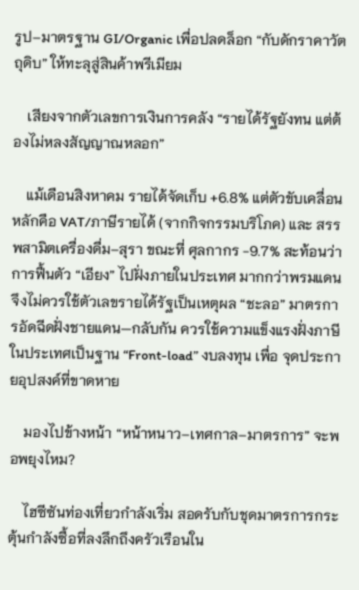รูป–มาตรฐาน GI/Organic เพื่อปลดล็อก “กับดักราคาวัตถุดิบ” ให้ทะลุสู่สินค้าพรีเมียม

    เสียงจากตัวเลขการเงินการคลัง “รายได้รัฐยังทน แต่ต้องไม่หลงสัญญาณหลอก”

    แม้เดือนสิงหาคม รายได้จัดเก็บ +6.8% แต่ตัวขับเคลื่อนหลักคือ VAT/ภาษีรายได้ (จากกิจกรรมบริโภค) และ สรรพสามิตเครื่องดื่ม–สุรา ขณะที่ ศุลกากร -9.7% สะท้อนว่าการฟื้นตัว “เอียง” ไปฝั่งภายในประเทศ มากกว่าพรมแดน จึงไม่ควรใช้ตัวเลขรายได้รัฐเป็นเหตุผล “ชะลอ” มาตรการอัดฉีดฝั่งชายแดน—กลับกัน ควรใช้ความแข็งแรงฝั่งภาษีในประเทศเป็นฐาน “Front-load” งบลงทุน เพื่อ จุดประกายอุปสงค์ที่ขาดหาย

    มองไปข้างหน้า “หน้าหนาว–เทศกาล–มาตรการ” จะพอพยุงไหม?

    ไฮซีซันท่องเที่ยวกำลังเริ่ม สอดรับกับชุดมาตรการกระตุ้นกำลังซื้อที่ลงลึกถึงครัวเรือนใน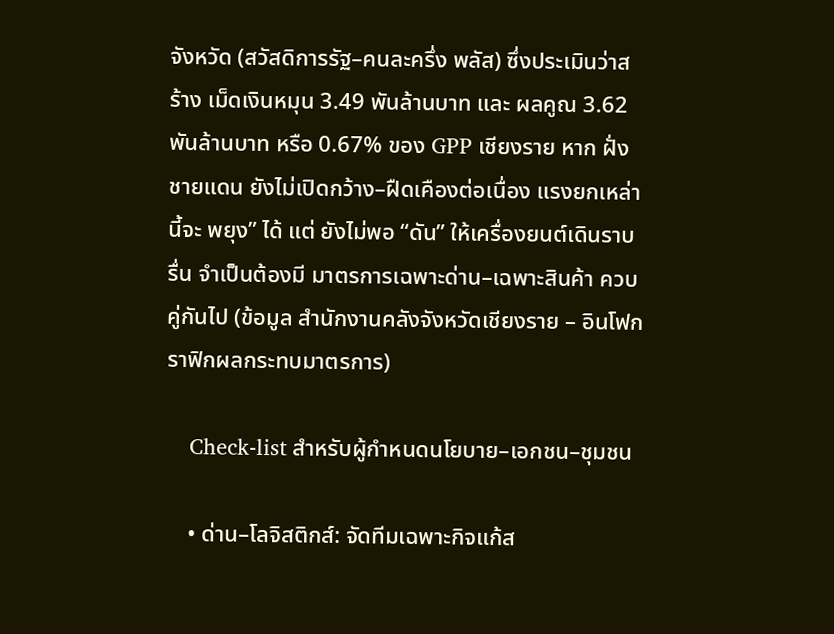จังหวัด (สวัสดิการรัฐ–คนละครึ่ง พลัส) ซึ่งประเมินว่าสร้าง เม็ดเงินหมุน 3.49 พันล้านบาท และ ผลคูณ 3.62 พันล้านบาท หรือ 0.67% ของ GPP เชียงราย หาก ฝั่งชายแดน ยังไม่เปิดกว้าง–ฝืดเคืองต่อเนื่อง แรงยกเหล่านี้จะ พยุง” ได้ แต่ ยังไม่พอ “ดัน” ให้เครื่องยนต์เดินราบรื่น จำเป็นต้องมี มาตรการเฉพาะด่าน–เฉพาะสินค้า ควบคู่กันไป (ข้อมูล สำนักงานคลังจังหวัดเชียงราย – อินโฟกราฟิกผลกระทบมาตรการ)

    Check-list สำหรับผู้กำหนดนโยบาย–เอกชน–ชุมชน

    • ด่าน–โลจิสติกส์: จัดทีมเฉพาะกิจแก้ส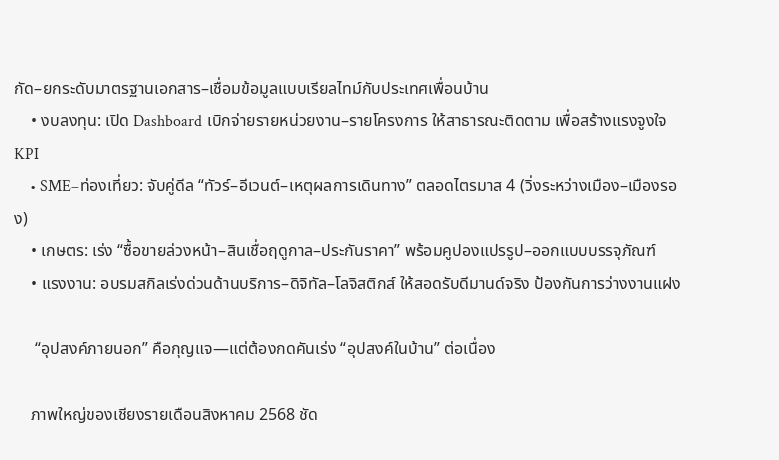กัด–ยกระดับมาตรฐานเอกสาร–เชื่อมข้อมูลแบบเรียลไทม์กับประเทศเพื่อนบ้าน
    • งบลงทุน: เปิด Dashboard เบิกจ่ายรายหน่วยงาน–รายโครงการ ให้สาธารณะติดตาม เพื่อสร้างแรงจูงใจ KPI
    • SME–ท่องเที่ยว: จับคู่ดีล “ทัวร์–อีเวนต์–เหตุผลการเดินทาง” ตลอดไตรมาส 4 (วิ่งระหว่างเมือง–เมืองรอง)
    • เกษตร: เร่ง “ซื้อขายล่วงหน้า–สินเชื่อฤดูกาล–ประกันราคา” พร้อมคูปองแปรรูป–ออกแบบบรรจุภัณฑ์
    • แรงงาน: อบรมสกิลเร่งด่วนด้านบริการ–ดิจิทัล–โลจิสติกส์ ให้สอดรับดีมานด์จริง ป้องกันการว่างงานแฝง

     “อุปสงค์ภายนอก” คือกุญแจ—แต่ต้องกดคันเร่ง “อุปสงค์ในบ้าน” ต่อเนื่อง

    ภาพใหญ่ของเชียงรายเดือนสิงหาคม 2568 ชัด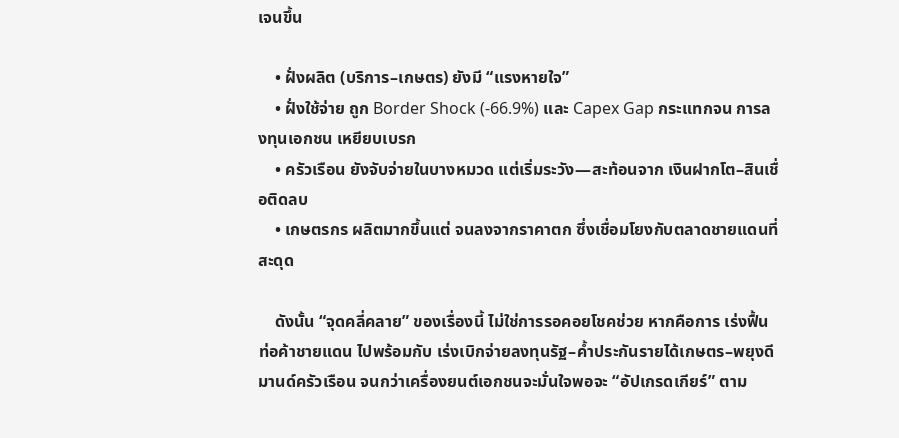เจนขึ้น

    • ฝั่งผลิต (บริการ–เกษตร) ยังมี “แรงหายใจ”
    • ฝั่งใช้จ่าย ถูก Border Shock (-66.9%) และ Capex Gap กระแทกจน การลงทุนเอกชน เหยียบเบรก
    • ครัวเรือน ยังจับจ่ายในบางหมวด แต่เริ่มระวัง—สะท้อนจาก เงินฝากโต–สินเชื่อติดลบ
    • เกษตรกร ผลิตมากขึ้นแต่ จนลงจากราคาตก ซึ่งเชื่อมโยงกับตลาดชายแดนที่สะดุด

    ดังนั้น “จุดคลี่คลาย” ของเรื่องนี้ ไม่ใช่การรอคอยโชคช่วย หากคือการ เร่งฟื้นท่อค้าชายแดน ไปพร้อมกับ เร่งเบิกจ่ายลงทุนรัฐ–ค้ำประกันรายได้เกษตร–พยุงดีมานด์ครัวเรือน จนกว่าเครื่องยนต์เอกชนจะมั่นใจพอจะ “อัปเกรดเกียร์” ตาม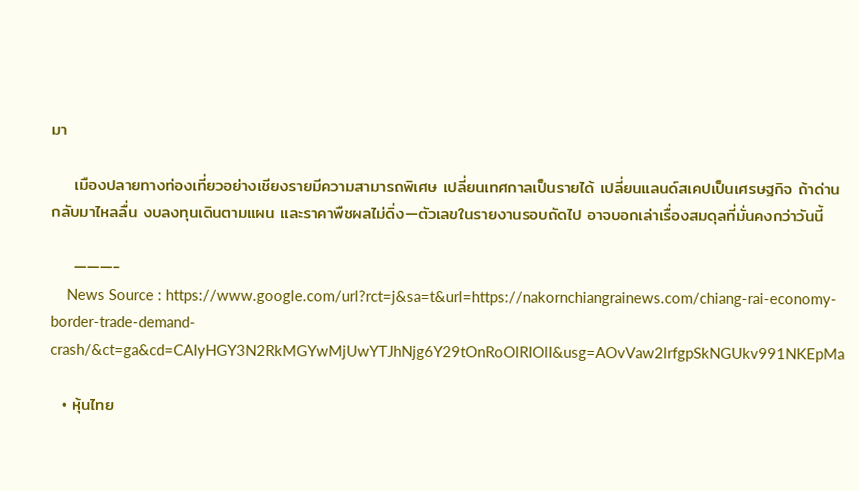มา

    เมืองปลายทางท่องเที่ยวอย่างเชียงรายมีความสามารถพิเศษ เปลี่ยนเทศกาลเป็นรายได้ เปลี่ยนแลนด์สเคปเป็นเศรษฐกิจ ถ้าด่านกลับมาไหลลื่น งบลงทุนเดินตามแผน และราคาพืชผลไม่ดิ่ง—ตัวเลขในรายงานรอบถัดไป อาจบอกเล่าเรื่องสมดุลที่มั่นคงกว่าวันนี้

    ———-
    News Source : https://www.google.com/url?rct=j&sa=t&url=https://nakornchiangrainews.com/chiang-rai-economy-border-trade-demand-crash/&ct=ga&cd=CAIyHGY3N2RkMGYwMjUwYTJhNjg6Y29tOnRoOlRIOlI&usg=AOvVaw2lrfgpSkNGUkv991NKEpMa

  • หุ้นไทย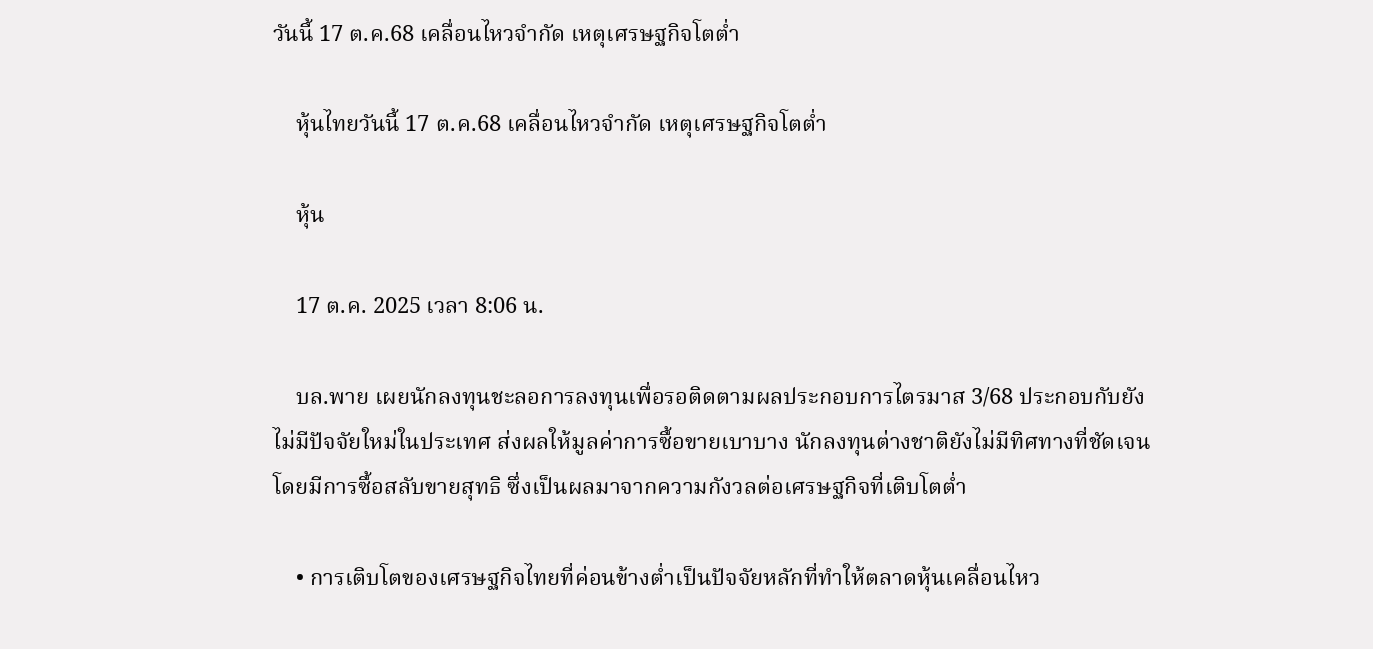วันนี้ 17 ต.ค.68 เคลื่อนไหวจำกัด เหตุเศรษฐกิจโตต่ำ

    หุ้นไทยวันนี้ 17 ต.ค.68 เคลื่อนไหวจำกัด เหตุเศรษฐกิจโตต่ำ

    หุ้น

    17 ต.ค. 2025 เวลา 8:06 น.

    บล.พาย เผยนักลงทุนชะลอการลงทุนเพื่อรอติดตามผลประกอบการไตรมาส 3/68 ประกอบกับยังไม่มีปัจจัยใหม่ในประเทศ ส่งผลให้มูลค่าการซื้อขายเบาบาง นักลงทุนต่างชาติยังไม่มีทิศทางที่ชัดเจน โดยมีการซื้อสลับขายสุทธิ ซึ่งเป็นผลมาจากความกังวลต่อเศรษฐกิจที่เติบโตต่ำ

    • การเติบโตของเศรษฐกิจไทยที่ค่อนข้างต่ำเป็นปัจจัยหลักที่ทำให้ตลาดหุ้นเคลื่อนไหว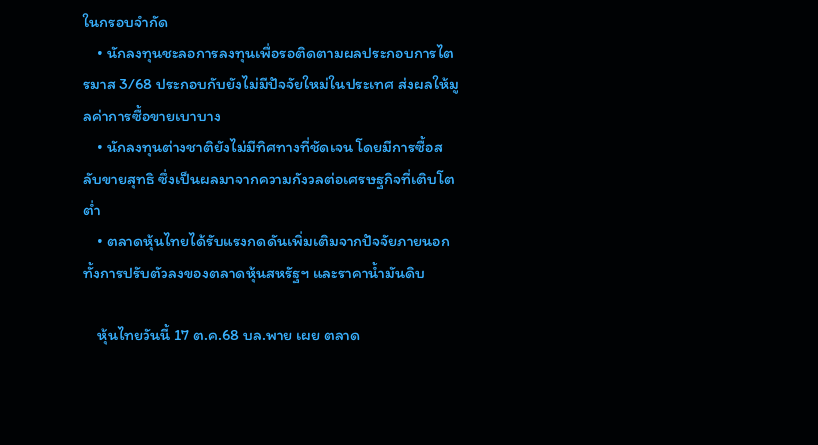ในกรอบจำกัด
    • นักลงทุนชะลอการลงทุนเพื่อรอติดตามผลประกอบการไตรมาส 3/68 ประกอบกับยังไม่มีปัจจัยใหม่ในประเทศ ส่งผลให้มูลค่าการซื้อขายเบาบาง
    • นักลงทุนต่างชาติยังไม่มีทิศทางที่ชัดเจน โดยมีการซื้อสลับขายสุทธิ ซึ่งเป็นผลมาจากความกังวลต่อเศรษฐกิจที่เติบโตต่ำ
    • ตลาดหุ้นไทยได้รับแรงกดดันเพิ่มเติมจากปัจจัยภายนอก ทั้งการปรับตัวลงของตลาดหุ้นสหรัฐฯ และราคาน้ำมันดิบ

    หุ้นไทยวันนี้ 17 ต.ค.68 บล.พาย เผย ตลาด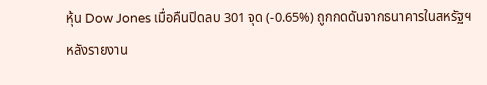หุ้น Dow Jones เมื่อคืนปิดลบ 301 จุด (-0.65%) ถูกกดดันจากธนาคารในสหรัฐฯ หลังรายงาน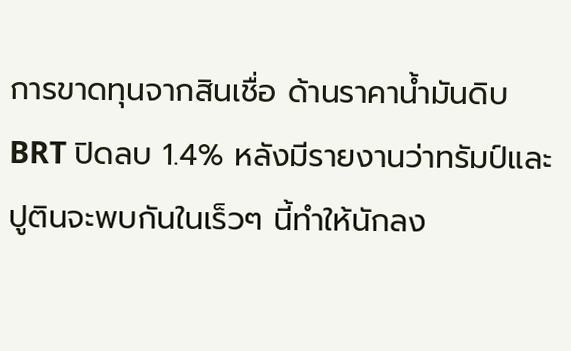การขาดทุนจากสินเชื่อ ด้านราคาน้ำมันดิบ BRT ปิดลบ 1.4% หลังมีรายงานว่าทรัมป์และปูตินจะพบกันในเร็วๆ นี้ทำให้นักลง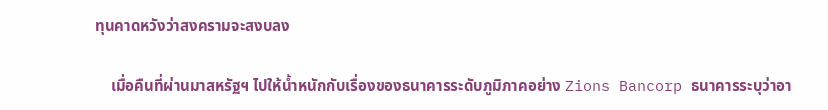ทุนคาดหวังว่าสงครามจะสงบลง

    เมื่อคืนที่ผ่านมาสหรัฐฯ ไปให้น้ำหนักกับเรื่องของธนาคารระดับภูมิภาคอย่าง Zions Bancorp ธนาคารระบุว่าอา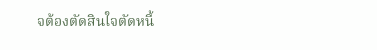จต้องตัดสินใจตัดหนี้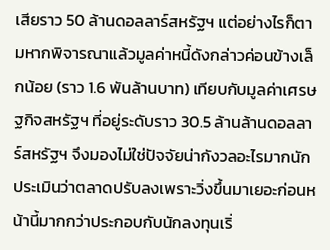เสียราว 50 ล้านดอลลาร์สหรัฐฯ แต่อย่างไรก็ตามหากพิจารณาแล้วมูลค่าหนี้ดังกล่าวค่อนข้างเล็กน้อย (ราว 1.6 พันล้านบาท) เทียบกับมูลค่าเศรษฐกิจสหรัฐฯ ที่อยู่ระดับราว 30.5 ล้านล้านดอลลาร์สหรัฐฯ จึงมองไม่ใช่ปัจจัยน่ากังวลอะไรมากนักประเมินว่าตลาดปรับลงเพราะวิ่งขึ้นมาเยอะก่อนหน้านี้มากกว่าประกอบกับนักลงทุนเริ่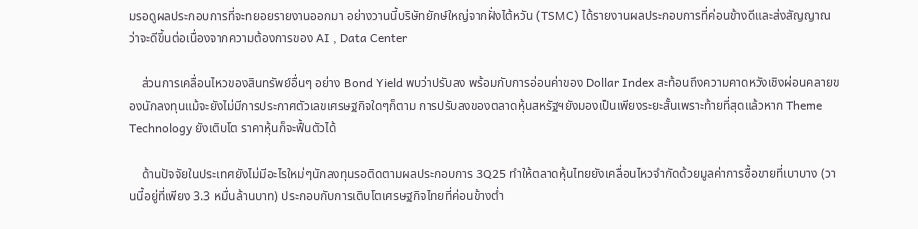มรอดูผลประกอบการที่จะทยอยรายงานออกมา อย่างวานนี้บริษัทยักษ์ใหญ่จากฝั่งไต้หวัน (TSMC) ได้รายงานผลประกอบการที่ค่อนข้างดีและส่งสัญญาณว่าจะดีขึ้นต่อเนื่องจากความต้องการของ AI , Data Center

    ส่วนการเคลื่อนไหวของสินทรัพย์อื่นๆ อย่าง Bond Yield พบว่าปรับลง พร้อมกับการอ่อนค่าของ Dollar Index สะท้อนถึงความคาดหวังเชิงผ่อนคลายของนักลงทุนแม้จะยังไม่มีการประกาศตัวเลขเศรษฐกิจใดๆก็ตาม การปรับลงของตลาดหุ้นสหรัฐฯยังมองเป็นเพียงระยะสั้นเพราะท้ายที่สุดแล้วหาก Theme Technology ยังเติบโต ราคาหุ้นก็จะฟื้นตัวได้

    ด้านปัจจัยในประเทศยังไม่มีอะไรใหม่ๆนักลงทุนรอติดตามผลประกอบการ 3Q25 ทำให้ตลาดหุ้นไทยยังเคลื่อนไหวจำกัดด้วยมูลค่าการซื้อขายที่เบาบาง (วานนี้อยู่ที่เพียง 3.3 หมื่นล้านบาท) ประกอบกับการเติบโตเศรษฐกิจไทยที่ค่อนข้างต่ำ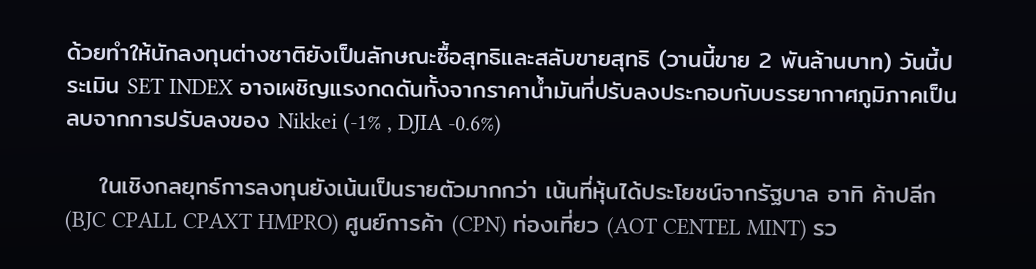ด้วยทำให้นักลงทุนต่างชาติยังเป็นลักษณะซื้อสุทธิและสลับขายสุทธิ (วานนี้ขาย 2 พันล้านบาท) วันนี้ประเมิน SET INDEX อาจเผชิญแรงกดดันทั้งจากราคาน้ำมันที่ปรับลงประกอบกับบรรยากาศภูมิภาคเป็นลบจากการปรับลงของ Nikkei (-1% , DJIA -0.6%)

    ในเชิงกลยุทธ์การลงทุนยังเน้นเป็นรายตัวมากกว่า เน้นที่หุ้นได้ประโยชน์จากรัฐบาล อาทิ ค้าปลีก (BJC CPALL CPAXT HMPRO) ศูนย์การค้า (CPN) ท่องเที่ยว (AOT CENTEL MINT) รว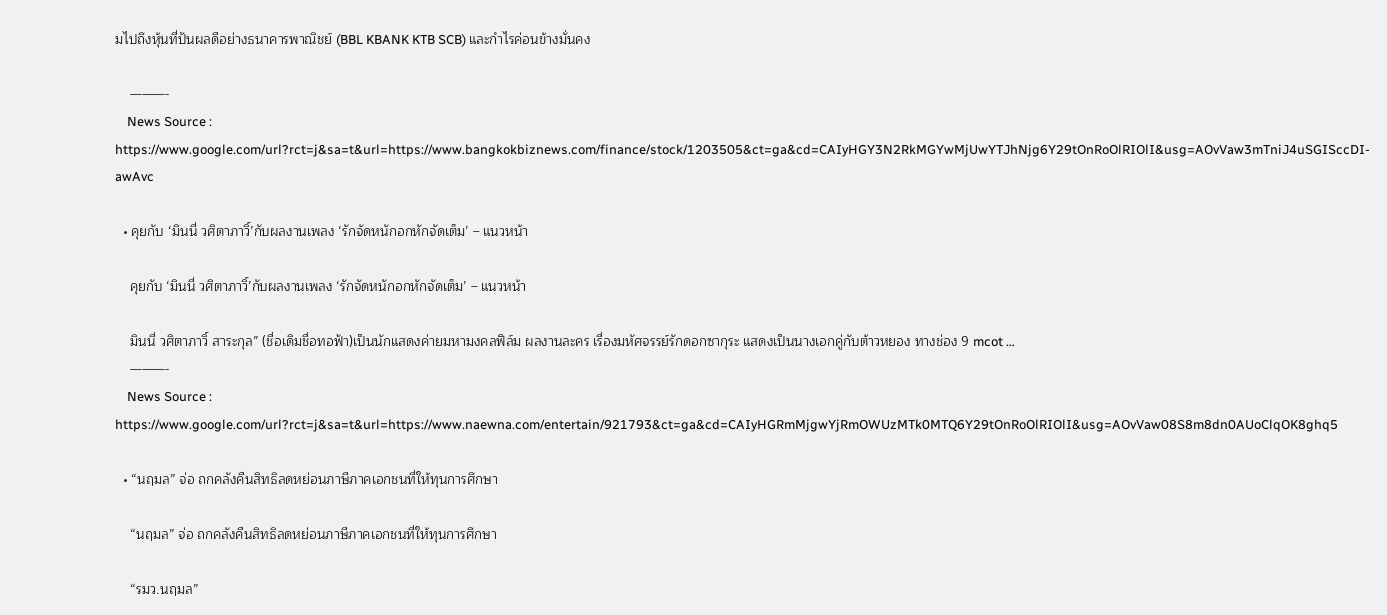มไปถึงหุ้นที่ปันผลดีอย่างธนาคารพาณิชย์ (BBL KBANK KTB SCB) และกำไรค่อนข้างมั่นคง

    ———-
    News Source : https://www.google.com/url?rct=j&sa=t&url=https://www.bangkokbiznews.com/finance/stock/1203505&ct=ga&cd=CAIyHGY3N2RkMGYwMjUwYTJhNjg6Y29tOnRoOlRIOlI&usg=AOvVaw3mTniJ4uSGISccDI-awAvc

  • คุยกับ ‘มินนี่ วศิตาภาวิ์’กับผลงานเพลง ‘รักจัดหนักอกหักจัดเต็ม’ – แนวหน้า

    คุยกับ ‘มินนี่ วศิตาภาวิ์’กับผลงานเพลง ‘รักจัดหนักอกหักจัดเต็ม’ – แนวหน้า

    มินนี่ วศิตาภาวิ์ สาระกุล” (ชื่อเดิมชื่อทอฟ้า)เป็นนักแสดงค่ายมหามงคลฟิล์ม ผลงานละคร เรื่องมหัศจรรย์รักดอกซากุระ แสดงเป็นนางเอกคู่กับต้าวหยอง ทางช่อง 9 mcot …
    ———-
    News Source : https://www.google.com/url?rct=j&sa=t&url=https://www.naewna.com/entertain/921793&ct=ga&cd=CAIyHGRmMjgwYjRmOWUzMTk0MTQ6Y29tOnRoOlRIOlI&usg=AOvVaw08S8m8dn0AUoClqOK8ghq5

  • “นฤมล” จ่อ ถกคลังคืนสิทธิลดหย่อนภาษีภาคเอกชนที่ให้ทุนการศึกษา

    “นฤมล” จ่อ ถกคลังคืนสิทธิลดหย่อนภาษีภาคเอกชนที่ให้ทุนการศึกษา

    “รมว.นฤมล”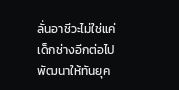ลั่นอาชีวะไม่ใช่แค่เด็กช่างอีกต่อไป พัฒนาให้ทันยุค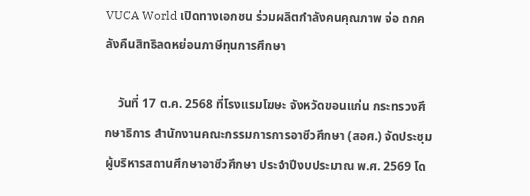VUCA World เปิดทางเอกชน ร่วมผลิตกำลังคนคุณภาพ จ่อ ถกคลังคืนสิทธิลดหย่อนภาษีทุนการศึกษา

    วันที่ 17 ต.ค. 2568 ที่โรงแรมโฆษะ จังหวัดขอนแก่น กระทรวงศึกษาธิการ สำนักงานคณะกรรมการการอาชีวศึกษา (สอศ.) จัดประชุมผู้บริหารสถานศึกษาอาชีวศึกษา ประจำปีงบประมาณ พ.ศ. 2569 โด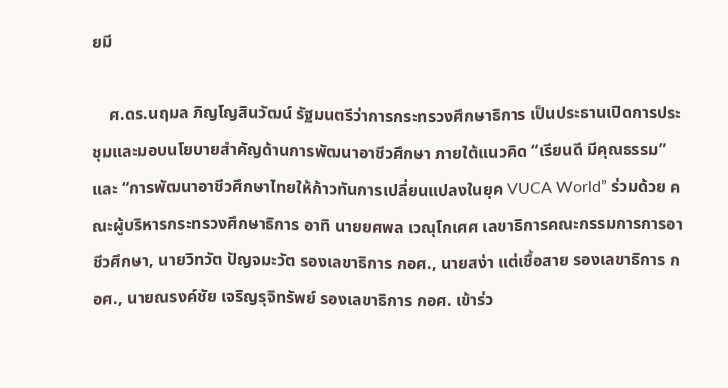ยมี

    ศ.ดร.นฤมล ภิญโญสินวัฒน์ รัฐมนตรีว่าการกระทรวงศึกษาธิการ เป็นประธานเปิดการประชุมและมอบนโยบายสำคัญด้านการพัฒนาอาชีวศึกษา ภายใต้แนวคิด “เรียนดี มีคุณธรรม” และ “การพัฒนาอาชีวศึกษาไทยให้ก้าวทันการเปลี่ยนแปลงในยุค VUCA World” ร่วมด้วย คณะผู้บริหารกระทรวงศึกษาธิการ อาทิ นายยศพล เวณุโกเศศ เลขาธิการคณะกรรมการการอาชีวศึกษา, นายวิทวัต ปัญจมะวัต รองเลขาธิการ กอศ., นายสง่า แต่เชื้อสาย รองเลขาธิการ กอศ., นายณรงค์ชัย เจริญรุจิทรัพย์ รองเลขาธิการ กอศ. เข้าร่ว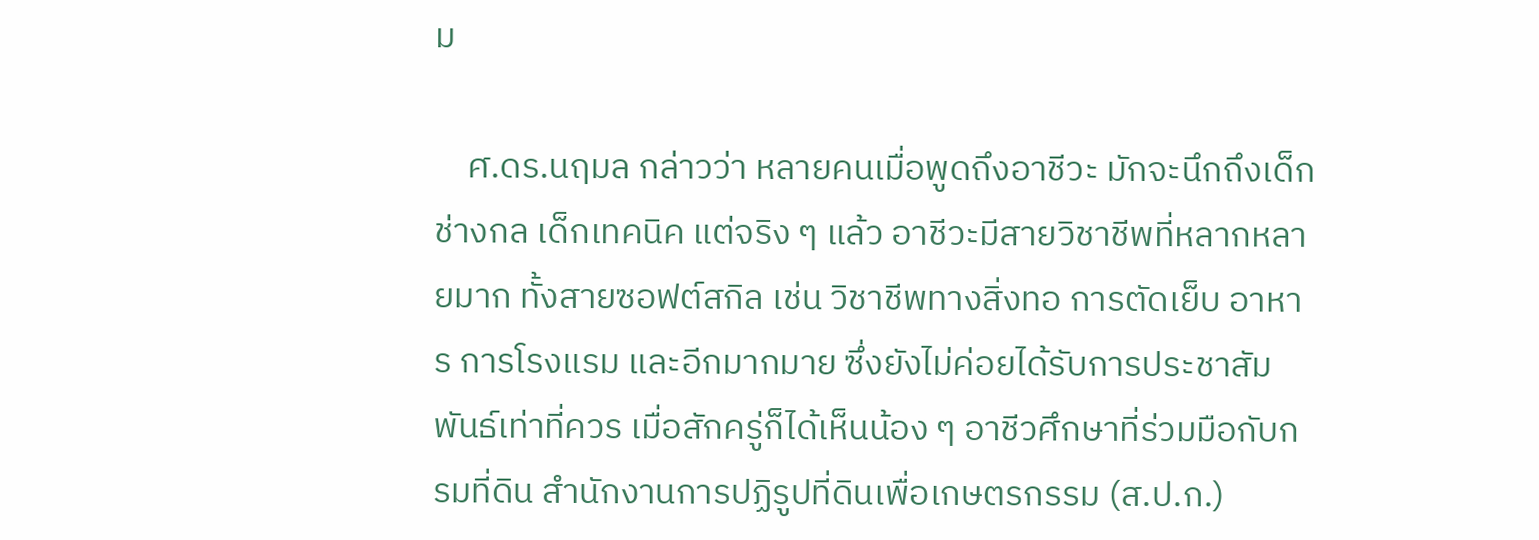ม

    ศ.ดร.นฤมล กล่าวว่า หลายคนเมื่อพูดถึงอาชีวะ มักจะนึกถึงเด็กช่างกล เด็กเทคนิค แต่จริง ๆ แล้ว อาชีวะมีสายวิชาชีพที่หลากหลายมาก ทั้งสายซอฟต์สกิล เช่น วิชาชีพทางสิ่งทอ การตัดเย็บ อาหาร การโรงแรม และอีกมากมาย ซึ่งยังไม่ค่อยได้รับการประชาสัมพันธ์เท่าที่ควร เมื่อสักครู่ก็ได้เห็นน้อง ๆ อาชีวศึกษาที่ร่วมมือกับกรมที่ดิน สำนักงานการปฏิรูปที่ดินเพื่อเกษตรกรรม (ส.ป.ก.)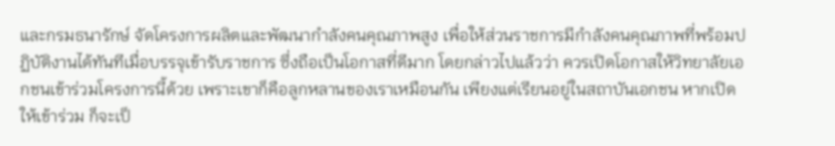และกรมธนารักษ์ จัดโครงการผลิตและพัฒนากำลังคนคุณภาพสูง เพื่อให้ส่วนราชการมีกำลังคนคุณภาพที่พร้อมปฏิบัติงานได้ทันทีเมื่อบรรจุเข้ารับราชการ ซึ่งถือเป็นโอกาสที่ดีมาก โดยกล่าวไปแล้วว่า ควรเปิดโอกาสให้วิทยาลัยเอกชนเข้าร่วมโครงการนี้ด้วย เพราะเขาก็คือลูกหลานของเราเหมือนกัน เพียงแต่เรียนอยู่ในสถาบันเอกชน หากเปิดให้เข้าร่วม ก็จะเป็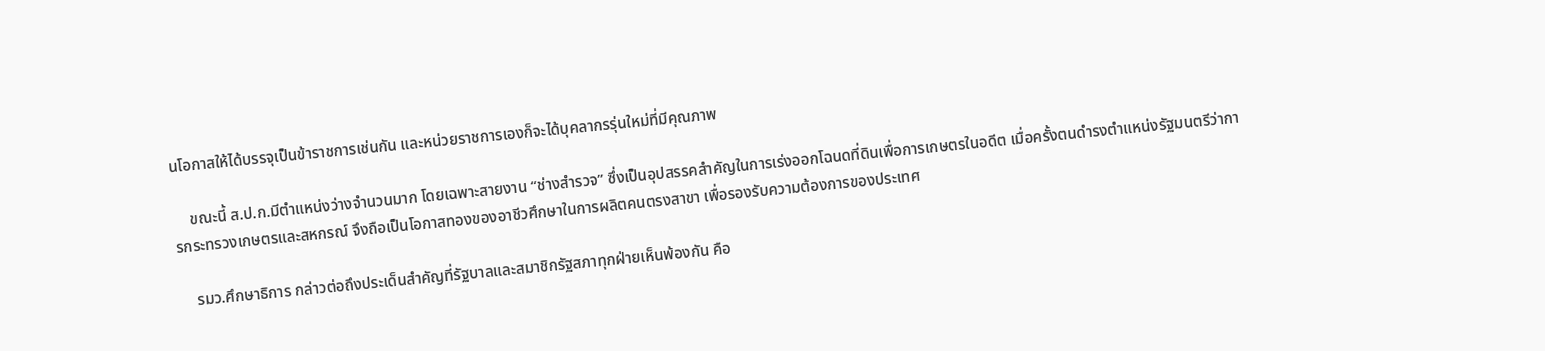นโอกาสให้ได้บรรจุเป็นข้าราชการเช่นกัน และหน่วยราชการเองก็จะได้บุคลากรรุ่นใหม่ที่มีคุณภาพ

    ขณะนี้ ส.ป.ก.มีตำแหน่งว่างจำนวนมาก โดยเฉพาะสายงาน “ช่างสำรวจ” ซึ่งเป็นอุปสรรคสำคัญในการเร่งออกโฉนดที่ดินเพื่อการเกษตรในอดีต เมื่อครั้งตนดำรงตำแหน่งรัฐมนตรีว่าการกระทรวงเกษตรและสหกรณ์ จึงถือเป็นโอกาสทองของอาชีวศึกษาในการผลิตคนตรงสาขา เพื่อรองรับความต้องการของประเทศ

    รมว.ศึกษาธิการ กล่าวต่อถึงประเด็นสำคัญที่รัฐบาลและสมาชิกรัฐสภาทุกฝ่ายเห็นพ้องกัน คือ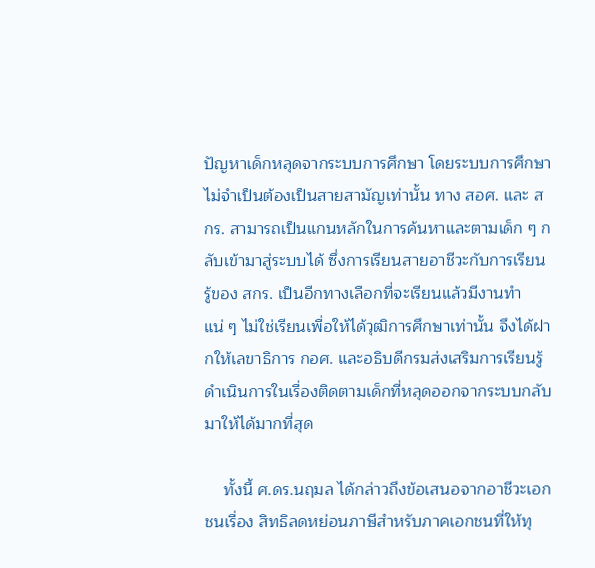ปัญหาเด็กหลุดจากระบบการศึกษา โดยระบบการศึกษาไม่จำเป็นต้องเป็นสายสามัญเท่านั้น ทาง สอศ. และ สกร. สามารถเป็นแกนหลักในการค้นหาและตามเด็ก ๆ กลับเข้ามาสู่ระบบได้ ซึ่งการเรียนสายอาชีวะกับการเรียนรู้ของ สกร. เป็นอีกทางเลือกที่จะเรียนแล้วมีงานทำแน่ ๆ ไม่ใช่เรียนเพื่อให้ได้วุฒิการศึกษาเท่านั้น จึงได้ฝากให้เลขาธิการ กอศ. และอธิบดีกรมส่งเสริมการเรียนรู้ ดำเนินการในเรื่องติดตามเด็กที่หลุดออกจากระบบกลับมาให้ได้มากที่สุด

    ทั้งนี้ ศ.ดร.นฤมล ได้กล่าวถึงข้อเสนอจากอาชีวะเอกชนเรื่อง สิทธิลดหย่อนภาษีสำหรับภาคเอกชนที่ให้ทุ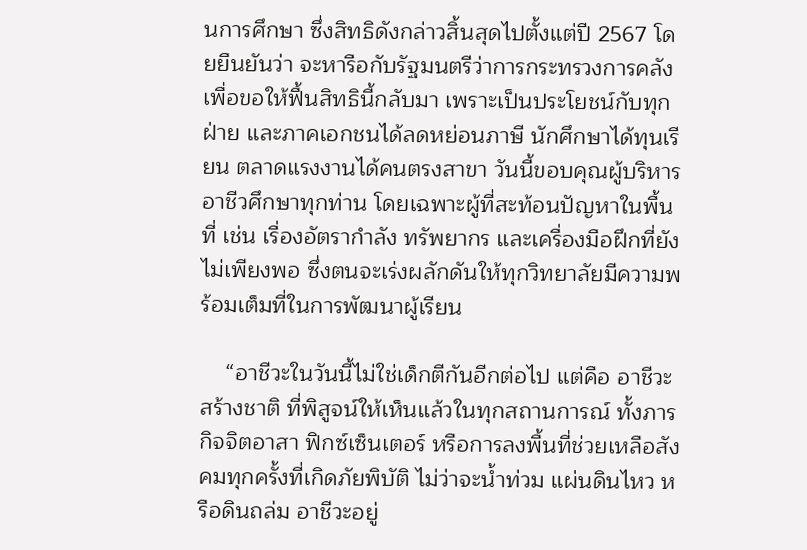นการศึกษา ซึ่งสิทธิดังกล่าวสิ้นสุดไปตั้งแต่ปี 2567 โดยยืนยันว่า จะหารือกับรัฐมนตรีว่าการกระทรวงการคลัง เพื่อขอให้ฟื้นสิทธินี้กลับมา เพราะเป็นประโยชน์กับทุกฝ่าย และภาคเอกชนได้ลดหย่อนภาษี นักศึกษาได้ทุนเรียน ตลาดแรงงานได้คนตรงสาขา วันนี้ขอบคุณผู้บริหารอาชีวศึกษาทุกท่าน โดยเฉพาะผู้ที่สะท้อนปัญหาในพื้นที่ เช่น เรื่องอัตรากำลัง ทรัพยากร และเครื่องมือฝึกที่ยังไม่เพียงพอ ซึ่งตนจะเร่งผลักดันให้ทุกวิทยาลัยมีความพร้อมเต็มที่ในการพัฒนาผู้เรียน

    “อาชีวะในวันนี้ไม่ใช่เด็กตีกันอีกต่อไป แต่คือ อาชีวะสร้างชาติ ที่พิสูจน์ให้เห็นแล้วในทุกสถานการณ์ ทั้งภารกิจจิตอาสา ฟิกซ์เซ็นเตอร์ หรือการลงพื้นที่ช่วยเหลือสังคมทุกครั้งที่เกิดภัยพิบัติ ไม่ว่าจะน้ำท่วม แผ่นดินไหว หรือดินถล่ม อาชีวะอยู่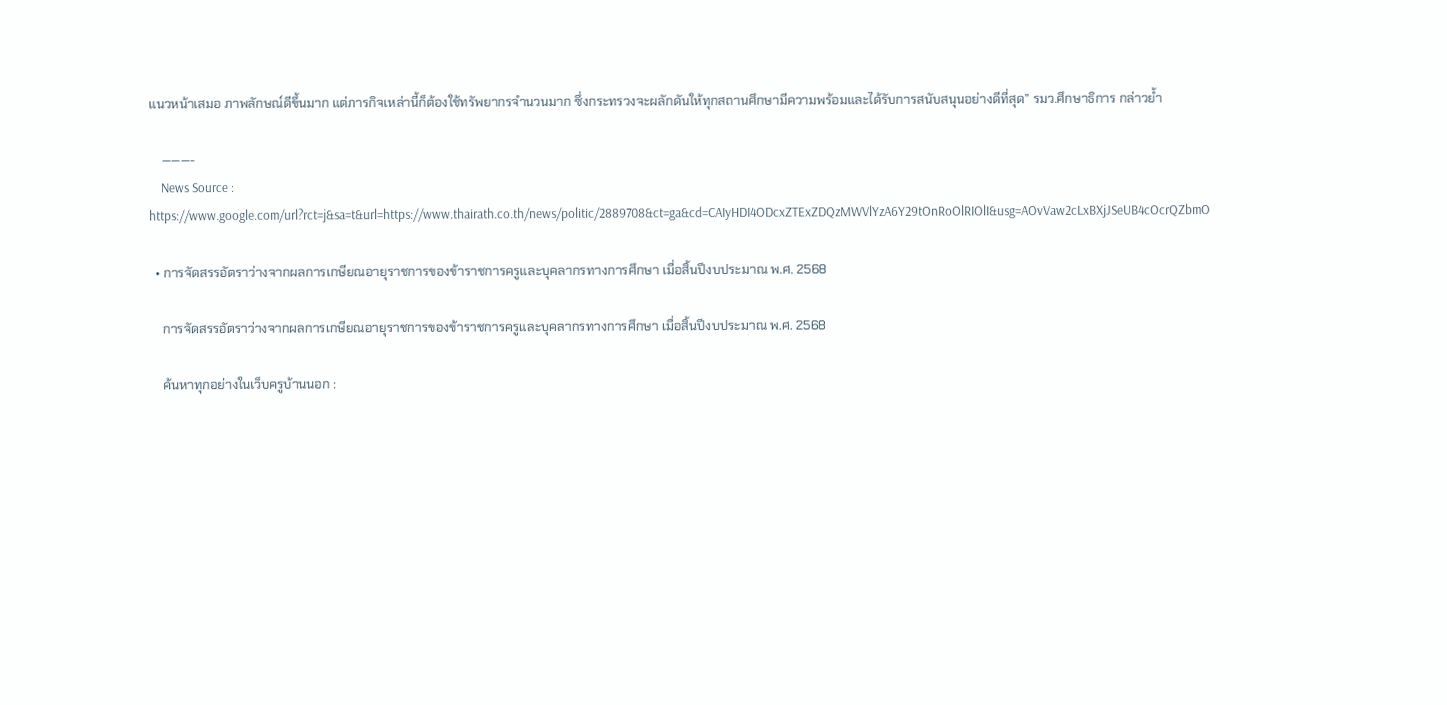แนวหน้าเสมอ ภาพลักษณ์ดีขึ้นมาก แต่ภารกิจเหล่านี้ก็ต้องใช้ทรัพยากรจำนวนมาก ซึ่งกระทรวงจะผลักดันให้ทุกสถานศึกษามีความพร้อมและได้รับการสนับสนุนอย่างดีที่สุด” รมว.ศึกษาธิการ กล่าวย้ำ

    ———-
    News Source : https://www.google.com/url?rct=j&sa=t&url=https://www.thairath.co.th/news/politic/2889708&ct=ga&cd=CAIyHDI4ODcxZTExZDQzMWVlYzA6Y29tOnRoOlRIOlI&usg=AOvVaw2cLxBXjJSeUB4cOcrQZbmO

  • การจัดสรรอัตราว่างจากผลการเกษียณอายุราชการของข้าราชการครูและบุคลากรทางการศึกษา เมื่อสิ้นปีงบประมาณ พ.ศ. 2568

    การจัดสรรอัตราว่างจากผลการเกษียณอายุราชการของข้าราชการครูและบุคลากรทางการศึกษา เมื่อสิ้นปีงบประมาณ พ.ศ. 2568

    ค้นหาทุกอย่างในเว็บครูบ้านนอก :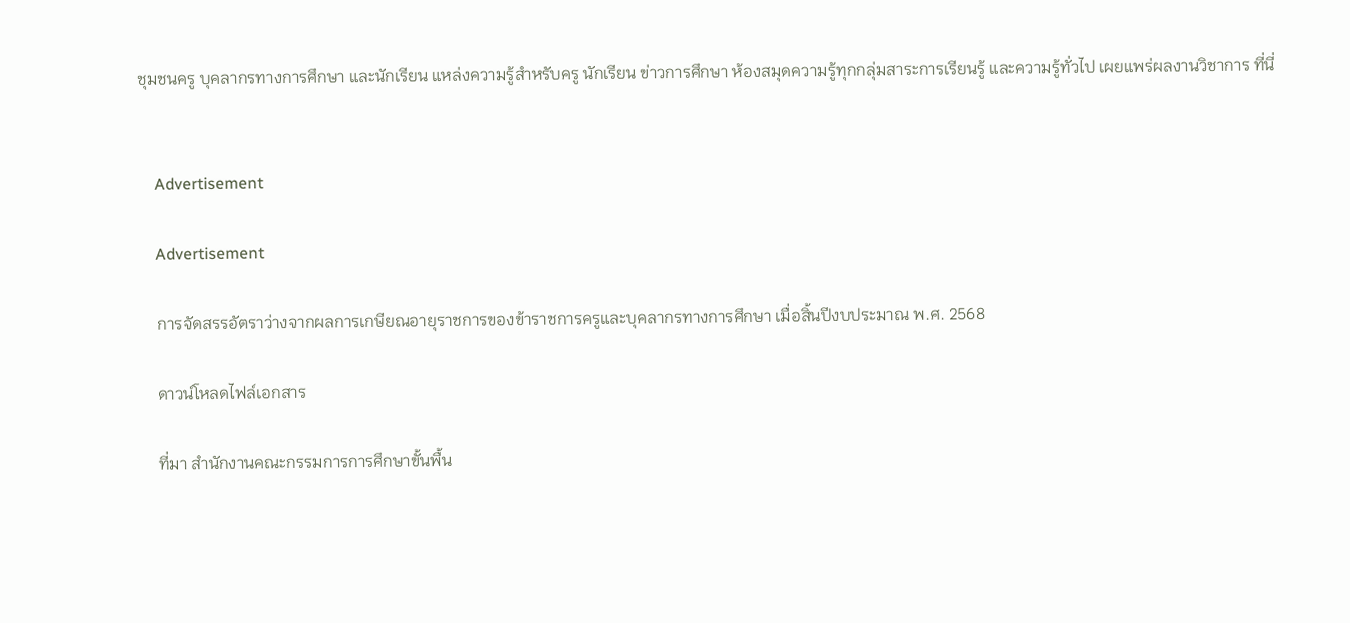ชุมชนครู บุคลากรทางการศึกษา และนักเรียน แหล่งความรู้สำหรับครู นักเรียน ข่าวการศึกษา ห้องสมุดความรู้ทุกกลุ่มสาระการเรียนรู้ และความรู้ทั่วไป เผยแพร่ผลงานวิชาการ ที่นี่


    Advertisement

    Advertisement

    การจัดสรรอัตราว่างจากผลการเกษียณอายุราชการของข้าราชการครูและบุคลากรทางการศึกษา เมื่อสิ้นปีงบประมาณ พ.ศ. 2568

    ดาวน์โหลดไฟล์เอกสาร

    ที่มา สำนักงานคณะกรรมการการศึกษาขั้นพื้น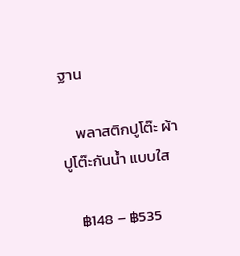ฐาน

    พลาสติกปูโต๊ะ ผ้าปูโต๊ะกันน้ำ แบบใส

    ฿148 – ฿535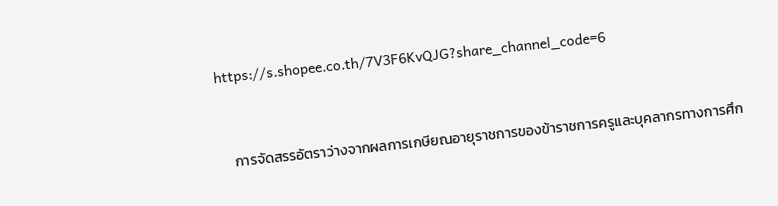https://s.shopee.co.th/7V3F6KvQJG?share_channel_code=6


    การจัดสรรอัตราว่างจากผลการเกษียณอายุราชการของข้าราชการครูและบุคลากรทางการศึก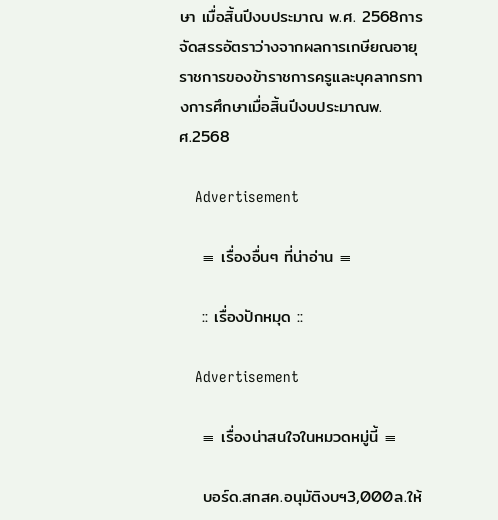ษา เมื่อสิ้นปีงบประมาณ พ.ศ. 2568การจัดสรรอัตราว่างจากผลการเกษียณอายุราชการของข้าราชการครูและบุคลากรทางการศึกษาเมื่อสิ้นปีงบประมาณพ.ศ.2568

    Advertisement

    ≡ เรื่องอื่นๆ ที่น่าอ่าน ≡

    :: เรื่องปักหมุด ::

    Advertisement

    ≡ เรื่องน่าสนใจในหมวดหมู่นี้ ≡

    บอร์ด.สกสค.อนุมัติงบฯ3,000ล.ให้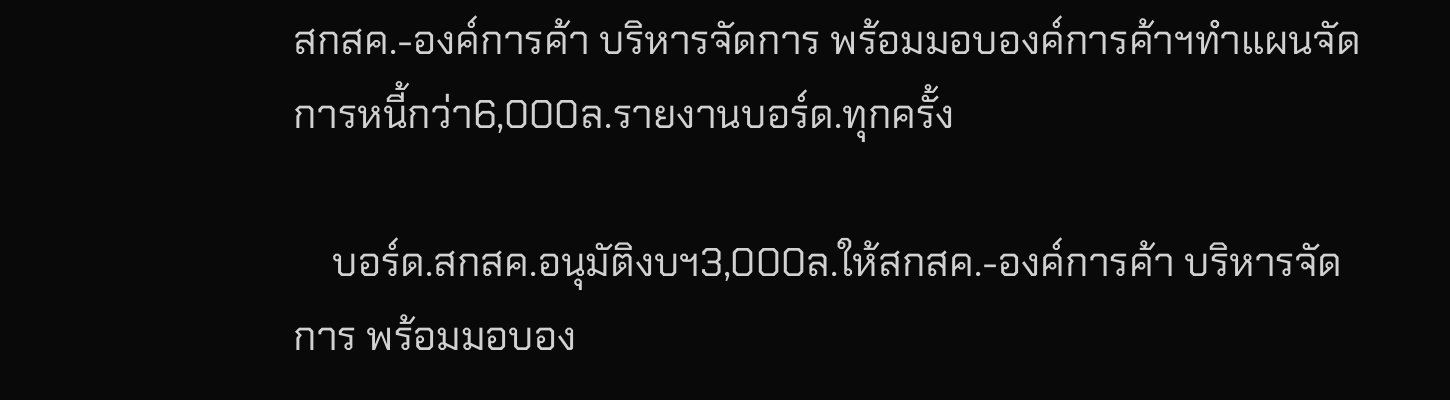สกสค.-องค์การค้า บริหารจัดการ พร้อมมอบองค์การค้าฯทำแผนจัดการหนี้กว่า6,000ล.รายงานบอร์ด.ทุกครั้ง

    บอร์ด.สกสค.อนุมัติงบฯ3,000ล.ให้สกสค.-องค์การค้า บริหารจัดการ พร้อมมอบอง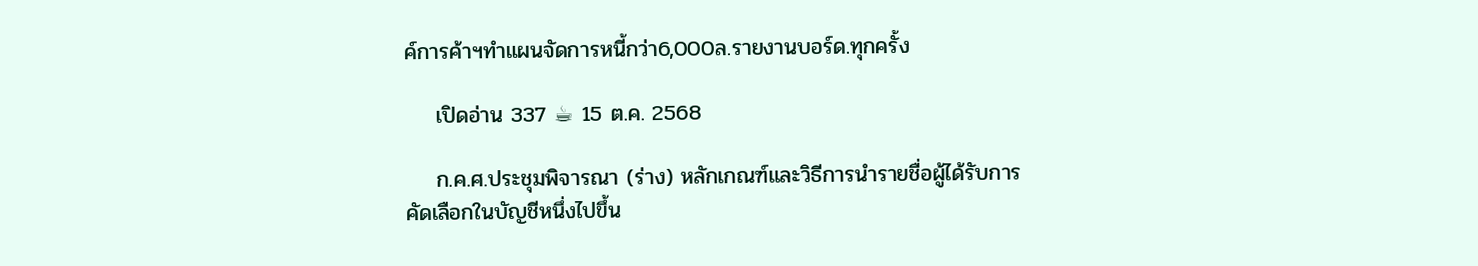ค์การค้าฯทำแผนจัดการหนี้กว่า6,000ล.รายงานบอร์ด.ทุกครั้ง

    เปิดอ่าน 337 ☕ 15 ต.ค. 2568

    ก.ค.ศ.ประชุมพิจารณา (ร่าง) หลักเกณฑ์และวิธีการนำรายชื่อผู้ได้รับการคัดเลือกในบัญชีหนึ่งไปขึ้น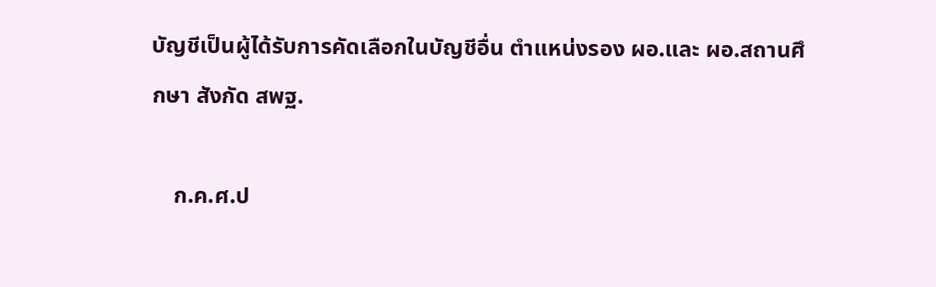บัญชีเป็นผู้ได้รับการคัดเลือกในบัญชีอื่น ตำแหน่งรอง ผอ.และ ผอ.สถานศึกษา สังกัด สพฐ.

    ก.ค.ศ.ป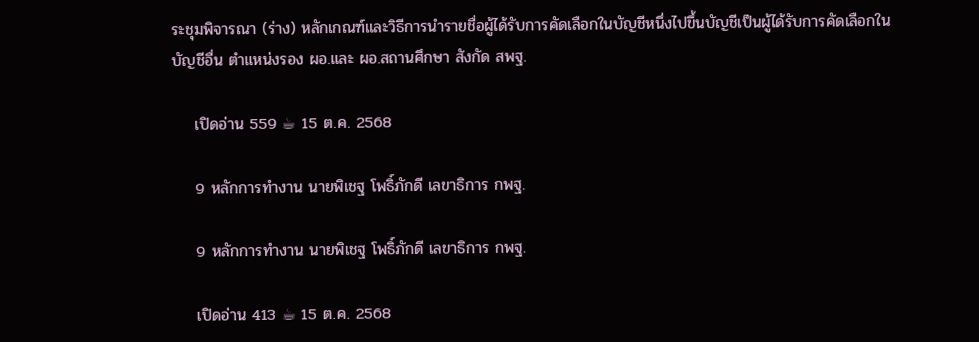ระชุมพิจารณา (ร่าง) หลักเกณฑ์และวิธีการนำรายชื่อผู้ได้รับการคัดเลือกในบัญชีหนึ่งไปขึ้นบัญชีเป็นผู้ได้รับการคัดเลือกในบัญชีอื่น ตำแหน่งรอง ผอ.และ ผอ.สถานศึกษา สังกัด สพฐ.

    เปิดอ่าน 559 ☕ 15 ต.ค. 2568

    9 หลักการทำงาน นายพิเชฐ โพธิ์ภักดี เลขาธิการ กพฐ.

    9 หลักการทำงาน นายพิเชฐ โพธิ์ภักดี เลขาธิการ กพฐ.

    เปิดอ่าน 413 ☕ 15 ต.ค. 2568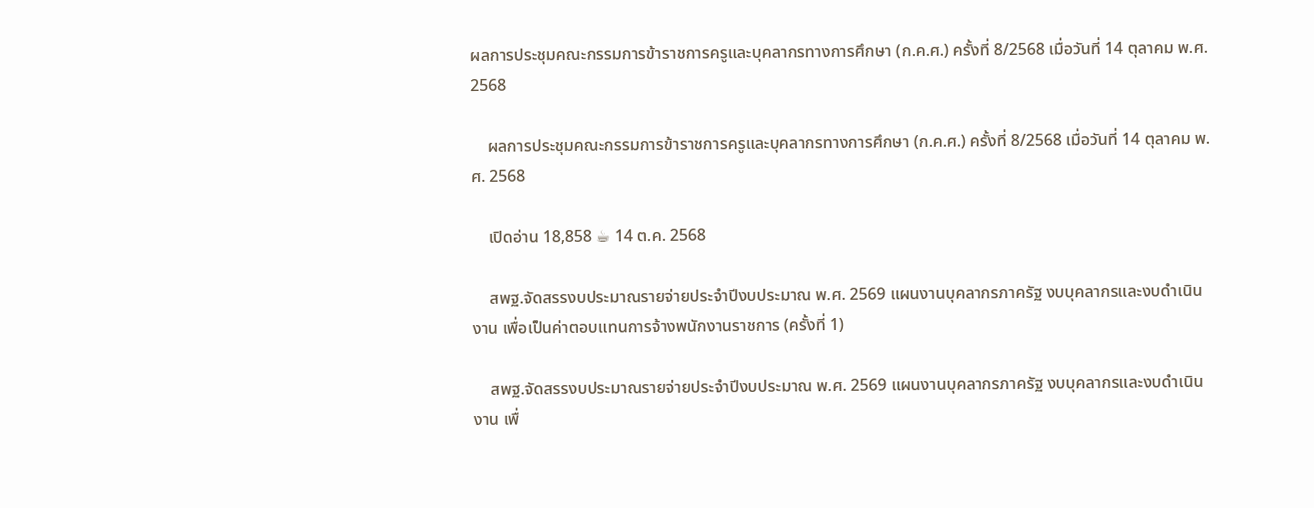ผลการประชุมคณะกรรมการข้าราชการครูและบุคลากรทางการศึกษา (ก.ค.ศ.) ครั้งที่ 8/2568 เมื่อวันที่ 14 ตุลาคม พ.ศ. 2568

    ผลการประชุมคณะกรรมการข้าราชการครูและบุคลากรทางการศึกษา (ก.ค.ศ.) ครั้งที่ 8/2568 เมื่อวันที่ 14 ตุลาคม พ.ศ. 2568

    เปิดอ่าน 18,858 ☕ 14 ต.ค. 2568

    สพฐ.จัดสรรงบประมาณรายจ่ายประจำปีงบประมาณ พ.ศ. 2569 แผนงานบุคลากรภาครัฐ งบบุคลากรและงบดำเนินงาน เพื่อเป็นค่าตอบแทนการจ้างพนักงานราชการ (ครั้งที่ 1)

    สพฐ.จัดสรรงบประมาณรายจ่ายประจำปีงบประมาณ พ.ศ. 2569 แผนงานบุคลากรภาครัฐ งบบุคลากรและงบดำเนินงาน เพื่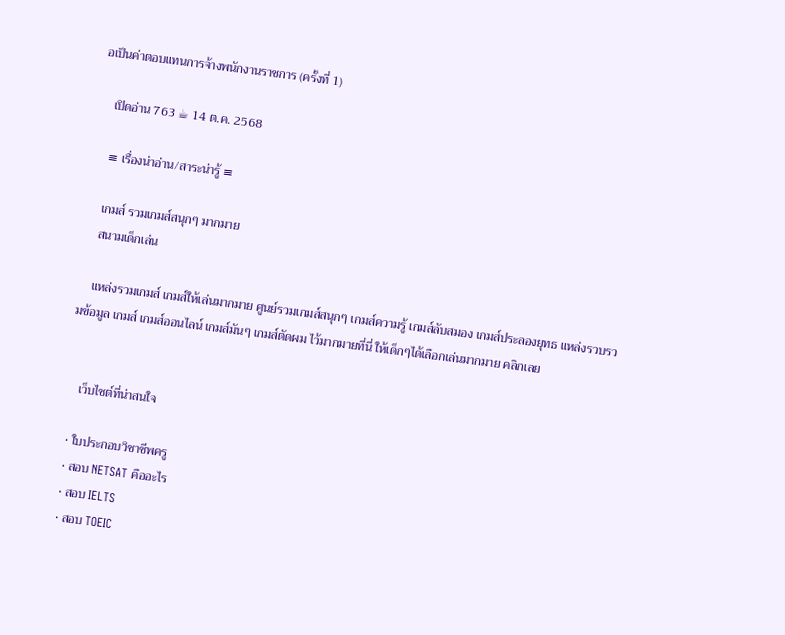อเป็นค่าตอบแทนการจ้างพนักงานราชการ (ครั้งที่ 1)

    เปิดอ่าน 763 ☕ 14 ต.ค. 2568

    ≡ เรื่องน่าอ่าน/สาระน่ารู้ ≡

    เกมส์ รวมเกมส์สนุกๆ มากมาย
    สนามเด็กเล่น

    แหล่งรวมเกมส์ เกมส์ให้เล่นมากมาย ศูนย์รวมเกมส์สนุกๆ เกมส์ความรู้ เกมส์ลับสมอง เกมส์ประลองยุทธ แหล่งรวบรวมข้อมูล เกมส์ เกมส์ออนไลน์ เกมส์มันๆ เกมส์ตัดผม ไว้มากมายที่นี่ ให้เด็กๆได้เลือกเล่นมากมาย คลิกเลย


    เว็บไซต์ที่น่าสนใจ

  • ใบประกอบวิชาชีพครู
  • สอบ NETSAT คืออะไร
  • สอบ IELTS
  • สอบ TOEIC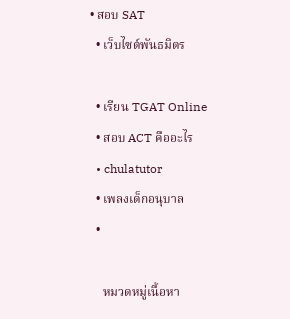• สอบ SAT
  • เว็บไซต์พันธมิตร

  • เรียน TGAT Online
  • สอบ ACT คืออะไร
  • chulatutor
  • เพลงเด็กอนุบาล
  •

    หมวดหมู่เนื้อหา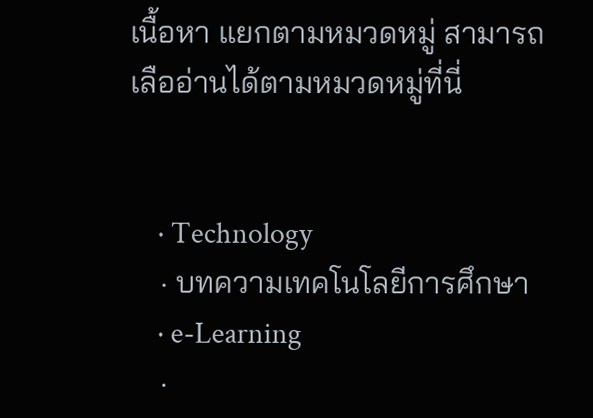เนื้อหา แยกตามหมวดหมู่ สามารถเลืออ่านได้ตามหมวดหมู่ที่นี่


    · Technology
    · บทความเทคโนโลยีการศึกษา
    · e-Learning
    ·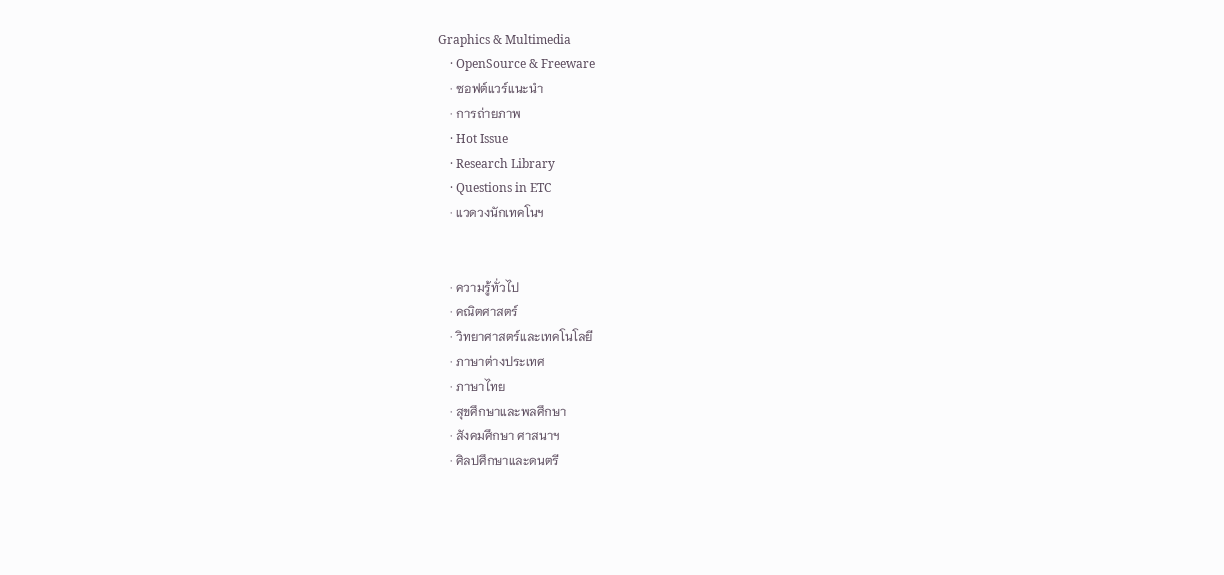Graphics & Multimedia
    · OpenSource & Freeware
    · ซอฟต์แวร์แนะนำ
    · การถ่ายภาพ
    · Hot Issue
    · Research Library
    · Questions in ETC
    · แวดวงนักเทคโนฯ


    · ความรู้ทั่วไป
    · คณิตศาสตร์
    · วิทยาศาสตร์และเทคโนโลยี
    · ภาษาต่างประเทศ
    · ภาษาไทย
    · สุขศึกษาและพลศึกษา
    · สังคมศึกษา ศาสนาฯ
    · ศิลปศึกษาและดนตรี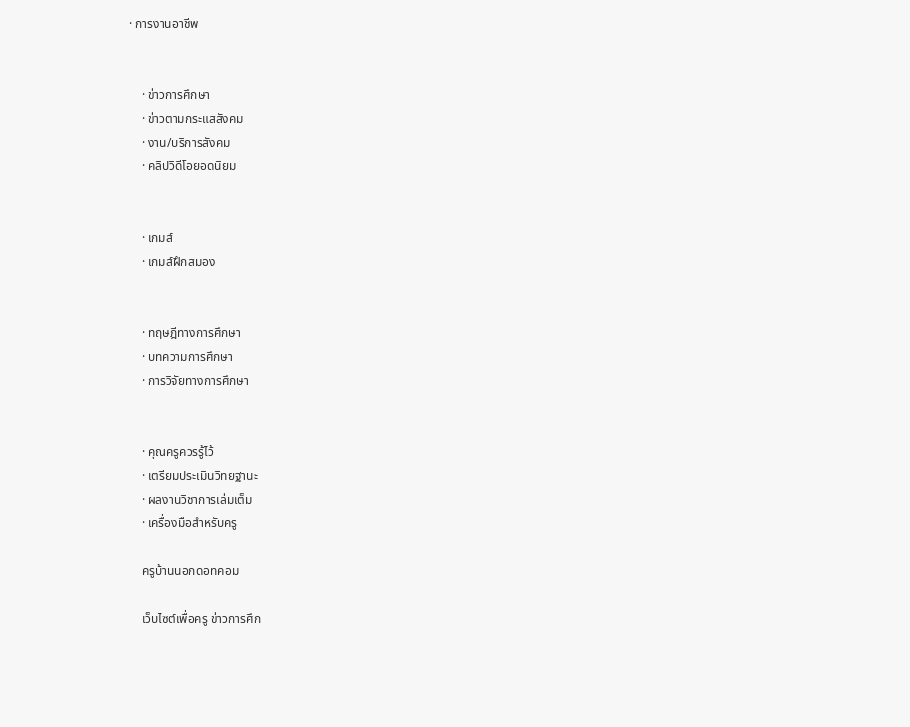· การงานอาชีพ


    · ข่าวการศึกษา
    · ข่าวตามกระแสสังคม
    · งาน/บริการสังคม
    · คลิปวิดีโอยอดนิยม


    · เกมส์
    · เกมส์ฝึกสมอง


    · ทฤษฎีทางการศึกษา
    · บทความการศึกษา
    · การวิจัยทางการศึกษา


    · คุณครูควรรู้ไว้
    · เตรียมประเมินวิทยฐานะ
    · ผลงานวิชาการเล่มเต็ม
    · เครื่องมือสำหรับครู

    ครูบ้านนอกดอทคอม

    เว็บไซต์เพื่อครู ข่าวการศึก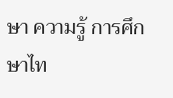ษา ความรู้ การศึกษาไท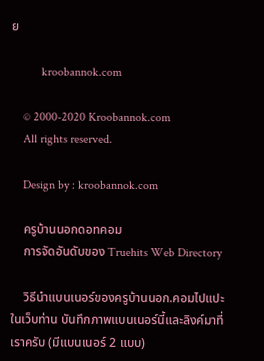ย

          kroobannok.com

    © 2000-2020 Kroobannok.com
    All rights reserved.

    Design by : kroobannok.com

    ครูบ้านนอกดอทคอม
    การจัดอันดับของ Truehits Web Directory

    วิธีนำแบนเนอร์ของครูบ้านนอก.คอมไปแปะในเว็บท่าน บันทึกภาพแบนเนอร์นี้และลิงค์มาที่เราครับ (มีแบนเนอร์ 2 แบบ)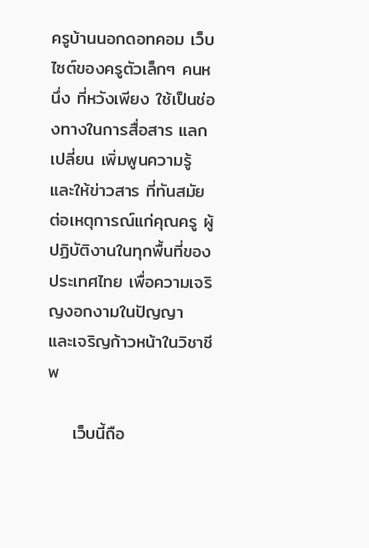ครูบ้านนอกดอทคอม เว็บไซต์ของครูตัวเล็กๆ คนหนึ่ง ที่หวังเพียง ใช้เป็นช่องทางในการสื่อสาร แลกเปลี่ยน เพิ่มพูนความรู้ และให้ข่าวสาร ที่ทันสมัยต่อเหตุการณ์แก่คุณครู ผู้ปฏิบัติงานในทุกพื้นที่ของประเทศไทย เพื่อความเจริญงอกงามในปัญญา และเจริญก้าวหน้าในวิชาชีพ

    เว็บนี้ถือ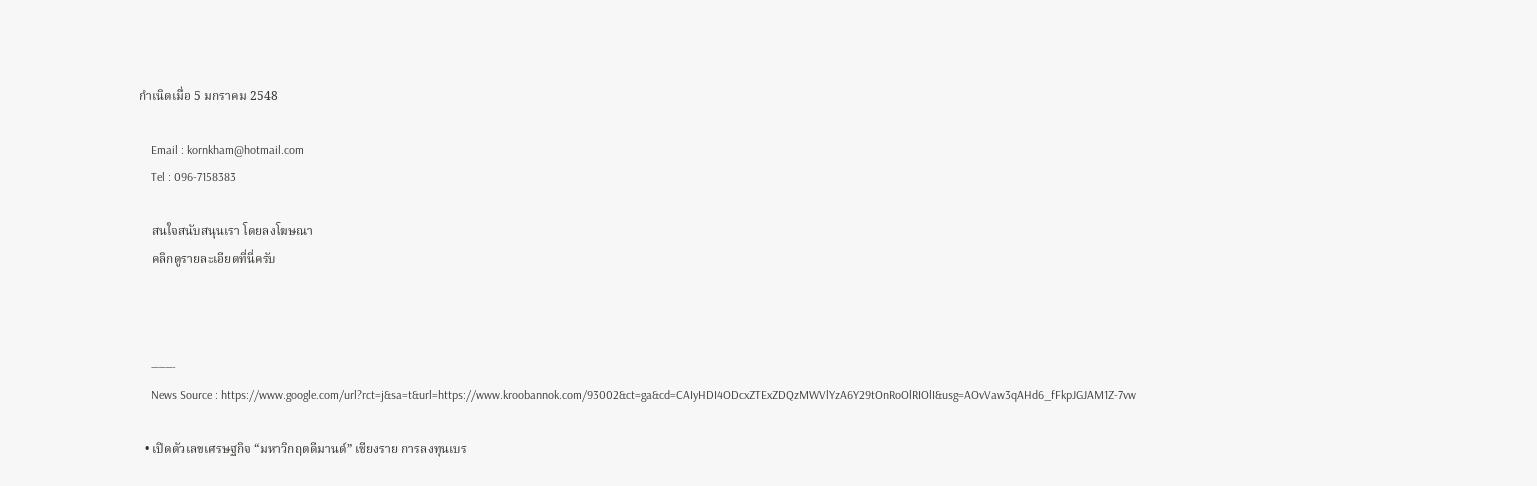กำเนิดเมื่อ 5 มกราคม 2548

    Email : kornkham@hotmail.com
    Tel : 096-7158383

    สนใจสนับสนุนเรา โดยลงโฆษณา
    คลิกดูรายละเอียดที่นี่ครับ



    ———-
    News Source : https://www.google.com/url?rct=j&sa=t&url=https://www.kroobannok.com/93002&ct=ga&cd=CAIyHDI4ODcxZTExZDQzMWVlYzA6Y29tOnRoOlRIOlI&usg=AOvVaw3qAHd6_fFkpJGJAM1Z-7vw

  • เปิดตัวเลขเศรษฐกิจ “มหาวิกฤตดีมานด์” เชียงราย การลงทุนเบร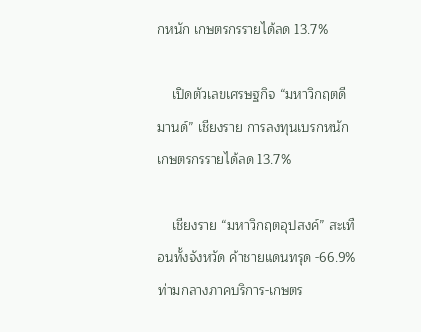กหนัก เกษตรกรรายได้ลด 13.7%

    เปิดตัวเลขเศรษฐกิจ “มหาวิกฤตดีมานด์” เชียงราย การลงทุนเบรกหนัก เกษตรกรรายได้ลด 13.7%

    เชียงราย “มหาวิกฤตอุปสงค์” สะเทือนทั้งจังหวัด ค้าชายแดนทรุด -66.9% ท่ามกลางภาคบริการ-เกษตร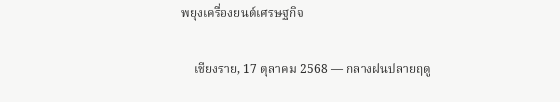พยุงเครื่องยนต์เศรษฐกิจ

    เชียงราย, 17 ตุลาคม 2568 — กลางฝนปลายฤดู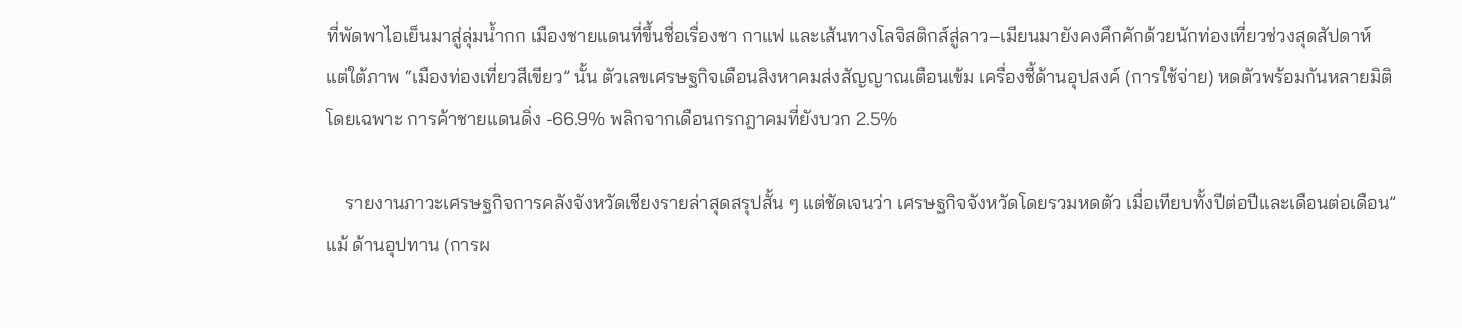ที่พัดพาไอเย็นมาสู่ลุ่มน้ำกก เมืองชายแดนที่ขึ้นชื่อเรื่องชา กาแฟ และเส้นทางโลจิสติกส์สู่ลาว–เมียนมายังคงคึกคักด้วยนักท่องเที่ยวช่วงสุดสัปดาห์ แต่ใต้ภาพ “เมืองท่องเที่ยวสีเขียว” นั้น ตัวเลขเศรษฐกิจเดือนสิงหาคมส่งสัญญาณเตือนเข้ม เครื่องชี้ด้านอุปสงค์ (การใช้จ่าย) หดตัวพร้อมกันหลายมิติ โดยเฉพาะ การค้าชายแดนดิ่ง -66.9% พลิกจากเดือนกรกฎาคมที่ยังบวก 2.5%

    รายงานภาวะเศรษฐกิจการคลังจังหวัดเชียงรายล่าสุดสรุปสั้น ๆ แต่ชัดเจนว่า เศรษฐกิจจังหวัดโดยรวมหดตัว เมื่อเทียบทั้งปีต่อปีและเดือนต่อเดือน” แม้ ด้านอุปทาน (การผ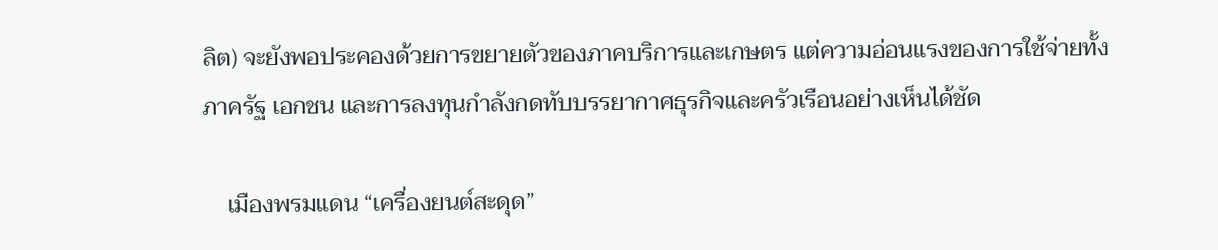ลิต) จะยังพอประคองด้วยการขยายตัวของภาคบริการและเกษตร แต่ความอ่อนแรงของการใช้จ่ายทั้งภาครัฐ เอกชน และการลงทุนกำลังกดทับบรรยากาศธุรกิจและครัวเรือนอย่างเห็นได้ชัด

    เมืองพรมแดน “เครื่องยนต์สะดุด”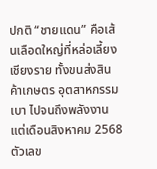ปกติ “ชายแดน” คือเส้นเลือดใหญ่ที่หล่อเลี้ยงเชียงราย ทั้งขนส่งสินค้าเกษตร อุตสาหกรรมเบา ไปจนถึงพลังงาน แต่เดือนสิงหาคม 2568 ตัวเลข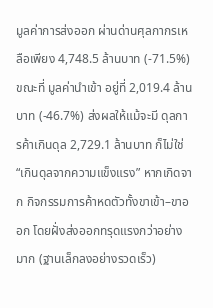มูลค่าการส่งออก ผ่านด่านศุลกากรเหลือเพียง 4,748.5 ล้านบาท (-71.5%) ขณะที่ มูลค่านำเข้า อยู่ที่ 2,019.4 ล้านบาท (-46.7%) ส่งผลให้แม้จะมี ดุลการค้าเกินดุล 2,729.1 ล้านบาท ก็ไม่ใช่ “เกินดุลจากความแข็งแรง” หากเกิดจาก กิจกรรมการค้าหดตัวทั้งขาเข้า–ขาออก โดยฝั่งส่งออกทรุดแรงกว่าอย่างมาก (ฐานเล็กลงอย่างรวดเร็ว)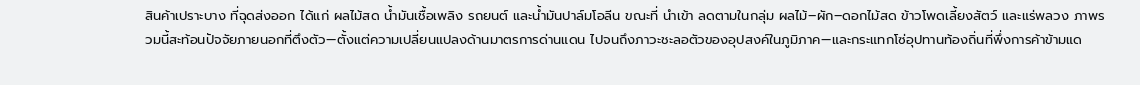สินค้าเปราะบาง ที่ฉุดส่งออก ได้แก่ ผลไม้สด น้ำมันเชื้อเพลิง รถยนต์ และน้ำมันปาล์มโอลีน ขณะที่ นำเข้า ลดตามในกลุ่ม ผลไม้–ผัก–ดอกไม้สด ข้าวโพดเลี้ยงสัตว์ และแร่พลวง ภาพรวมนี้สะท้อนปัจจัยภายนอกที่ตึงตัว—ตั้งแต่ความเปลี่ยนแปลงด้านมาตรการด่านแดน ไปจนถึงภาวะชะลอตัวของอุปสงค์ในภูมิภาค—และกระแทกโซ่อุปทานท้องถิ่นที่พึ่งการค้าข้ามแด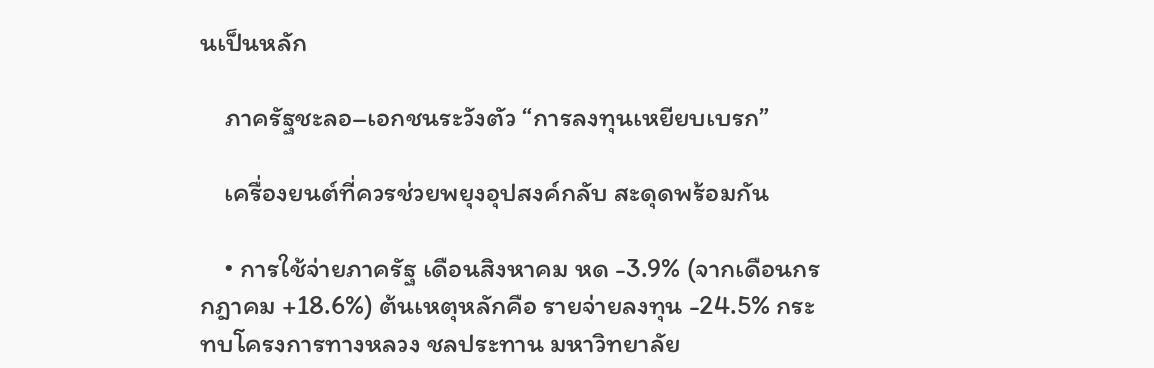นเป็นหลัก

    ภาครัฐชะลอ–เอกชนระวังตัว “การลงทุนเหยียบเบรก”

    เครื่องยนต์ที่ควรช่วยพยุงอุปสงค์กลับ สะดุดพร้อมกัน

    • การใช้จ่ายภาครัฐ เดือนสิงหาคม หด -3.9% (จากเดือนกรกฎาคม +18.6%) ต้นเหตุหลักคือ รายจ่ายลงทุน -24.5% กระทบโครงการทางหลวง ชลประทาน มหาวิทยาลัย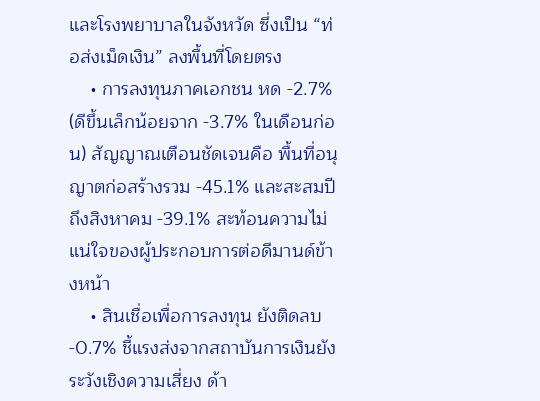และโรงพยาบาลในจังหวัด ซึ่งเป็น “ท่อส่งเม็ดเงิน” ลงพื้นที่โดยตรง
    • การลงทุนภาคเอกชน หด -2.7% (ดีขึ้นเล็กน้อยจาก -3.7% ในเดือนก่อน) สัญญาณเตือนชัดเจนคือ พื้นที่อนุญาตก่อสร้างรวม -45.1% และสะสมปีถึงสิงหาคม -39.1% สะท้อนความไม่แน่ใจของผู้ประกอบการต่อดีมานด์ข้างหน้า
    • สินเชื่อเพื่อการลงทุน ยังติดลบ -0.7% ชี้แรงส่งจากสถาบันการเงินยังระวังเชิงความเสี่ยง ด้า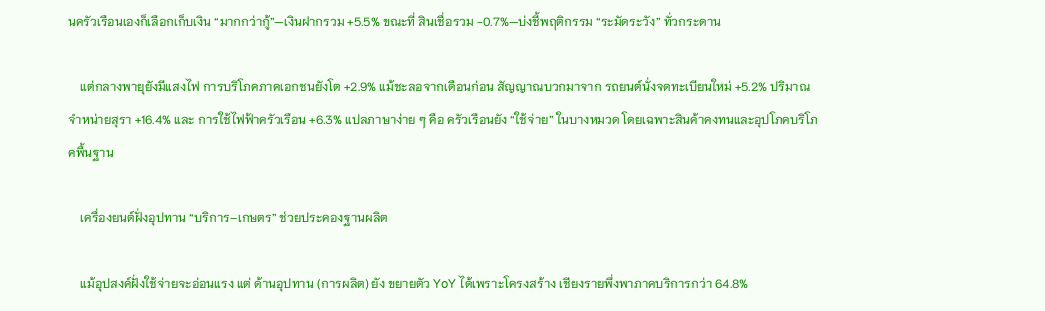นครัวเรือนเองก็เลือกเก็บเงิน “มากกว่ากู้”—เงินฝากรวม +5.5% ขณะที่ สินเชื่อรวม -0.7%—บ่งชี้พฤติกรรม “ระมัดระวัง” ทั่วกระดาน

    แต่กลางพายุยังมีแสงไฟ การบริโภคภาคเอกชนยังโต +2.9% แม้ชะลอจากเดือนก่อน สัญญาณบวกมาจาก รถยนต์นั่งจดทะเบียนใหม่ +5.2% ปริมาณจำหน่ายสุรา +16.4% และ การใช้ไฟฟ้าครัวเรือน +6.3% แปลภาษาง่าย ๆ คือ ครัวเรือนยัง “ใช้จ่าย” ในบางหมวด โดยเฉพาะสินค้าคงทนและอุปโภคบริโภคพื้นฐาน

    เครื่องยนต์ฝั่งอุปทาน “บริการ–เกษตร” ช่วยประคองฐานผลิต

    แม้อุปสงค์ฝั่งใช้จ่ายจะอ่อนแรง แต่ ด้านอุปทาน (การผลิต) ยัง ขยายตัว YoY ได้เพราะโครงสร้าง เชียงรายพึ่งพาภาคบริการกว่า 64.8%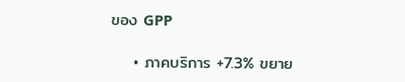ของ GPP

    • ภาคบริการ +7.3% ขยาย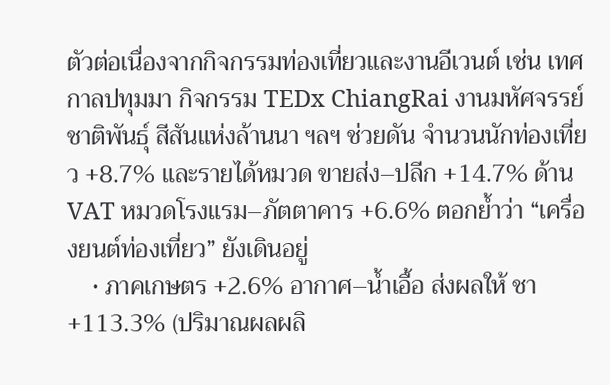ตัวต่อเนื่องจากกิจกรรมท่องเที่ยวและงานอีเวนต์ เช่น เทศกาลปทุมมา กิจกรรม TEDx ChiangRai งานมหัศจรรย์ชาติพันธุ์ สีสันแห่งล้านนา ฯลฯ ช่วยดัน จำนวนนักท่องเที่ยว +8.7% และรายได้หมวด ขายส่ง–ปลีก +14.7% ด้าน VAT หมวดโรงแรม–ภัตตาคาร +6.6% ตอกย้ำว่า “เครื่องยนต์ท่องเที่ยว” ยังเดินอยู่
    • ภาคเกษตร +2.6% อากาศ–น้ำเอื้อ ส่งผลให้ ชา +113.3% (ปริมาณผลผลิ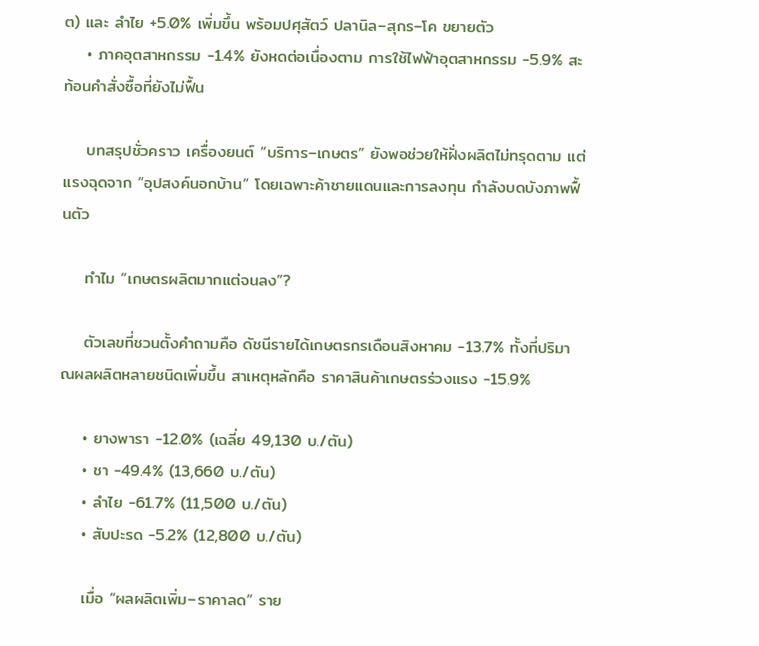ต) และ ลำไย +5.0% เพิ่มขึ้น พร้อมปศุสัตว์ ปลานิล–สุกร–โค ขยายตัว
    • ภาคอุตสาหกรรม -1.4% ยังหดต่อเนื่องตาม การใช้ไฟฟ้าอุตสาหกรรม -5.9% สะท้อนคำสั่งซื้อที่ยังไม่ฟื้น

    บทสรุปชั่วคราว เครื่องยนต์ “บริการ–เกษตร” ยังพอช่วยให้ฝั่งผลิตไม่ทรุดตาม แต่แรงฉุดจาก “อุปสงค์นอกบ้าน” โดยเฉพาะค้าชายแดนและการลงทุน กำลังบดบังภาพฟื้นตัว

    ทำไม “เกษตรผลิตมากแต่จนลง”?

    ตัวเลขที่ชวนตั้งคำถามคือ ดัชนีรายได้เกษตรกรเดือนสิงหาคม -13.7% ทั้งที่ปริมาณผลผลิตหลายชนิดเพิ่มขึ้น สาเหตุหลักคือ ราคาสินค้าเกษตรร่วงแรง -15.9%

    • ยางพารา -12.0% (เฉลี่ย 49,130 บ./ตัน)
    • ชา -49.4% (13,660 บ./ตัน)
    • ลำไย -61.7% (11,500 บ./ตัน)
    • สับปะรด -5.2% (12,800 บ./ตัน)

    เมื่อ “ผลผลิตเพิ่ม–ราคาลด” ราย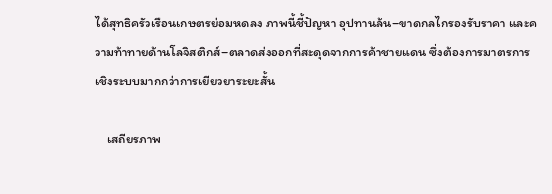ได้สุทธิครัวเรือนเกษตรย่อมหดลง ภาพนี้ชี้ปัญหา อุปทานล้น–ขาดกลไกรองรับราคา และความท้าทายด้านโลจิสติกส์–ตลาดส่งออกที่สะดุดจากการค้าชายแดน ซึ่งต้องการมาตรการเชิงระบบมากกว่าการเยียวยาระยะสั้น

    เสถียรภาพ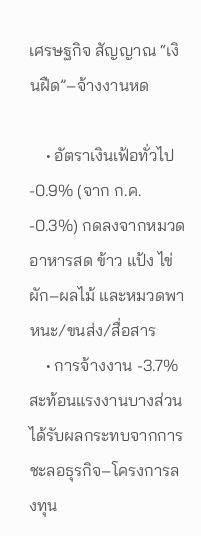เศรษฐกิจ สัญญาณ “เงินฝืด”–จ้างงานหด

    • อัตราเงินเฟ้อทั่วไป -0.9% (จาก ก.ค. -0.3%) กดลงจากหมวดอาหารสด ข้าว แป้ง ไข่ ผัก–ผลไม้ และหมวดพาหนะ/ขนส่ง/สื่อสาร
    • การจ้างงาน -3.7% สะท้อนแรงงานบางส่วนได้รับผลกระทบจากการชะลอธุรกิจ–โครงการลงทุน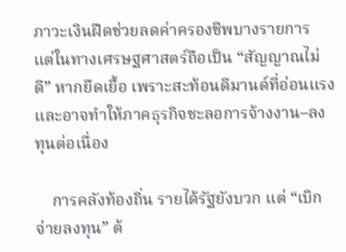ภาวะเงินฝืดช่วยลดค่าครองชีพบางรายการ แต่ในทางเศรษฐศาสตร์ถือเป็น “สัญญาณไม่ดี” หากยืดเยื้อ เพราะสะท้อนดีมานด์ที่อ่อนแรงและอาจทำให้ภาคธุรกิจชะลอการจ้างงาน–ลงทุนต่อเนื่อง

    การคลังท้องถิ่น รายได้รัฐยังบวก แต่ “เบิกจ่ายลงทุน” ต้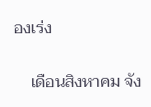องเร่ง

    เดือนสิงหาคม จัง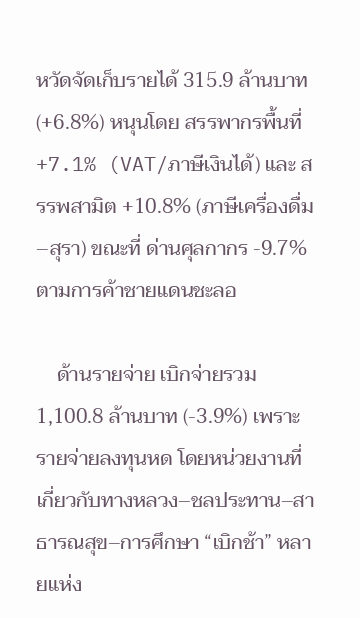หวัดจัดเก็บรายได้ 315.9 ล้านบาท (+6.8%) หนุนโดย สรรพากรพื้นที่ +7.1% (VAT/ภาษีเงินได้) และ สรรพสามิต +10.8% (ภาษีเครื่องดื่ม–สุรา) ขณะที่ ด่านศุลกากร -9.7% ตามการค้าชายแดนชะลอ

    ด้านรายจ่าย เบิกจ่ายรวม 1,100.8 ล้านบาท (-3.9%) เพราะ รายจ่ายลงทุนหด โดยหน่วยงานที่เกี่ยวกับทางหลวง–ชลประทาน–สาธารณสุข–การศึกษา “เบิกช้า” หลายแห่ง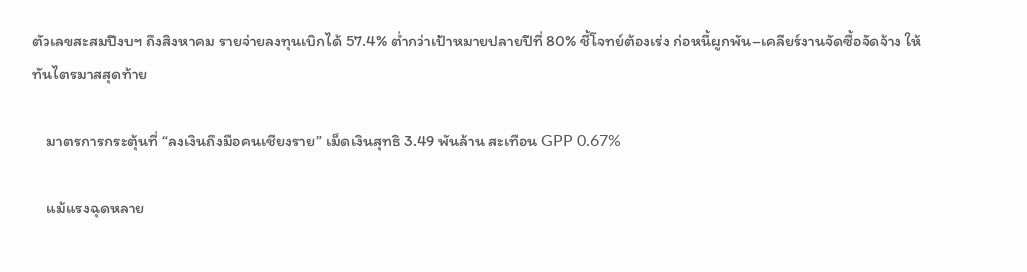ตัวเลขสะสมปีงบฯ ถึงสิงหาคม รายจ่ายลงทุนเบิกได้ 57.4% ต่ำกว่าเป้าหมายปลายปีที่ 80% ชี้โจทย์ต้องเร่ง ก่อหนี้ผูกพัน–เคลียร์งานจัดซื้อจัดจ้าง ให้ทันไตรมาสสุดท้าย

    มาตรการกระตุ้นที่ “ลงเงินถึงมือคนเชียงราย” เม็ดเงินสุทธิ 3.49 พันล้าน สะเทือน GPP 0.67%

    แม้แรงฉุดหลาย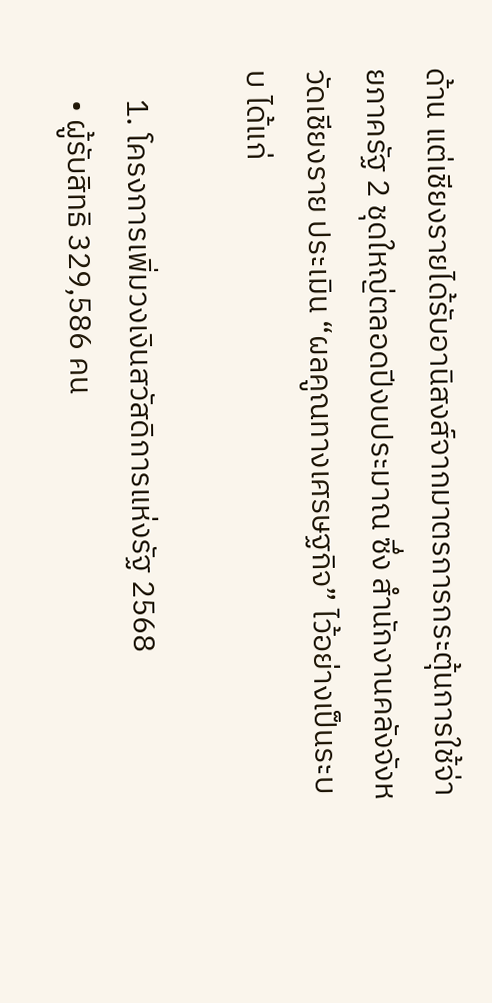ด้าน แต่เชียงรายได้รับอานิสงส์จากมาตรการกระตุ้นการใช้จ่ายภาครัฐ 2 ชุดใหญ่ตลอดปีงบประมาณ ซึ่ง สำนักงานคลังจังหวัดเชียงราย ประเมิน “ผลคูณทางเศรษฐกิจ” ไว้อย่างเป็นระบบ ได้แก่

    1. โครงการเพิ่มวงเงินสวัสดิการแห่งรัฐ 2568
    • ผู้รับสิทธิ 329,586 คน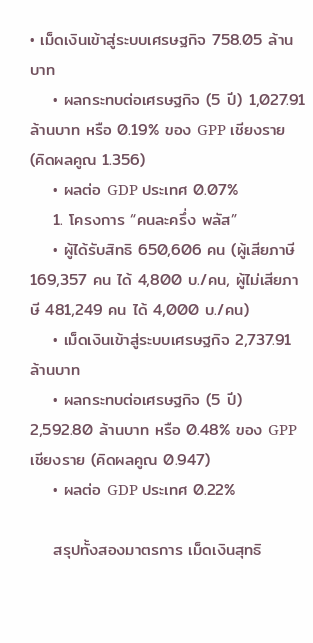• เม็ดเงินเข้าสู่ระบบเศรษฐกิจ 758.05 ล้านบาท
    • ผลกระทบต่อเศรษฐกิจ (5 ปี) 1,027.91 ล้านบาท หรือ 0.19% ของ GPP เชียงราย (คิดผลคูณ 1.356)
    • ผลต่อ GDP ประเทศ 0.07%
    1. โครงการ “คนละครึ่ง พลัส”
    • ผู้ได้รับสิทธิ 650,606 คน (ผู้เสียภาษี 169,357 คน ได้ 4,800 บ./คน, ผู้ไม่เสียภาษี 481,249 คน ได้ 4,000 บ./คน)
    • เม็ดเงินเข้าสู่ระบบเศรษฐกิจ 2,737.91 ล้านบาท
    • ผลกระทบต่อเศรษฐกิจ (5 ปี) 2,592.80 ล้านบาท หรือ 0.48% ของ GPP เชียงราย (คิดผลคูณ 0.947)
    • ผลต่อ GDP ประเทศ 0.22%

    สรุปทั้งสองมาตรการ เม็ดเงินสุทธิ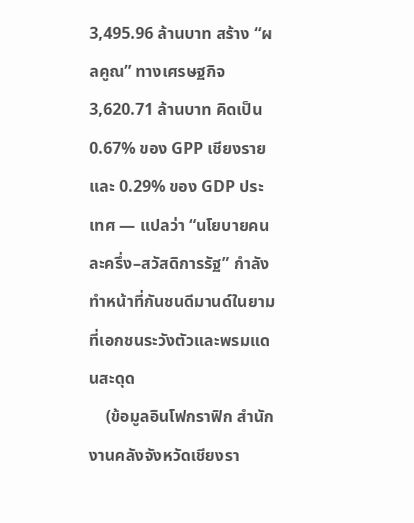3,495.96 ล้านบาท สร้าง “ผลคูณ” ทางเศรษฐกิจ 3,620.71 ล้านบาท คิดเป็น 0.67% ของ GPP เชียงราย และ 0.29% ของ GDP ประเทศ — แปลว่า “นโยบายคนละครึ่ง–สวัสดิการรัฐ” กำลังทำหน้าที่กันชนดีมานด์ในยามที่เอกชนระวังตัวและพรมแดนสะดุด
    (ข้อมูลอินโฟกราฟิก สำนักงานคลังจังหวัดเชียงรา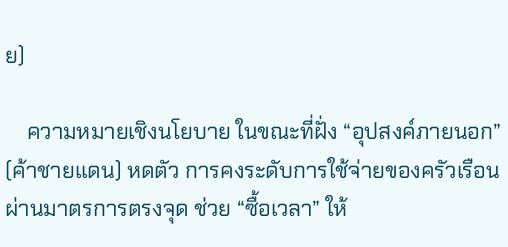ย)

    ความหมายเชิงนโยบาย ในขณะที่ฝั่ง “อุปสงค์ภายนอก” (ค้าชายแดน) หดตัว การคงระดับการใช้จ่ายของครัวเรือนผ่านมาตรการตรงจุด ช่วย “ซื้อเวลา” ให้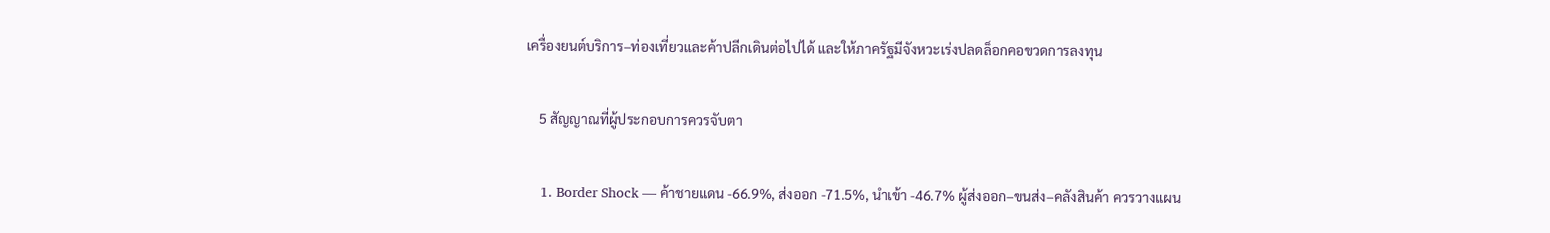เครื่องยนต์บริการ–ท่องเที่ยวและค้าปลีกเดินต่อไปได้ และให้ภาครัฐมีจังหวะเร่งปลดล็อกคอขวดการลงทุน

    5 สัญญาณที่ผู้ประกอบการควรจับตา

    1. Border Shock — ค้าชายแดน -66.9%, ส่งออก -71.5%, นำเข้า -46.7% ผู้ส่งออก–ขนส่ง–คลังสินค้า ควรวางแผน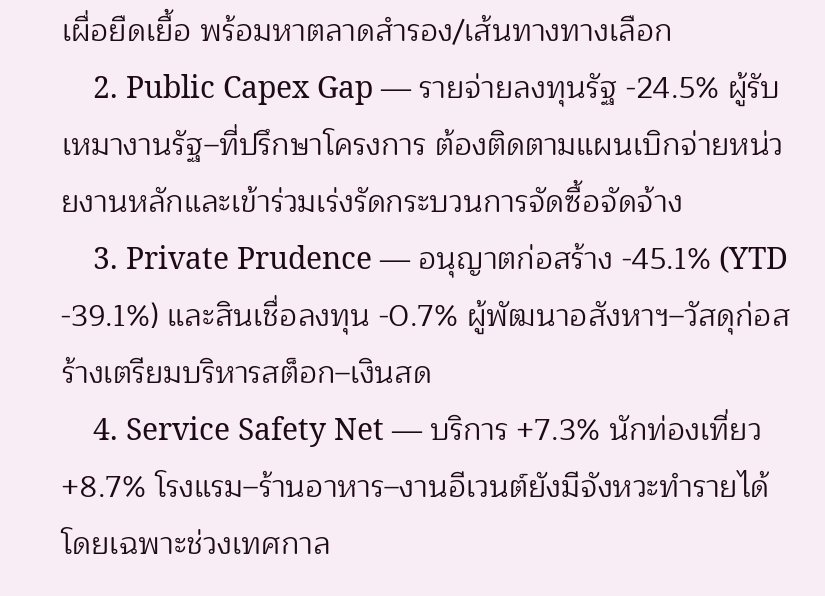เผื่อยืดเยื้อ พร้อมหาตลาดสำรอง/เส้นทางทางเลือก
    2. Public Capex Gap — รายจ่ายลงทุนรัฐ -24.5% ผู้รับเหมางานรัฐ–ที่ปรึกษาโครงการ ต้องติดตามแผนเบิกจ่ายหน่วยงานหลักและเข้าร่วมเร่งรัดกระบวนการจัดซื้อจัดจ้าง
    3. Private Prudence — อนุญาตก่อสร้าง -45.1% (YTD -39.1%) และสินเชื่อลงทุน -0.7% ผู้พัฒนาอสังหาฯ–วัสดุก่อสร้างเตรียมบริหารสต็อก–เงินสด
    4. Service Safety Net — บริการ +7.3% นักท่องเที่ยว +8.7% โรงแรม–ร้านอาหาร–งานอีเวนต์ยังมีจังหวะทำรายได้ โดยเฉพาะช่วงเทศกาล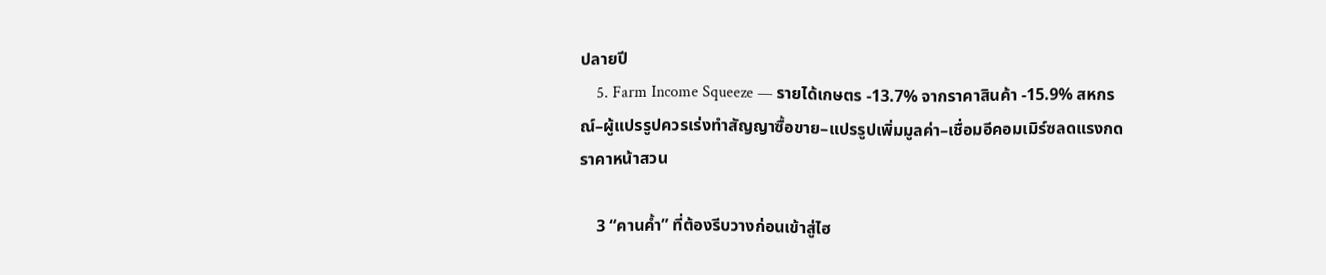ปลายปี
    5. Farm Income Squeeze — รายได้เกษตร -13.7% จากราคาสินค้า -15.9% สหกรณ์–ผู้แปรรูปควรเร่งทำสัญญาซื้อขาย–แปรรูปเพิ่มมูลค่า–เชื่อมอีคอมเมิร์ซลดแรงกดราคาหน้าสวน

    3 “คานค้ำ” ที่ต้องรีบวางก่อนเข้าสู่ไฮ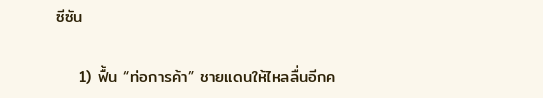ซีซัน

    1) ฟื้น “ท่อการค้า” ชายแดนให้ไหลลื่นอีกค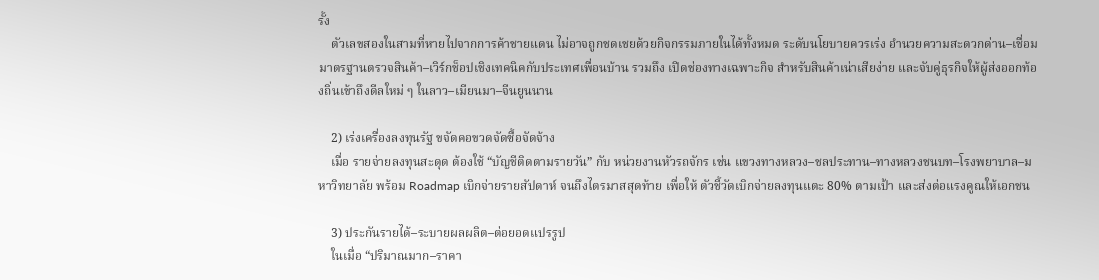รั้ง
    ตัวเลขสองในสามที่หายไปจากการค้าชายแดน ไม่อาจถูกชดเชยด้วยกิจกรรมภายในได้ทั้งหมด ระดับนโยบายควรเร่ง อำนวยความสะดวกด่าน–เชื่อมมาตรฐานตรวจสินค้า–เวิร์กช็อปเชิงเทคนิคกับประเทศเพื่อนบ้าน รวมถึง เปิดช่องทางเฉพาะกิจ สำหรับสินค้าเน่าเสียง่าย และจับคู่ธุรกิจให้ผู้ส่งออกท้องถิ่นเข้าถึงดีลใหม่ ๆ ในลาว–เมียนมา–จีนยูนนาน

    2) เร่งเครื่องลงทุนรัฐ ขจัดคอขวดจัดซื้อจัดจ้าง
    เมื่อ รายจ่ายลงทุนสะดุด ต้องใช้ “บัญชีติดตามรายวัน” กับ หน่วยงานหัวรถจักร เช่น แขวงทางหลวง–ชลประทาน–ทางหลวงชนบท–โรงพยาบาล–มหาวิทยาลัย พร้อม Roadmap เบิกจ่ายรายสัปดาห์ จนถึงไตรมาสสุดท้าย เพื่อให้ ตัวชี้วัดเบิกจ่ายลงทุนแตะ 80% ตามเป้า และส่งต่อแรงคูณให้เอกชน

    3) ประกันรายได้–ระบายผลผลิต–ต่อยอดแปรรูป
    ในเมื่อ “ปริมาณมาก–ราคา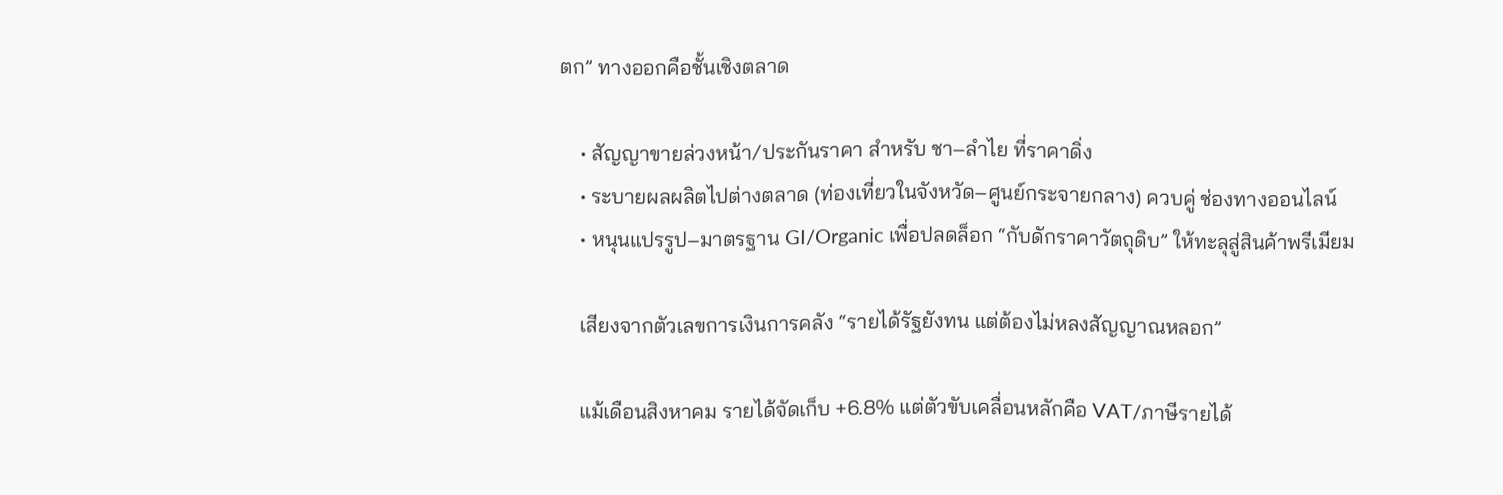ตก” ทางออกคือชั้นเชิงตลาด

    • สัญญาขายล่วงหน้า/ประกันราคา สำหรับ ชา–ลำไย ที่ราคาดิ่ง
    • ระบายผลผลิตไปต่างตลาด (ท่องเที่ยวในจังหวัด–ศูนย์กระจายกลาง) ควบคู่ ช่องทางออนไลน์
    • หนุนแปรรูป–มาตรฐาน GI/Organic เพื่อปลดล็อก “กับดักราคาวัตถุดิบ” ให้ทะลุสู่สินค้าพรีเมียม

    เสียงจากตัวเลขการเงินการคลัง “รายได้รัฐยังทน แต่ต้องไม่หลงสัญญาณหลอก”

    แม้เดือนสิงหาคม รายได้จัดเก็บ +6.8% แต่ตัวขับเคลื่อนหลักคือ VAT/ภาษีรายได้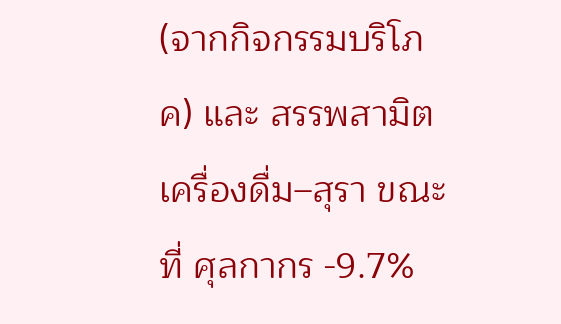(จากกิจกรรมบริโภค) และ สรรพสามิตเครื่องดื่ม–สุรา ขณะที่ ศุลกากร -9.7%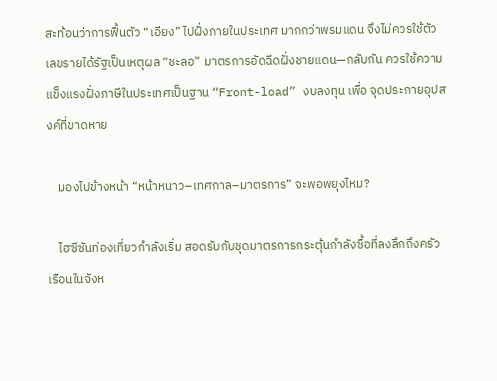สะท้อนว่าการฟื้นตัว “เอียง” ไปฝั่งภายในประเทศ มากกว่าพรมแดน จึงไม่ควรใช้ตัวเลขรายได้รัฐเป็นเหตุผล “ชะลอ” มาตรการอัดฉีดฝั่งชายแดน—กลับกัน ควรใช้ความแข็งแรงฝั่งภาษีในประเทศเป็นฐาน “Front-load” งบลงทุน เพื่อ จุดประกายอุปสงค์ที่ขาดหาย

    มองไปข้างหน้า “หน้าหนาว–เทศกาล–มาตรการ” จะพอพยุงไหม?

    ไฮซีซันท่องเที่ยวกำลังเริ่ม สอดรับกับชุดมาตรการกระตุ้นกำลังซื้อที่ลงลึกถึงครัวเรือนในจังห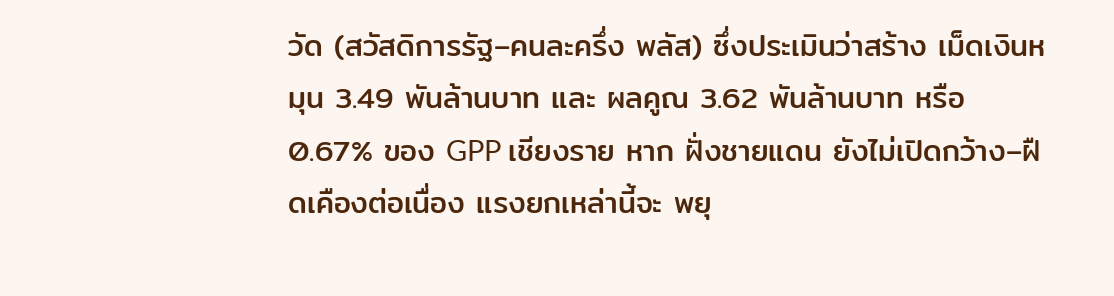วัด (สวัสดิการรัฐ–คนละครึ่ง พลัส) ซึ่งประเมินว่าสร้าง เม็ดเงินหมุน 3.49 พันล้านบาท และ ผลคูณ 3.62 พันล้านบาท หรือ 0.67% ของ GPP เชียงราย หาก ฝั่งชายแดน ยังไม่เปิดกว้าง–ฝืดเคืองต่อเนื่อง แรงยกเหล่านี้จะ พยุ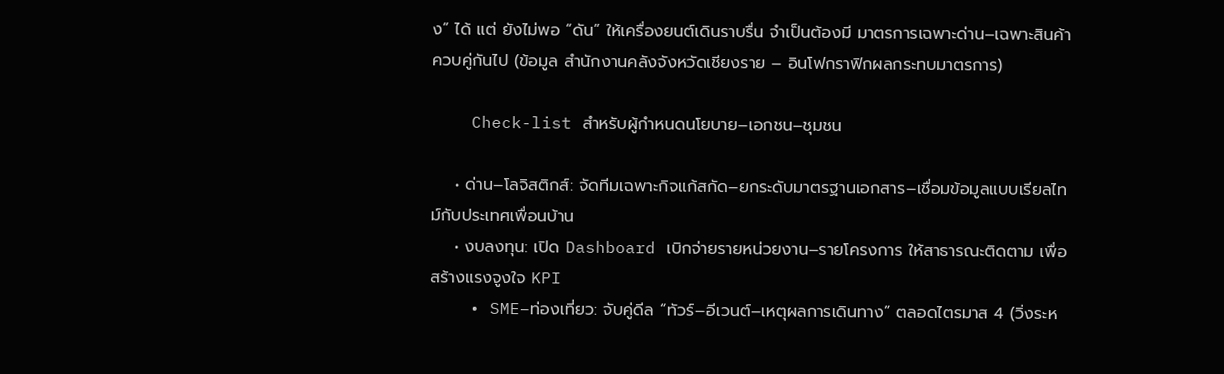ง” ได้ แต่ ยังไม่พอ “ดัน” ให้เครื่องยนต์เดินราบรื่น จำเป็นต้องมี มาตรการเฉพาะด่าน–เฉพาะสินค้า ควบคู่กันไป (ข้อมูล สำนักงานคลังจังหวัดเชียงราย – อินโฟกราฟิกผลกระทบมาตรการ)

    Check-list สำหรับผู้กำหนดนโยบาย–เอกชน–ชุมชน

    • ด่าน–โลจิสติกส์: จัดทีมเฉพาะกิจแก้สกัด–ยกระดับมาตรฐานเอกสาร–เชื่อมข้อมูลแบบเรียลไทม์กับประเทศเพื่อนบ้าน
    • งบลงทุน: เปิด Dashboard เบิกจ่ายรายหน่วยงาน–รายโครงการ ให้สาธารณะติดตาม เพื่อสร้างแรงจูงใจ KPI
    • SME–ท่องเที่ยว: จับคู่ดีล “ทัวร์–อีเวนต์–เหตุผลการเดินทาง” ตลอดไตรมาส 4 (วิ่งระห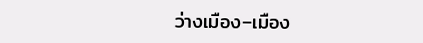ว่างเมือง–เมือง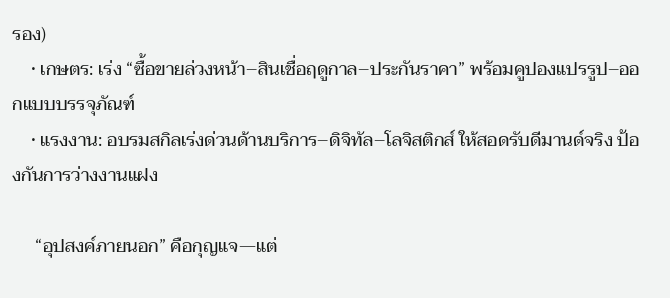รอง)
    • เกษตร: เร่ง “ซื้อขายล่วงหน้า–สินเชื่อฤดูกาล–ประกันราคา” พร้อมคูปองแปรรูป–ออกแบบบรรจุภัณฑ์
    • แรงงาน: อบรมสกิลเร่งด่วนด้านบริการ–ดิจิทัล–โลจิสติกส์ ให้สอดรับดีมานด์จริง ป้องกันการว่างงานแฝง

     “อุปสงค์ภายนอก” คือกุญแจ—แต่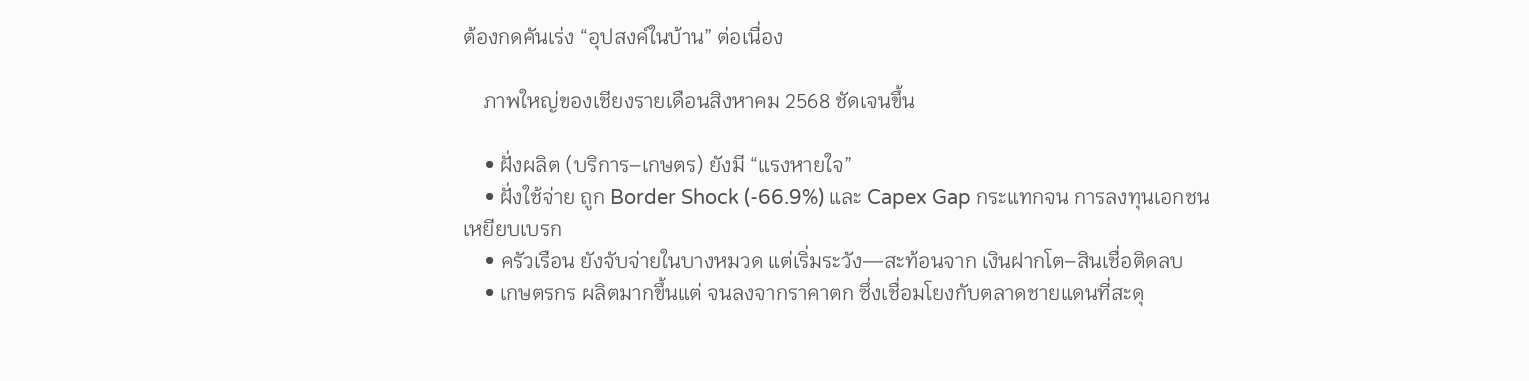ต้องกดคันเร่ง “อุปสงค์ในบ้าน” ต่อเนื่อง

    ภาพใหญ่ของเชียงรายเดือนสิงหาคม 2568 ชัดเจนขึ้น

    • ฝั่งผลิต (บริการ–เกษตร) ยังมี “แรงหายใจ”
    • ฝั่งใช้จ่าย ถูก Border Shock (-66.9%) และ Capex Gap กระแทกจน การลงทุนเอกชน เหยียบเบรก
    • ครัวเรือน ยังจับจ่ายในบางหมวด แต่เริ่มระวัง—สะท้อนจาก เงินฝากโต–สินเชื่อติดลบ
    • เกษตรกร ผลิตมากขึ้นแต่ จนลงจากราคาตก ซึ่งเชื่อมโยงกับตลาดชายแดนที่สะดุ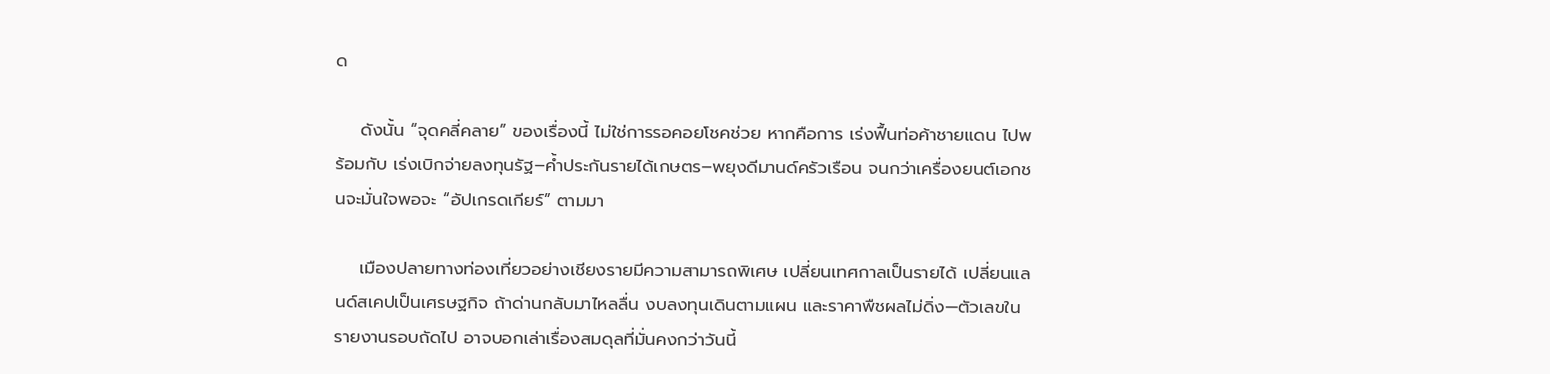ด

    ดังนั้น “จุดคลี่คลาย” ของเรื่องนี้ ไม่ใช่การรอคอยโชคช่วย หากคือการ เร่งฟื้นท่อค้าชายแดน ไปพร้อมกับ เร่งเบิกจ่ายลงทุนรัฐ–ค้ำประกันรายได้เกษตร–พยุงดีมานด์ครัวเรือน จนกว่าเครื่องยนต์เอกชนจะมั่นใจพอจะ “อัปเกรดเกียร์” ตามมา

    เมืองปลายทางท่องเที่ยวอย่างเชียงรายมีความสามารถพิเศษ เปลี่ยนเทศกาลเป็นรายได้ เปลี่ยนแลนด์สเคปเป็นเศรษฐกิจ ถ้าด่านกลับมาไหลลื่น งบลงทุนเดินตามแผน และราคาพืชผลไม่ดิ่ง—ตัวเลขในรายงานรอบถัดไป อาจบอกเล่าเรื่องสมดุลที่มั่นคงกว่าวันนี้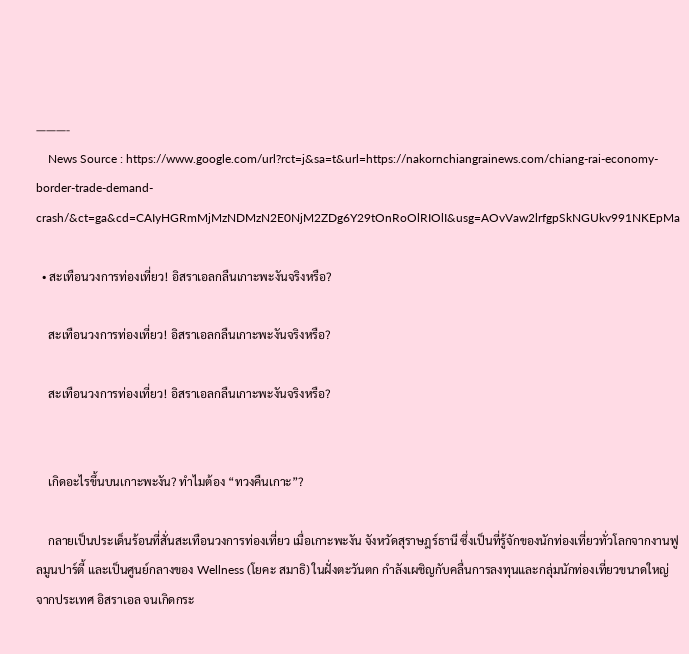———-
    News Source : https://www.google.com/url?rct=j&sa=t&url=https://nakornchiangrainews.com/chiang-rai-economy-border-trade-demand-crash/&ct=ga&cd=CAIyHGRmMjMzNDMzN2E0NjM2ZDg6Y29tOnRoOlRIOlI&usg=AOvVaw2lrfgpSkNGUkv991NKEpMa

  • สะเทือนวงการท่องเที่ยว! อิสราเอลกลืนเกาะพะงันจริงหรือ?

    สะเทือนวงการท่องเที่ยว! อิสราเอลกลืนเกาะพะงันจริงหรือ?

    สะเทือนวงการท่องเที่ยว! อิสราเอลกลืนเกาะพะงันจริงหรือ?


    เกิดอะไรขึ้นบนเกาะพะงัน? ทำไมต้อง “ทวงคืนเกาะ”?

    กลายเป็นประเด็นร้อนที่สั่นสะเทือนวงการท่องเที่ยว เมื่อเกาะพะงัน จังหวัดสุราษฎร์ธานี ซึ่งเป็นที่รู้จักของนักท่องเที่ยวทั่วโลกจากงานฟูลมูนปาร์ตี้ และเป็นศูนย์กลางของ Wellness (โยคะ สมาธิ) ในฝั่งตะวันตก กำลังเผชิญกับคลื่นการลงทุนและกลุ่มนักท่องเที่ยวขนาดใหญ่จากประเทศ อิสราเอล จนเกิดกระ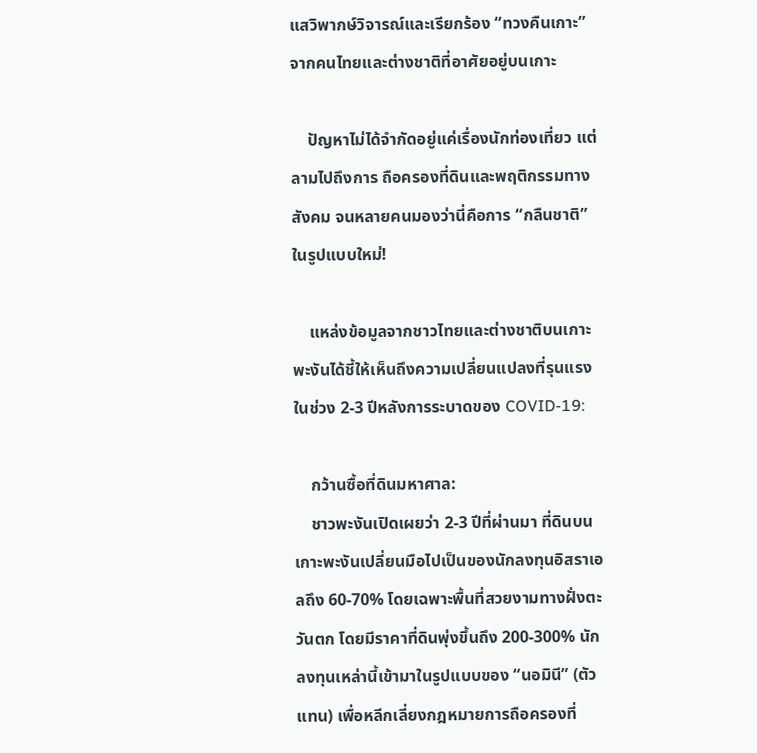แสวิพากษ์วิจารณ์และเรียกร้อง “ทวงคืนเกาะ” จากคนไทยและต่างชาติที่อาศัยอยู่บนเกาะ

    ปัญหาไม่ได้จำกัดอยู่แค่เรื่องนักท่องเที่ยว แต่ลามไปถึงการ ถือครองที่ดินและพฤติกรรมทางสังคม จนหลายคนมองว่านี่คือการ “กลืนชาติ” ในรูปแบบใหม่!

    แหล่งข้อมูลจากชาวไทยและต่างชาติบนเกาะพะงันได้ชี้ให้เห็นถึงความเปลี่ยนแปลงที่รุนแรงในช่วง 2-3 ปีหลังการระบาดของ COVID-19:

    กว้านซื้อที่ดินมหาศาล:
    ชาวพะงันเปิดเผยว่า 2-3 ปีที่ผ่านมา ที่ดินบนเกาะพะงันเปลี่ยนมือไปเป็นของนักลงทุนอิสราเอลถึง 60-70% โดยเฉพาะพื้นที่สวยงามทางฝั่งตะวันตก โดยมีราคาที่ดินพุ่งขึ้นถึง 200-300% นักลงทุนเหล่านี้เข้ามาในรูปแบบของ “นอมินี” (ตัวแทน) เพื่อหลีกเลี่ยงกฎหมายการถือครองที่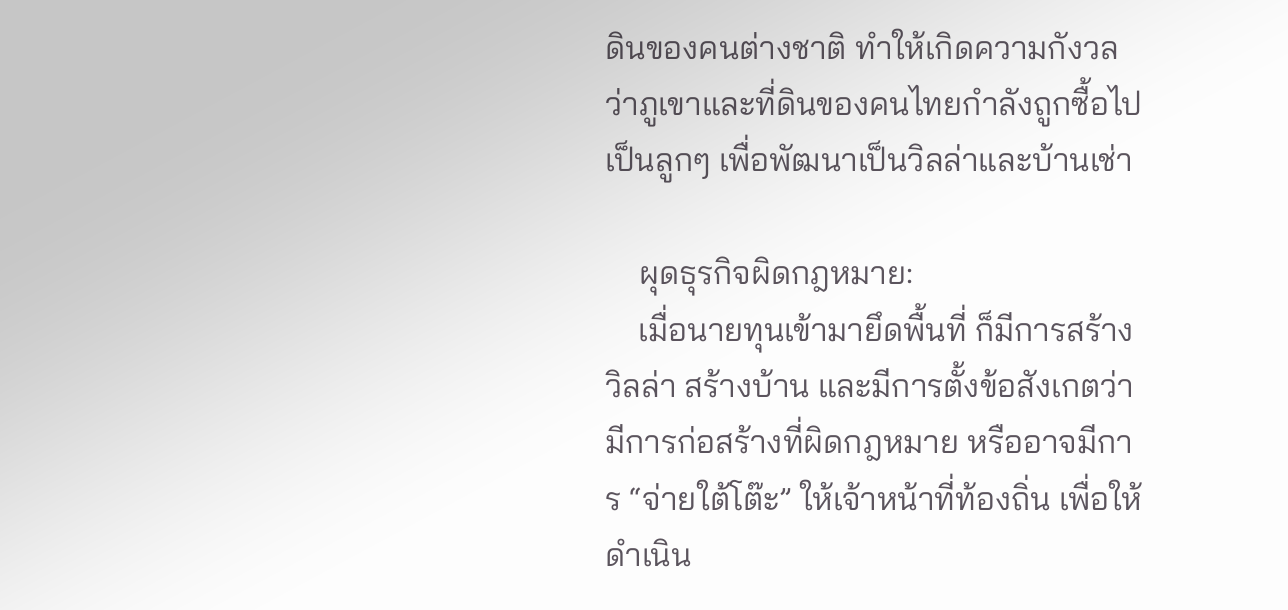ดินของคนต่างชาติ ทำให้เกิดความกังวลว่าภูเขาและที่ดินของคนไทยกำลังถูกซื้อไปเป็นลูกๆ เพื่อพัฒนาเป็นวิลล่าและบ้านเช่า

    ผุดธุรกิจผิดกฎหมาย:
    เมื่อนายทุนเข้ามายึดพื้นที่ ก็มีการสร้างวิลล่า สร้างบ้าน และมีการตั้งข้อสังเกตว่ามีการก่อสร้างที่ผิดกฎหมาย หรืออาจมีการ “จ่ายใต้โต๊ะ” ให้เจ้าหน้าที่ท้องถิ่น เพื่อให้ดำเนิน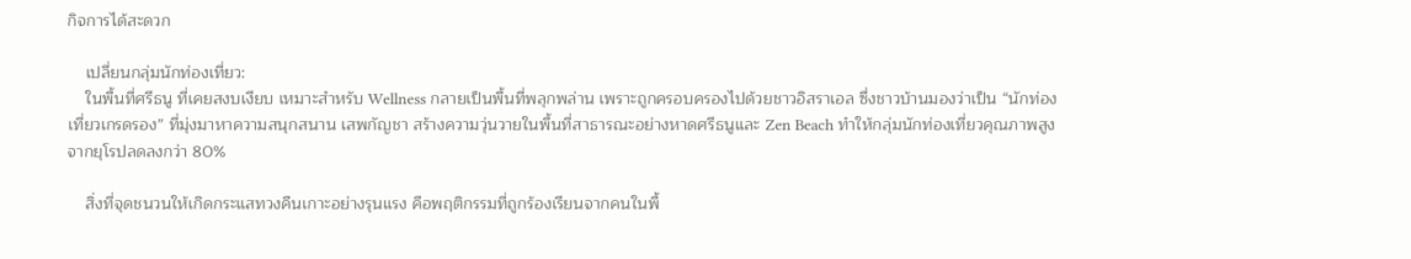กิจการได้สะดวก

    เปลี่ยนกลุ่มนักท่องเที่ยว:
    ในพื้นที่ศรีธนู ที่เคยสงบเงียบ เหมาะสำหรับ Wellness กลายเป็นพื้นที่พลุกพล่าน เพราะถูกครอบครองไปด้วยชาวอิสราเอล ซึ่งชาวบ้านมองว่าเป็น “นักท่องเที่ยวเกรดรอง” ที่มุ่งมาหาความสนุกสนาน เสพกัญชา สร้างความวุ่นวายในพื้นที่สาธารณะอย่างหาดศรีธนูและ Zen Beach ทำให้กลุ่มนักท่องเที่ยวคุณภาพสูงจากยุโรปลดลงกว่า 80%

    สิ่งที่จุดชนวนให้เกิดกระแสทวงคืนเกาะอย่างรุนแรง คือพฤติกรรมที่ถูกร้องเรียนจากคนในพื้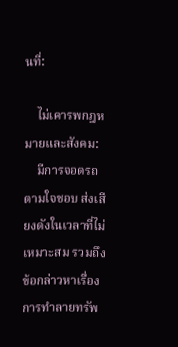นที่:

    ไม่เคารพกฎหมายและสังคม:
    มีการจอดรถตามใจชอบ ส่งเสียงดังในเวลาที่ไม่เหมาะสม รวมถึงข้อกล่าวหาเรื่องการทำลายทรัพ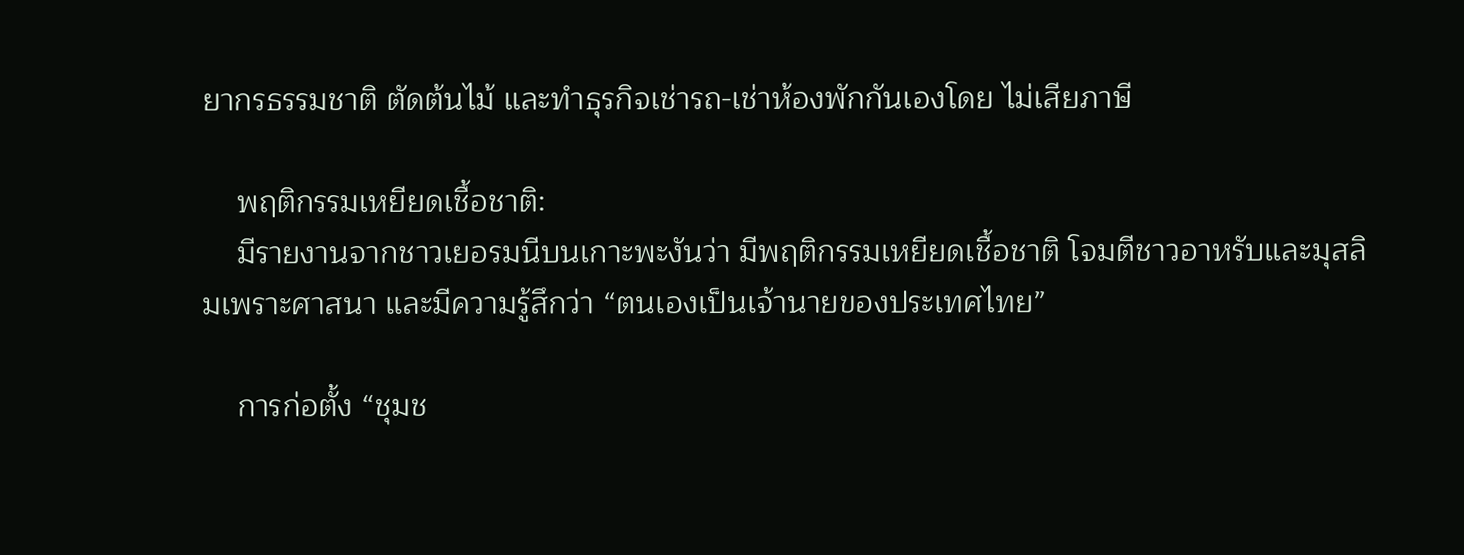ยากรธรรมชาติ ตัดต้นไม้ และทำธุรกิจเช่ารถ-เช่าห้องพักกันเองโดย ไม่เสียภาษี

    พฤติกรรมเหยียดเชื้อชาติ:
    มีรายงานจากชาวเยอรมนีบนเกาะพะงันว่า มีพฤติกรรมเหยียดเชื้อชาติ โจมตีชาวอาหรับและมุสลิมเพราะศาสนา และมีความรู้สึกว่า “ตนเองเป็นเจ้านายของประเทศไทย”

    การก่อตั้ง “ชุมช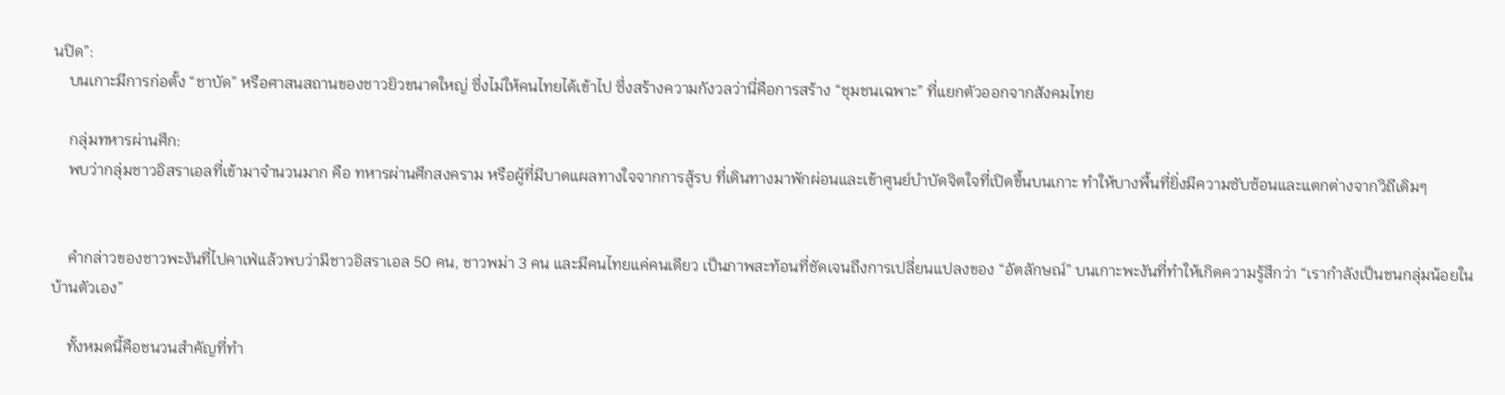นปิด”:
    บนเกาะมีการก่อตั้ง “ชาบัด” หรือศาสนสถานของชาวยิวขนาดใหญ่ ซึ่งไม่ให้คนไทยได้เข้าไป ซึ่งสร้างความกังวลว่านี่คือการสร้าง “ชุมชนเฉพาะ” ที่แยกตัวออกจากสังคมไทย

    กลุ่มทหารผ่านศึก:
    พบว่ากลุ่มชาวอิสราเอลที่เข้ามาจำนวนมาก คือ ทหารผ่านศึกสงคราม หรือผู้ที่มีบาดแผลทางใจจากการสู้รบ ที่เดินทางมาพักผ่อนและเข้าศูนย์บำบัดจิตใจที่เปิดขึ้นบนเกาะ ทำให้บางพื้นที่ยิ่งมีความซับซ้อนและแตกต่างจากวิถีเดิมๆ


    คำกล่าวของชาวพะงันที่ไปคาเฟ่แล้วพบว่ามีชาวอิสราเอล 50 คน, ชาวพม่า 3 คน และมีคนไทยแค่คนเดียว เป็นภาพสะท้อนที่ชัดเจนถึงการเปลี่ยนแปลงของ “อัตลักษณ์” บนเกาะพะงันที่ทำให้เกิดความรู้สึกว่า “เรากำลังเป็นชนกลุ่มน้อยในบ้านตัวเอง”

    ทั้งหมดนี้คือชนวนสำคัญที่ทำ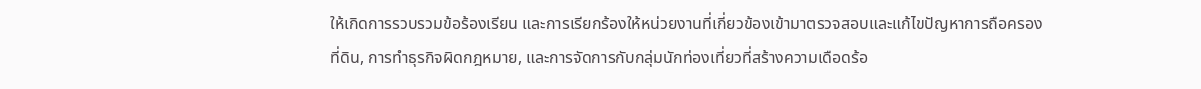ให้เกิดการรวบรวมข้อร้องเรียน และการเรียกร้องให้หน่วยงานที่เกี่ยวข้องเข้ามาตรวจสอบและแก้ไขปัญหาการถือครองที่ดิน, การทำธุรกิจผิดกฎหมาย, และการจัดการกับกลุ่มนักท่องเที่ยวที่สร้างความเดือดร้อ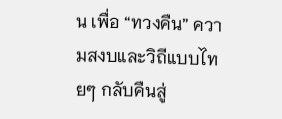น เพื่อ “ทวงคืน” ความสงบและวิถีแบบไทยๆ กลับคืนสู่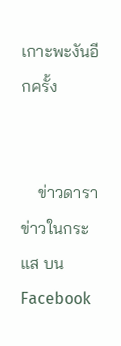เกาะพะงันอีกครั้ง


    ข่าวดารา ข่าวในกระแส บน Facebook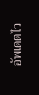อัพเดตไว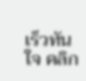เร็วทันใจ คลิก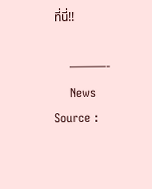ที่นี่!!

    ———-
    News Source :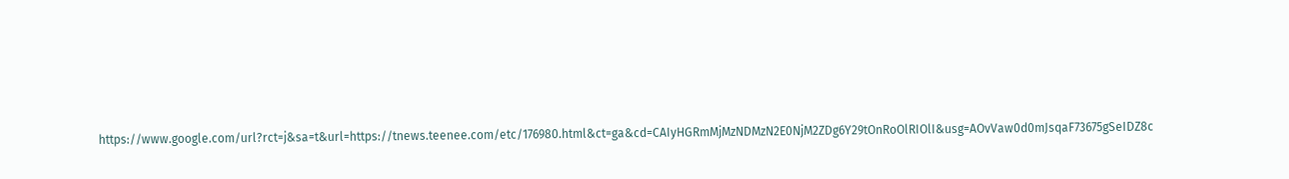https://www.google.com/url?rct=j&sa=t&url=https://tnews.teenee.com/etc/176980.html&ct=ga&cd=CAIyHGRmMjMzNDMzN2E0NjM2ZDg6Y29tOnRoOlRIOlI&usg=AOvVaw0d0mJsqaF73675gSeIDZ8c